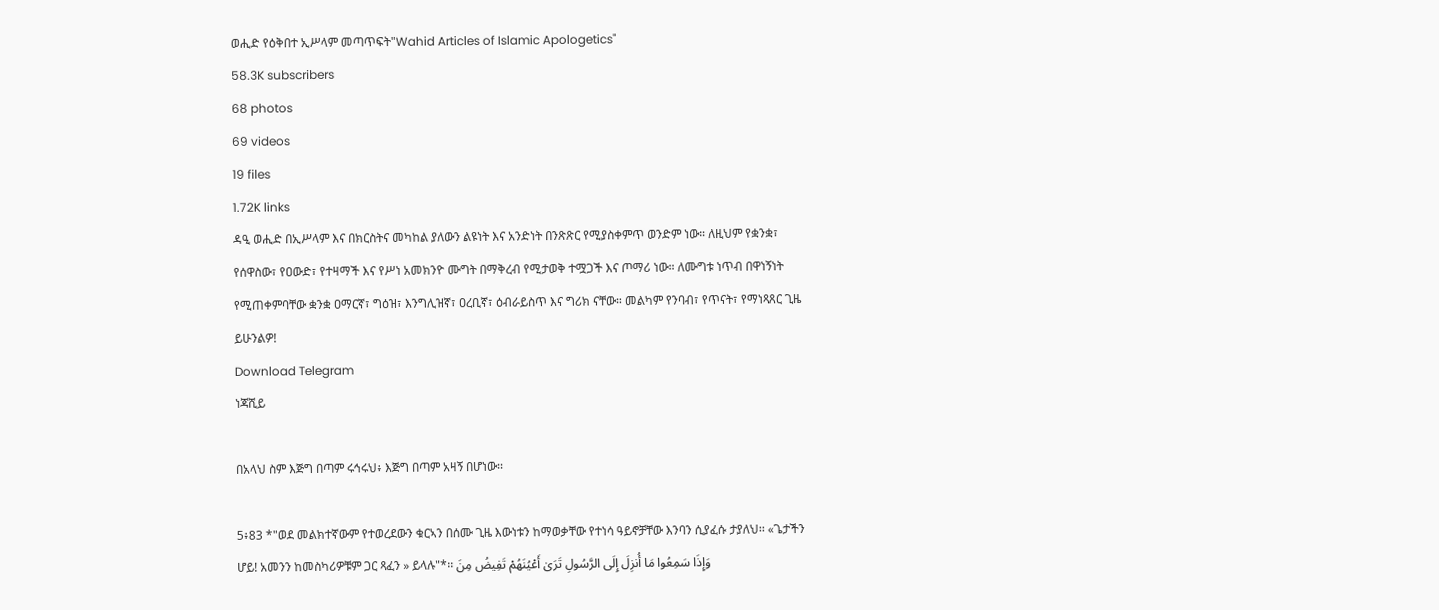ወሒድ የዕቅበተ ኢሥላም መጣጥፍት"Wahid Articles of Islamic Apologetics"
58.3K subscribers
68 photos
69 videos
19 files
1.72K links
ዳዒ ወሒድ በኢሥላም እና በክርስትና መካከል ያለውን ልዩነት እና አንድነት በንጽጽር የሚያስቀምጥ ወንድም ነው። ለዚህም የቋንቋ፣ የሰዋስው፣ የዐውድ፣ የተዛማች እና የሥነ አመክንዮ ሙግት በማቅረብ የሚታወቅ ተሟጋች እና ጦማሪ ነው። ለሙግቱ ነጥብ በዋነኝነት የሚጠቀምባቸው ቋንቋ ዐማርኛ፣ ግዕዝ፣ እንግሊዝኛ፣ ዐረቢኛ፣ ዕብራይስጥ እና ግሪክ ናቸው። መልካም የንባብ፣ የጥናት፣ የማነጻጸር ጊዜ ይሁንልዎ!
Download Telegram
ነጃሺይ

በአላህ ስም እጅግ በጣም ሩኅሩህ፥ እጅግ በጣም አዛኝ በሆነው፡፡

5፥83 *"ወደ መልክተኛውም የተወረደውን ቁርኣን በሰሙ ጊዜ እውነቱን ከማወቃቸው የተነሳ ዓይኖቻቸው እንባን ሲያፈሱ ታያለህ፡፡ «ጌታችን ሆይ! አመንን ከመስካሪዎቹም ጋር ጻፈን » ይላሉ"*፡፡ وَإِذَا سَمِعُوا مَا أُنزِلَ إِلَى الرَّسُولِ تَرَىٰ أَعْيُنَهُمْ تَفِيضُ مِنَ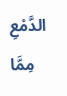الدَّمْعِ مِمَّا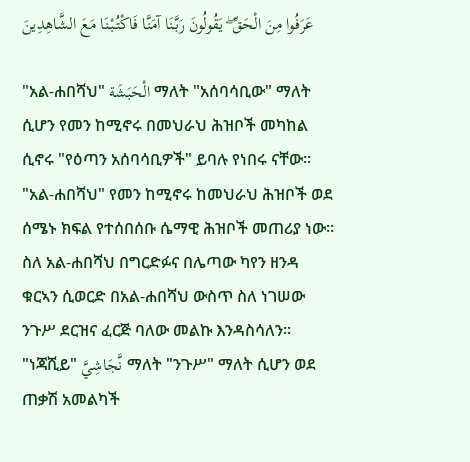عَرَفُوا مِنَ الْحَقِّ ۖ يَقُولُونَ رَبَّنَا آمَنَّا فَاكْتُبْنَا مَعَ الشَّاهِدِينَ

"አል-ሐበሻህ" الْحَبَشَة ማለት "አሰባሳቢው" ማለት ሲሆን የመን ከሚኖሩ በመህራህ ሕዝቦች መካከል ሲኖሩ "የዕጣን አሰባሳቢዎች" ይባሉ የነበሩ ናቸው። "አል-ሐበሻህ" የመን ከሚኖሩ ከመህራህ ሕዝቦች ወደ ሰሜኑ ክፍል የተሰበሰቡ ሴማዊ ሕዝቦች መጠሪያ ነው። ስለ አል-ሐበሻህ በግርድፉና በሌጣው ካየን ዘንዳ ቁርኣን ሲወርድ በአል-ሐበሻህ ውስጥ ስለ ነገሠው ንጉሥ ደርዝና ፈርጅ ባለው መልኩ እንዳስሳለን።
"ነጃሺይ" نَّجَاشِيَّ ማለት "ንጉሥ" ማለት ሲሆን ወደ ጠቃሽ አመልካች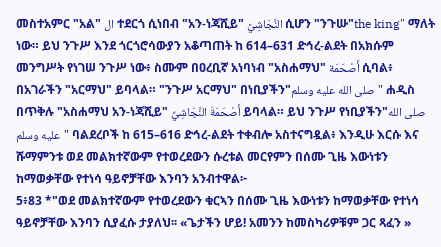መስተአምር "አል" ال ተደርጎ ሲነበብ "አን-ነጃሺይ" النَّجَاشِيَّ ሲሆን "ንጉሡ"the king" ማለት ነው። ይህ ንጉሥ እንደ ጎርጎሮሳውያን አቆጣጠት ከ 614–631 ድኅረ-ልደት በአክሱም መንግሥት የነገሠ ንጉሥ ነው፥ ስሙም በዐረቢኛ አነባነብ "አስሐማህ" أَصْحَمَة ሲባል፥ በአገራችን "አርማህ" ይባላል። "ንጉሥ አርማህ" በነቢያችን"صلى الله عليه وسلم" ሐዲስ በጥቅሉ "አስሐማህ አን-ነጃሺይ" أَصْحَمَةَ النَّجَاشِيِّ ይባላል። ይህ ንጉሥ የነቢያችን"صلى الله عليه وسلم" ባልደረቦች ከ 615–616 ድኅረ-ልደት ተቀብሎ አስተናግዷል፥ እንዲሁ እርሱ እና ሹማምንቱ ወደ መልክተኛውም የተወረደውን ሱረቱል መርየምን በሰሙ ጊዜ እውነቱን ከማወቃቸው የተነሳ ዓይኖቻቸው እንባን አንብተዋል፦
5፥83 *"ወደ መልክተኛውም የተወረደውን ቁርኣን በሰሙ ጊዜ እውነቱን ከማወቃቸው የተነሳ ዓይኖቻቸው እንባን ሲያፈሱ ታያለህ፡፡ «ጌታችን ሆይ! አመንን ከመስካሪዎቹም ጋር ጻፈን »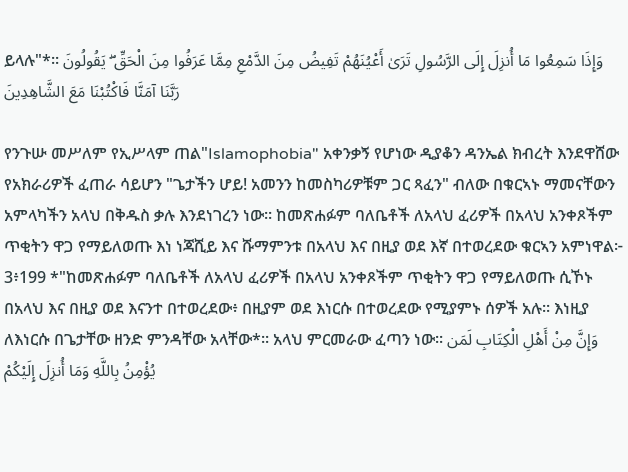ይላሉ"*፡፡ وَإِذَا سَمِعُوا مَا أُنزِلَ إِلَى الرَّسُولِ تَرَىٰ أَعْيُنَهُمْ تَفِيضُ مِنَ الدَّمْعِ مِمَّا عَرَفُوا مِنَ الْحَقِّ ۖ يَقُولُونَ رَبَّنَا آمَنَّا فَاكْتُبْنَا مَعَ الشَّاهِدِينَ

የንጉሡ መሥለም የኢሥላም ጠል"Islamophobia" አቀንቃኝ የሆነው ዲያቆን ዳንኤል ክብረት እንደዋሸው የአክራሪዎች ፈጠራ ሳይሆን "ጌታችን ሆይ! አመንን ከመስካሪዎቹም ጋር ጻፈን" ብለው በቁርኣኑ ማመናቸውን አምላካችን አላህ በቅዱስ ቃሉ እንደነገረን ነው። ከመጽሐፉም ባለቤቶች ለአላህ ፈሪዎች በአላህ አንቀጾችም ጥቂትን ዋጋ የማይለወጡ እነ ነጃሺይ እና ሹማምንቱ በአላህ እና በዚያ ወደ እኛ በተወረደው ቁርኣን አምነዋል፦
3፥199 *"ከመጽሐፉም ባለቤቶች ለአላህ ፈሪዎች በአላህ አንቀጾችም ጥቂትን ዋጋ የማይለወጡ ሲኾኑ በአላህ እና በዚያ ወደ እናንተ በተወረደው፥ በዚያም ወደ እነርሱ በተወረደው የሚያምኑ ሰዎች አሉ፡፡ እነዚያ ለእነርሱ በጌታቸው ዘንድ ምንዳቸው አላቸው*፡፡ አላህ ምርመራው ፈጣን ነው፡፡ وَإِنَّ مِنْ أَهْلِ الْكِتَابِ لَمَن يُؤْمِنُ بِاللَّهِ وَمَا أُنزِلَ إِلَيْكُمْ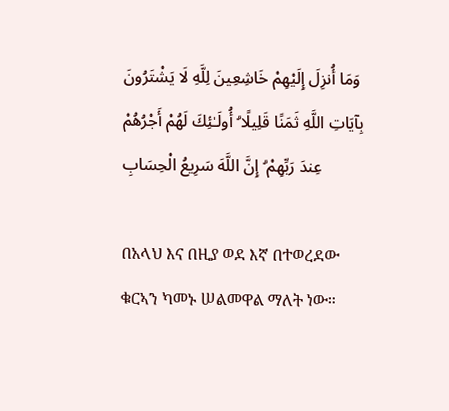وَمَا أُنزِلَ إِلَيْهِمْ خَاشِعِينَ لِلَّهِ لَا يَشْتَرُونَ بِآيَاتِ اللَّهِ ثَمَنًا قَلِيلًا ۗ أُولَـٰئِكَ لَهُمْ أَجْرُهُمْ عِندَ رَبِّهِمْ ۗ إِنَّ اللَّهَ سَرِيعُ الْحِسَابِ

በአላህ እና በዚያ ወደ እኛ በተወረደው ቁርኣን ካመኑ ሠልመዋል ማለት ነው።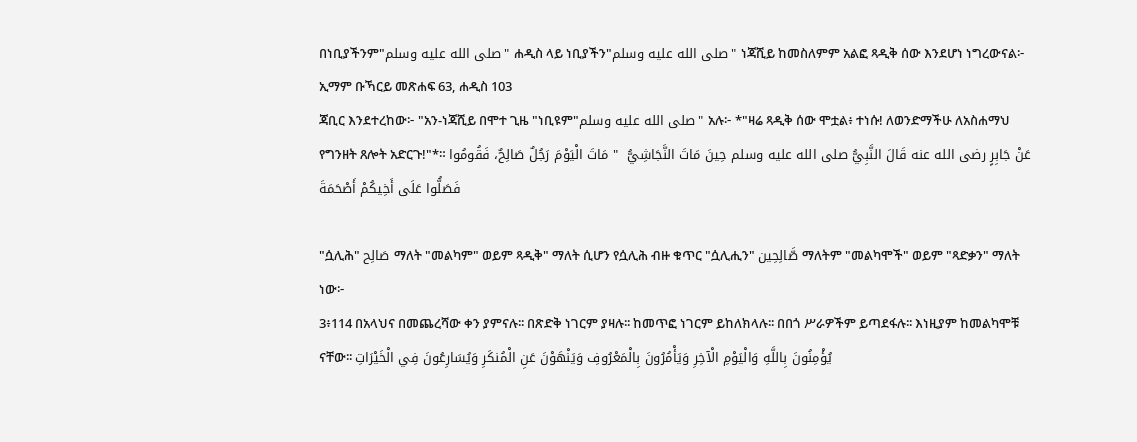በነቢያችንም"صلى الله عليه وسلم" ሐዲስ ላይ ነቢያችን"صلى الله عليه وسلم" ነጃሺይ ከመስለምም አልፎ ጻዲቅ ሰው እንደሆነ ነግረውናል፦
ኢማም ቡኻርይ መጽሐፍ 63, ሐዲስ 103
ጃቢር እንደተረከው፦ "አን-ነጃሺይ በሞተ ጊዜ "ነቢዩም"صلى الله عليه وسلم" አሉ፦ *"ዛሬ ጻዲቅ ሰው ሞቷል፥ ተነሱ! ለወንድማችሁ ለአስሐማህ የግንዘት ጸሎት አድርጉ!"*። عَنْ جَابِرٍ رضى الله عنه قَالَ النَّبِيُّ صلى الله عليه وسلم حِينَ مَاتَ النَّجَاشِيُّ  " مَاتَ الْيَوْمَ رَجُلٌ صَالِحٌ، فَقُومُوا فَصَلُّوا عَلَى أَخِيكُمْ أَصْحَمَةَ

"ሷሊሕ" صَالِح ማለት "መልካም" ወይም ጻዲቅ" ማለት ሲሆን የሷሊሕ ብዙ ቁጥር "ሷሊሒን" صَّالِحِين ማለትም "መልካሞች" ወይም "ጻድቃን" ማለት ነው፦
3፥114 በአላህና በመጨረሻው ቀን ያምናሉ፡፡ በጽድቅ ነገርም ያዛሉ፡፡ ከመጥፎ ነገርም ይከለክላሉ፡፡ በበጎ ሥራዎችም ይጣደፋሉ፡፡ እነዚያም ከመልካሞቹ ናቸው፡፡ يُؤْمِنُونَ بِاللَّهِ وَالْيَوْمِ الْآخِرِ وَيَأْمُرُونَ بِالْمَعْرُوفِ وَيَنْهَوْنَ عَنِ الْمُنكَرِ وَيُسَارِعُونَ فِي الْخَيْرَاتِ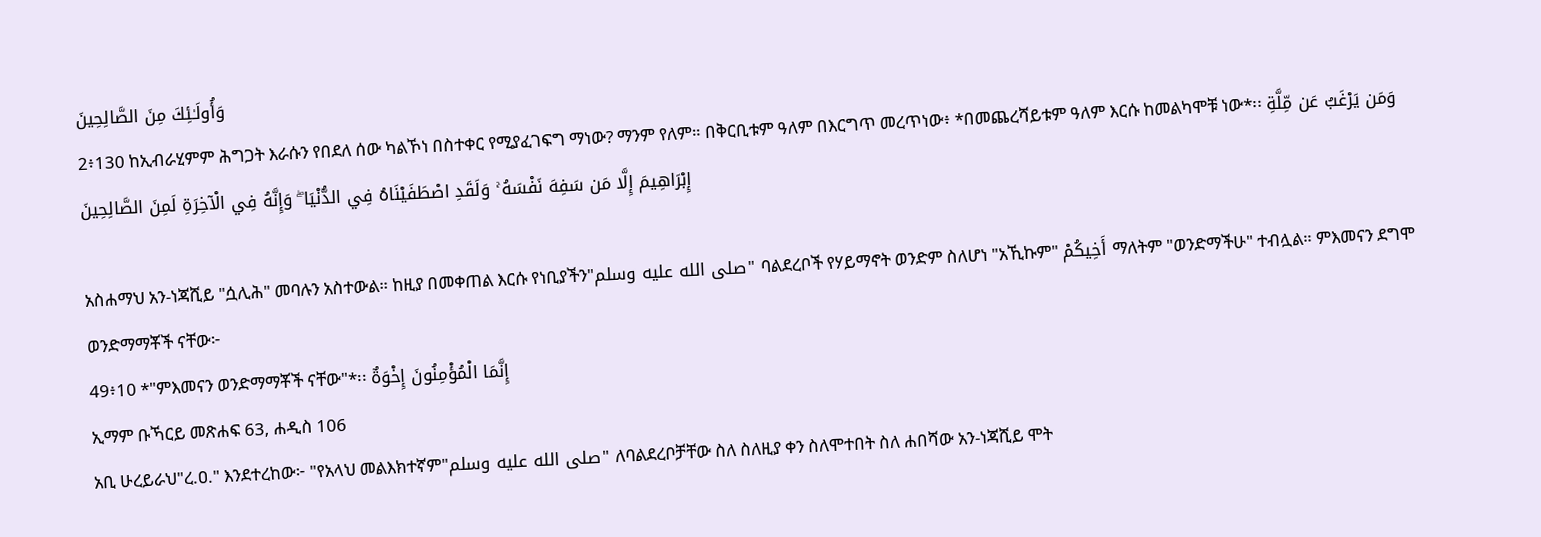وَأُولَـٰئِكَ مِنَ الصَّالِحِينَ
2፥130 ከኢብራሂምም ሕግጋት እራሱን የበደለ ሰው ካልኾነ በስተቀር የሚያፈገፍግ ማነው? ማንም የለም። በቅርቢቱም ዓለም በእርግጥ መረጥነው፥ *በመጨረሻይቱም ዓለም እርሱ ከመልካሞቹ ነው*፡፡ وَمَن يَرْغَبُ عَن مِّلَّةِ إِبْرَاهِيمَ إِلَّا مَن سَفِهَ نَفْسَهُ ۚ وَلَقَدِ اصْطَفَيْنَاهُ فِي الدُّنْيَا ۖ وَإِنَّهُ فِي الْآخِرَةِ لَمِنَ الصَّالِحِينَ

አስሐማህ አን-ነጃሺይ "ሷሊሕ" መባሉን አስተውል። ከዚያ በመቀጠል እርሱ የነቢያችን"صلى الله عليه وسلم" ባልደረቦች የሃይማኖት ወንድም ስለሆነ "አኺኩም" أَخِيكُمْ ማለትም "ወንድማችሁ" ተብሏል። ምእመናን ደግሞ ወንድማማቾች ናቸው፦
49፥10 *"ምእመናን ወንድማማቾች ናቸው"*፡፡ إِنَّمَا الْمُؤْمِنُونَ إِخْوَةٌ
ኢማም ቡኻርይ መጽሐፍ 63, ሐዲስ 106
አቢ ሁረይራህ"ረ.ዐ." እንደተረከው፦ "የአላህ መልእክተኛም"صلى الله عليه وسلم" ለባልደረቦቻቸው ስለ ስለዚያ ቀን ስለሞተበት ስለ ሐበሻው አን-ነጃሺይ ሞት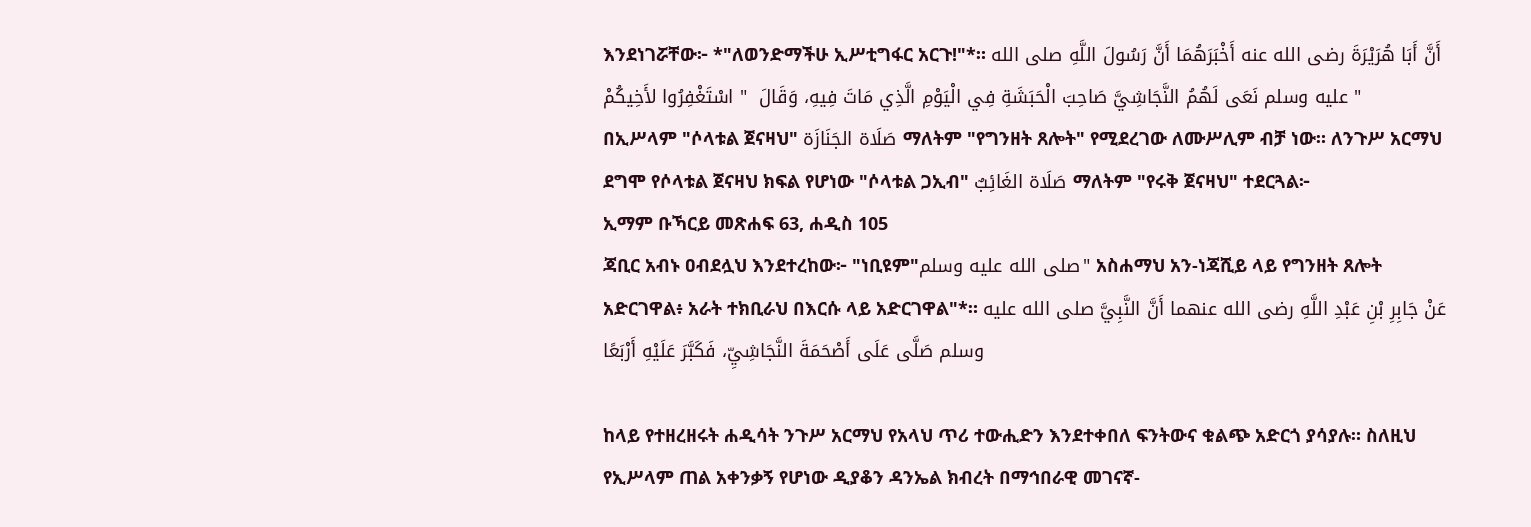እንደነገሯቸው፦ *"ለወንድማችሁ ኢሥቲግፋር አርጉ!"*። أَنَّ أَبَا هُرَيْرَةَ رضى الله عنه أَخْبَرَهُمَا أَنَّ رَسُولَ اللَّهِ صلى الله عليه وسلم نَعَى لَهُمُ النَّجَاشِيَّ صَاحِبَ الْحَبَشَةِ فِي الْيَوْمِ الَّذِي مَاتَ فِيهِ، وَقَالَ  " اسْتَغْفِرُوا لأَخِيكُمْ "
በኢሥላም "ሶላቱል ጀናዛህ" صَلَاة الجَنَازَة ማለትም "የግንዘት ጸሎት" የሚደረገው ለሙሥሊም ብቻ ነው። ለንጉሥ አርማህ ደግሞ የሶላቱል ጀናዛህ ክፍል የሆነው "ሶላቱል ጋኢብ" صَلَاة الغَائِبٌ ማለትም "የሩቅ ጀናዛህ" ተደርጓል፦
ኢማም ቡኻርይ መጽሐፍ 63, ሐዲስ 105
ጃቢር አብኑ ዐብደሏህ እንደተረከው፦ "ነቢዩም"صلى الله عليه وسلم" አስሐማህ አን-ነጃሺይ ላይ የግንዘት ጸሎት አድርገዋል፥ አራት ተክቢራህ በእርሱ ላይ አድርገዋል"*። عَنْ جَابِرِ بْنِ عَبْدِ اللَّهِ رضى الله عنهما أَنَّ النَّبِيَّ صلى الله عليه وسلم صَلَّى عَلَى أَصْحَمَةَ النَّجَاشِيِّ، فَكَبَّرَ عَلَيْهِ أَرْبَعًا

ከላይ የተዘረዘሩት ሐዲሳት ንጉሥ አርማህ የአላህ ጥሪ ተውሒድን እንደተቀበለ ፍንትውና ቁልጭ አድርጎ ያሳያሉ። ስለዚህ የኢሥላም ጠል አቀንቃኝ የሆነው ዲያቆን ዳንኤል ክብረት በማኅበራዊ መገናኛ-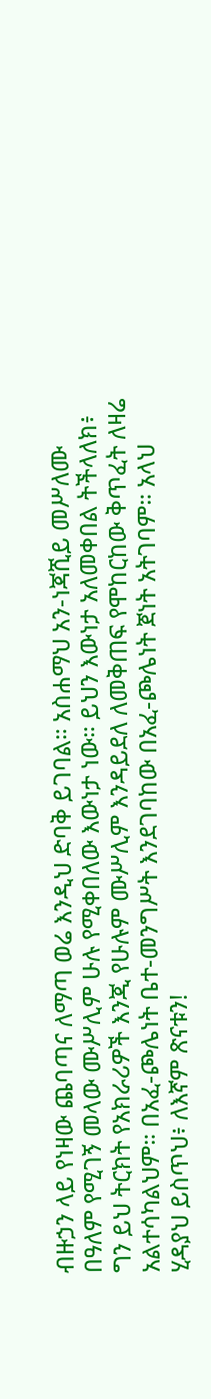ብዙኃን ላይ የነዛው ጨባጣና ለማጣ ወሬ እንዲህ ድባቅ ይገባል። አስሐማህ አን-ነጃሺይ መሥለሙ በዓለም የሚገኝ መላው ሙሥሊም ሁሉ የሚቀበለው እውነታ ነው። ይህን እውነታ አለመቀበል ትችላለክ፥ ግን ይህ ትርክት የአክራሪዎች እንጂ የሁሉም ሙሥሊም እንዳይደለ ለመቅጠፍ የሞከርከው ቅጥፈት ለዛሬ አልተሳካልህም። በአፈ-ጮሌነት ቤተ-መንግሥት እንደገባከው በአፈ-ጮሌነት ጀነት አትገባም። አላህ ሂዳያህ ይስጥህ፥ ለእኛም ጽናቱን!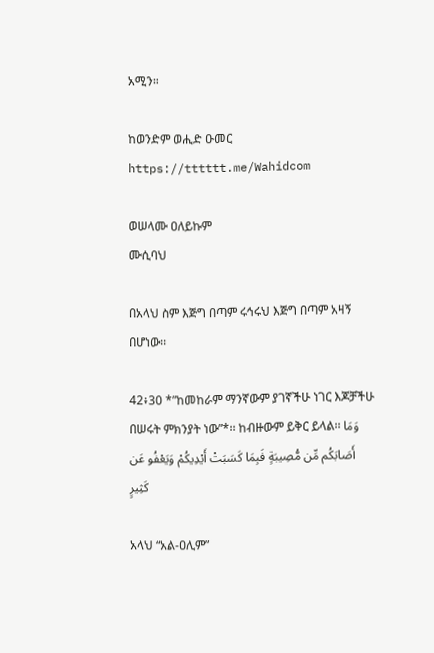አሚን።

ከወንድም ወሒድ ዑመር
https://tttttt.me/Wahidcom

ወሠላሙ ዐለይኩም
ሙሲባህ

በአላህ ስም እጅግ በጣም ሩኅሩህ እጅግ በጣም አዛኝ በሆነው፡፡

42፥30 *”ከመከራም ማንኛውም ያገኛችሁ ነገር እጆቻችሁ በሠሩት ምክንያት ነው”*፡፡ ከብዙውም ይቅር ይላል፡፡ وَمَا أَصَابَكُم مِّن مُّصِيبَةٍ فَبِمَا كَسَبَتْ أَيْدِيكُمْ وَيَعْفُو عَن كَثِيرٍ

አላህ “አል-ዐሊም”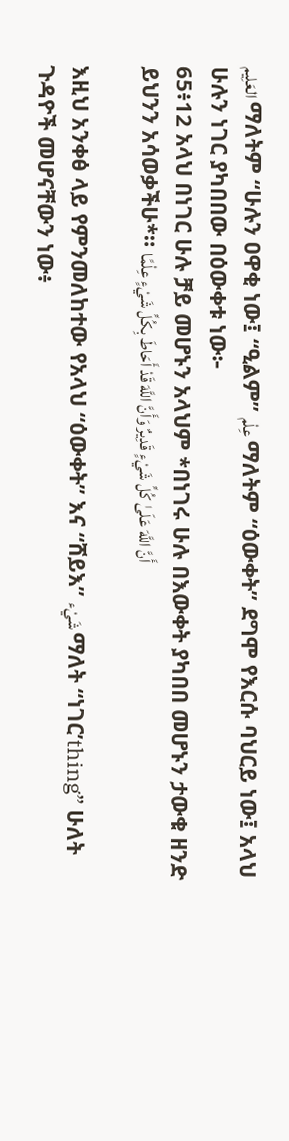العَلِيم ማለትም “ሁሉን ዐዋቂ ነው፤ “ዒልም” عِلْم ማለትም “ዕውቀት” ደግሞ የእርሱ ባህርይ ነው፤ አላህ ሁሉን ነገር ያካበበው በዕውቀቱ ነው፦
65፥12 አላህ በነገር ሁሉ ቻይ መሆኑን አላህም *በነገሩ ሁሉ በእውቀት ያካበበ መሆኑን ታውቁ ዘንድ ይህንን አሳወቃችሁ*። أَنَّ اللَّهَ عَلَىٰ كُلِّ شَيْءٍ قَدِيرٌ وَأَنَّ اللَّهَ قَدْ أَحَاطَ بِكُلِّ شَيْءٍ عِلْمًا

እዚህ አንቀፅ ላይ የምንመለከተው የአላህ “ዕውቀት” እና “ሸይእ” شَيْء ማለት “ነገር’thing” ሁለት ጉዳዮች መሆናቸውን ነው፥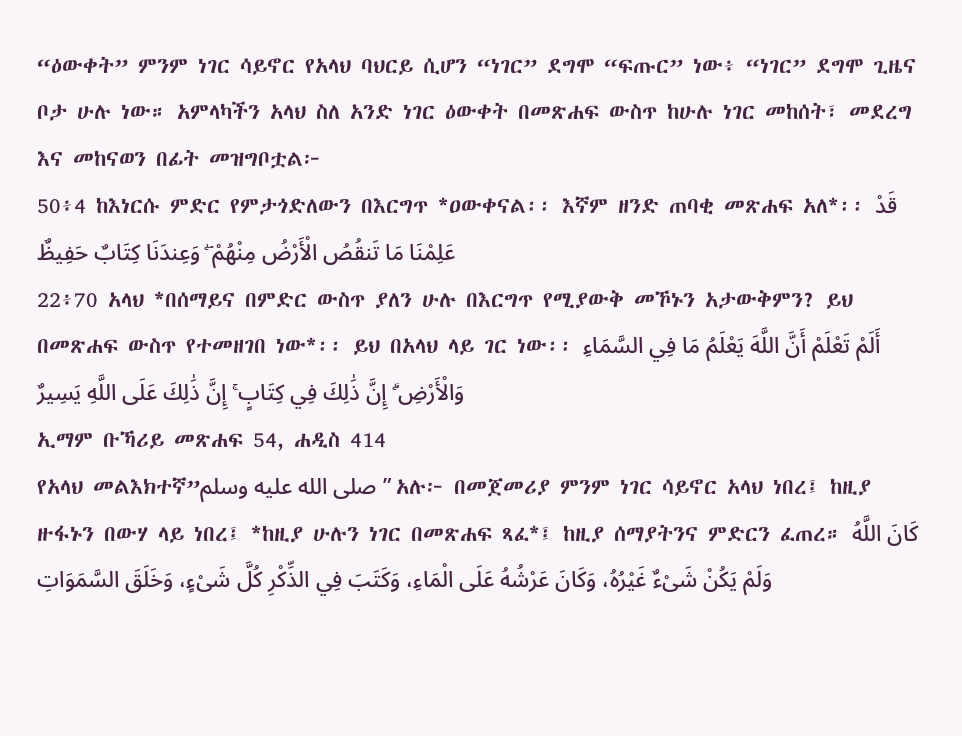“ዕውቀት” ምንም ነገር ሳይኖር የአላህ ባህርይ ሲሆን “ነገር” ደግሞ “ፍጡር” ነው፥ “ነገር” ደግሞ ጊዜና ቦታ ሁሉ ነው። አምላካችን አላህ ስለ አንድ ነገር ዕውቀት በመጽሐፍ ውስጥ ከሁሉ ነገር መከሰት፣ መደረግ እና መከናወን በፊት መዝግቦቷል፦
50፥4 ከእነርሱ ምድር የምታጎድለውን በእርግጥ *ዐውቀናል፡፡ እኛም ዘንድ ጠባቂ መጽሐፍ አለ*፡፡ قَدْ عَلِمْنَا مَا تَنقُصُ الْأَرْضُ مِنْهُمْ ۖ وَعِندَنَا كِتَابٌ حَفِيظٌ
22፥70 አላህ *በሰማይና በምድር ውስጥ ያለን ሁሉ በእርግጥ የሚያውቅ መኾኑን አታውቅምን? ይህ በመጽሐፍ ውስጥ የተመዘገበ ነው*፡፡ ይህ በአላህ ላይ ገር ነው፡፡ أَلَمْ تَعْلَمْ أَنَّ اللَّهَ يَعْلَمُ مَا فِي السَّمَاءِ وَالْأَرْضِ ۗ إِنَّ ذَٰلِكَ فِي كِتَابٍ ۚ إِنَّ ذَٰلِكَ عَلَى اللَّهِ يَسِيرٌ
ኢማም ቡኻሪይ መጽሐፍ 54, ሐዲስ 414
የአላህ መልእክተኛ”صلى الله عليه وسلم” አሉ፦ በመጀመሪያ ምንም ነገር ሳይኖር አላህ ነበረ፤ ከዚያ ዙፋኑን በውሃ ላይ ነበረ፤ *ከዚያ ሁሉን ነገር በመጽሐፍ ጻፈ*፤ ከዚያ ሰማያትንና ምድርን ፈጠረ። كَانَ اللَّهُ وَلَمْ يَكُنْ شَىْءٌ غَيْرُهُ، وَكَانَ عَرْشُهُ عَلَى الْمَاءِ، وَكَتَبَ فِي الذِّكْرِ كُلَّ شَىْءٍ، وَخَلَقَ السَّمَوَاتِ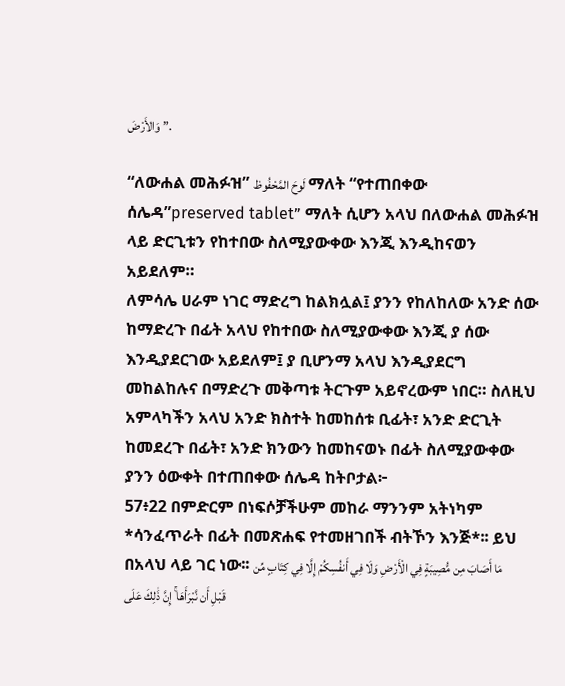وَالأَرْضَ ”.

“ለውሐል መሕፉዝ” لَوحَ المَّحْفُوظ ማለት “የተጠበቀው ሰሌዳ”preserved tablet” ማለት ሲሆን አላህ በለውሐል መሕፉዝ ላይ ድርጊቱን የከተበው ስለሚያውቀው እንጂ እንዲከናወን አይደለም።
ለምሳሌ ሀራም ነገር ማድረግ ከልክሏል፤ ያንን የከለከለው አንድ ሰው ከማድረጉ በፊት አላህ የከተበው ስለሚያውቀው እንጂ ያ ሰው እንዲያደርገው አይደለም፤ ያ ቢሆንማ አላህ እንዲያደርግ መከልከሉና በማድረጉ መቅጣቱ ትርጉም አይኖረውም ነበር። ስለዚህ አምላካችን አላህ አንድ ክስተት ከመከሰቱ ቢፊት፣ አንድ ድርጊት ከመደረጉ በፊት፣ አንድ ክንውን ከመከናወኑ በፊት ስለሚያውቀው ያንን ዕውቀት በተጠበቀው ሰሌዳ ከትቦታል፦
57፥22 በምድርም በነፍሶቻችሁም መከራ ማንንም አትነካም *ሳንፈጥራት በፊት በመጽሐፍ የተመዘገበች ብትኾን እንጅ*፡፡ ይህ በአላህ ላይ ገር ነው፡፡ مَا أَصَابَ مِن مُّصِيبَةٍ فِي الْأَرْضِ وَلَا فِي أَنفُسِكُمْ إِلَّا فِي كِتَابٍ مِّن قَبْلِ أَن نَّبْرَأَهَا ۚ إِنَّ ذَٰلِكَ عَلَى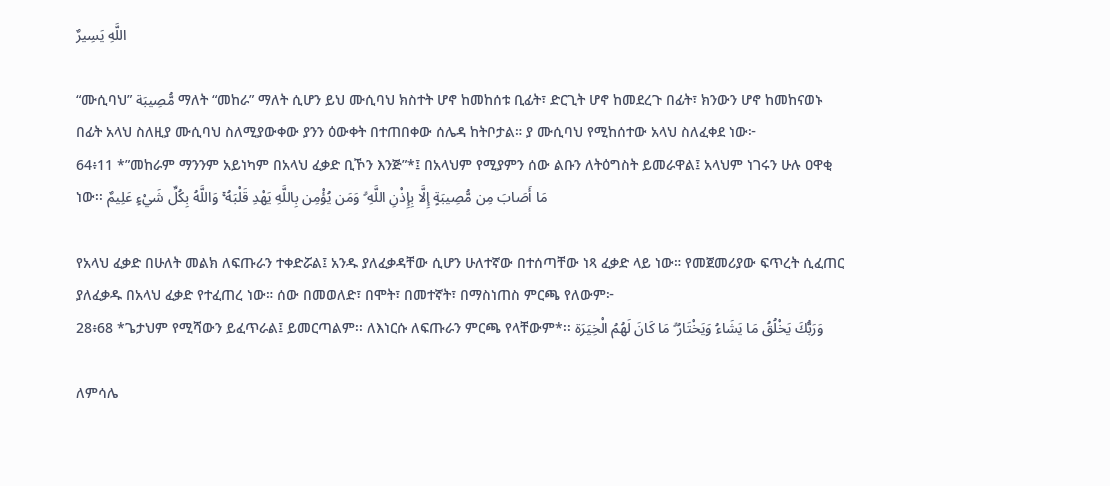اللَّهِ يَسِيرٌ

“ሙሲባህ” مُّصِيبَة ማለት “መከራ” ማለት ሲሆን ይህ ሙሲባህ ክስተት ሆኖ ከመከሰቱ ቢፊት፣ ድርጊት ሆኖ ከመደረጉ በፊት፣ ክንውን ሆኖ ከመከናወኑ በፊት አላህ ስለዚያ ሙሲባህ ስለሚያውቀው ያንን ዕውቀት በተጠበቀው ሰሌዳ ከትቦታል። ያ ሙሲባህ የሚከሰተው አላህ ስለፈቀደ ነው፦
64፥11 *”መከራም ማንንም አይነካም በአላህ ፈቃድ ቢኾን እንጅ”*፤ በአላህም የሚያምን ሰው ልቡን ለትዕግስት ይመራዋል፤ አላህም ነገሩን ሁሉ ዐዋቂ ነው፡፡ مَا أَصَابَ مِن مُّصِيبَةٍ إِلَّا بِإِذْنِ اللَّهِ ۗ وَمَن يُؤْمِن بِاللَّهِ يَهْدِ قَلْبَهُ ۚ وَاللَّهُ بِكُلِّ شَيْءٍ عَلِيمٌ

የአላህ ፈቃድ በሁለት መልክ ለፍጡራን ተቀድሯል፤ አንዱ ያለፈቃዳቸው ሲሆን ሁለተኛው በተሰጣቸው ነጻ ፈቃድ ላይ ነው። የመጀመሪያው ፍጥረት ሲፈጠር ያለፈቃዱ በአላህ ፈቃድ የተፈጠረ ነው። ሰው በመወለድ፣ በሞት፣ በመተኛት፣ በማስነጠስ ምርጫ የለውም፦
28፥68 *ጌታህም የሚሻውን ይፈጥራል፤ ይመርጣልም፡፡ ለእነርሱ ለፍጡራን ምርጫ የላቸውም*፡፡ وَرَبُّكَ يَخْلُقُ مَا يَشَاءُ وَيَخْتَارُ ۗ مَا كَانَ لَهُمُ الْخِيَرَة

ለምሳሌ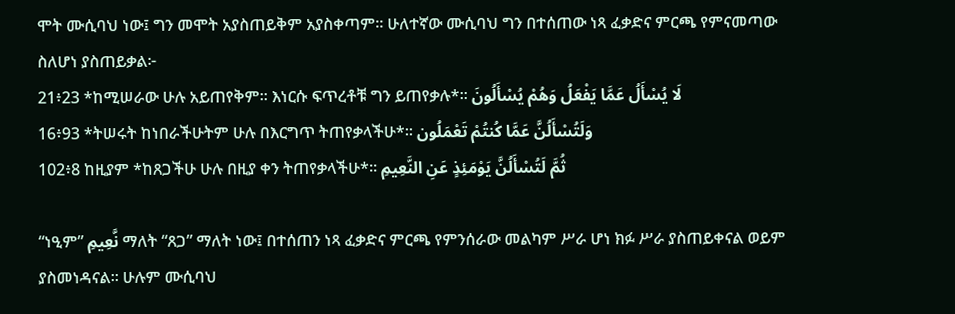ሞት ሙሲባህ ነው፤ ግን መሞት አያስጠይቅም አያስቀጣም። ሁለተኛው ሙሲባህ ግን በተሰጠው ነጻ ፈቃድና ምርጫ የምናመጣው ስለሆነ ያስጠይቃል፦
21፥23 *ከሚሠራው ሁሉ አይጠየቅም፡፡ እነርሱ ፍጥረቶቹ ግን ይጠየቃሉ*፡፡ لَا يُسْأَلُ عَمَّا يَفْعَلُ وَهُمْ يُسْأَلُونَ
16፥93 *ትሠሩት ከነበራችሁትም ሁሉ በእርግጥ ትጠየቃላችሁ*፡፡ وَلَتُسْأَلُنَّ عَمَّا كُنتُمْ تَعْمَلُون
102፥8 ከዚያም *ከጸጋችሁ ሁሉ በዚያ ቀን ትጠየቃላችሁ*። ثُمَّ لَتُسْأَلُنَّ يَوْمَئِذٍ عَنِ النَّعِيمِ

“ነዒም” نَّعِيمِ ማለት “ጸጋ” ማለት ነው፤ በተሰጠን ነጻ ፈቃድና ምርጫ የምንሰራው መልካም ሥራ ሆነ ክፉ ሥራ ያስጠይቀናል ወይም ያስመነዳናል። ሁሉም ሙሲባህ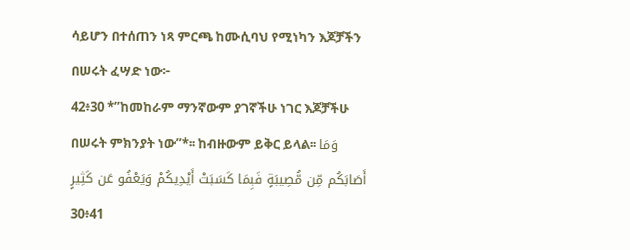ሳይሆን በተሰጠን ነጻ ምርጫ ከሙሲባህ የሚነካን እጆቻችን በሠሩት ፈሣድ ነው፦
42፥30 *”ከመከራም ማንኛውም ያገኛችሁ ነገር እጆቻችሁ በሠሩት ምክንያት ነው”*፡፡ ከብዙውም ይቅር ይላል፡፡ وَمَا أَصَابَكُم مِّن مُّصِيبَةٍ فَبِمَا كَسَبَتْ أَيْدِيكُمْ وَيَعْفُو عَن كَثِيرٍ
30፥41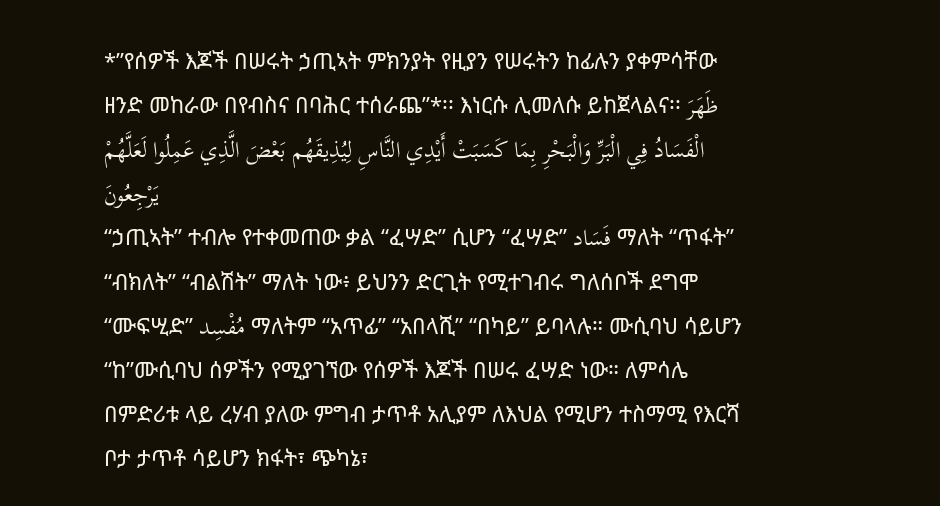*”የሰዎች እጆች በሠሩት ኃጢኣት ምክንያት የዚያን የሠሩትን ከፊሉን ያቀምሳቸው ዘንድ መከራው በየብስና በባሕር ተሰራጨ”*፡፡ እነርሱ ሊመለሱ ይከጀላልና፡፡ ظَهَرَ الْفَسَادُ فِي الْبَرِّ وَالْبَحْرِ بِمَا كَسَبَتْ أَيْدِي النَّاسِ لِيُذِيقَهُم بَعْضَ الَّذِي عَمِلُوا لَعَلَّهُمْ يَرْجِعُونَ
“ኃጢኣት” ተብሎ የተቀመጠው ቃል “ፈሣድ” ሲሆን “ፈሣድ” فَسَاد ማለት “ጥፋት” “ብክለት” “ብልሽት” ማለት ነው፥ ይህንን ድርጊት የሚተገብሩ ግለሰቦች ደግሞ “ሙፍሢድ” مُفْسِد ማለትም “አጥፊ” “አበላሺ” “በካይ” ይባላሉ። ሙሲባህ ሳይሆን “ከ”ሙሲባህ ሰዎችን የሚያገኘው የሰዎች እጆች በሠሩ ፈሣድ ነው። ለምሳሌ በምድሪቱ ላይ ረሃብ ያለው ምግብ ታጥቶ አሊያም ለእህል የሚሆን ተስማሚ የእርሻ ቦታ ታጥቶ ሳይሆን ክፋት፣ ጭካኔ፣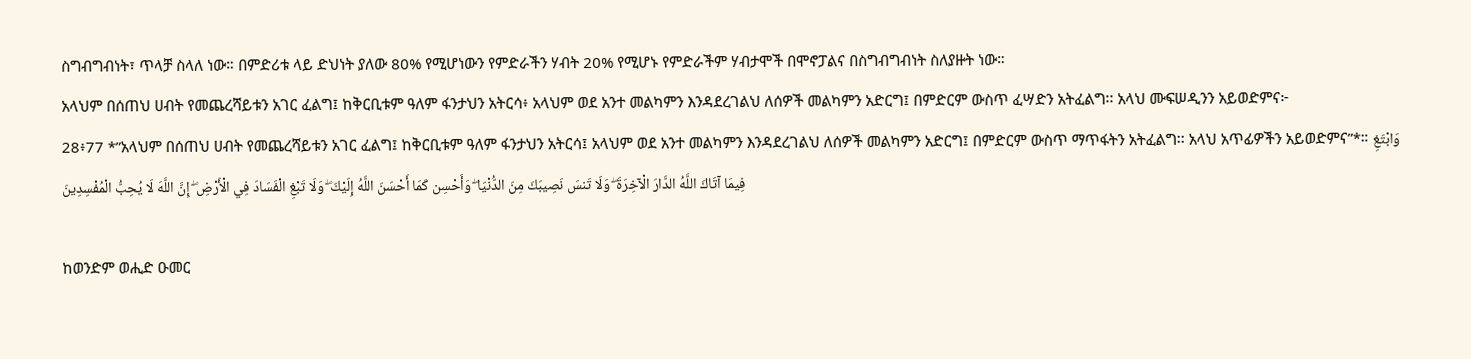ስግብግብነት፣ ጥላቻ ስላለ ነው። በምድሪቱ ላይ ድህነት ያለው 80% የሚሆነውን የምድራችን ሃብት 20% የሚሆኑ የምድራችም ሃብታሞች በሞኖፓልና በስግብግብነት ስለያዙት ነው።
አላህም በሰጠህ ሀብት የመጨረሻይቱን አገር ፈልግ፤ ከቅርቢቱም ዓለም ፋንታህን አትርሳ፥ አላህም ወደ አንተ መልካምን እንዳደረገልህ ለሰዎች መልካምን አድርግ፤ በምድርም ውስጥ ፈሣድን አትፈልግ፡፡ አላህ ሙፍሠዲንን አይወድምና፦
28፥77 *”አላህም በሰጠህ ሀብት የመጨረሻይቱን አገር ፈልግ፤ ከቅርቢቱም ዓለም ፋንታህን አትርሳ፤ አላህም ወደ አንተ መልካምን እንዳደረገልህ ለሰዎች መልካምን አድርግ፤ በምድርም ውስጥ ማጥፋትን አትፈልግ፡፡ አላህ አጥፊዎችን አይወድምና”*። وَابْتَغِ فِيمَا آتَاكَ اللَّهُ الدَّارَ الْآخِرَةَ ۖ وَلَا تَنسَ نَصِيبَكَ مِنَ الدُّنْيَا ۖ وَأَحْسِن كَمَا أَحْسَنَ اللَّهُ إِلَيْكَ ۖ وَلَا تَبْغِ الْفَسَادَ فِي الْأَرْضِ ۖ إِنَّ اللَّهَ لَا يُحِبُّ الْمُفْسِدِينَ

ከወንድም ወሒድ ዑመር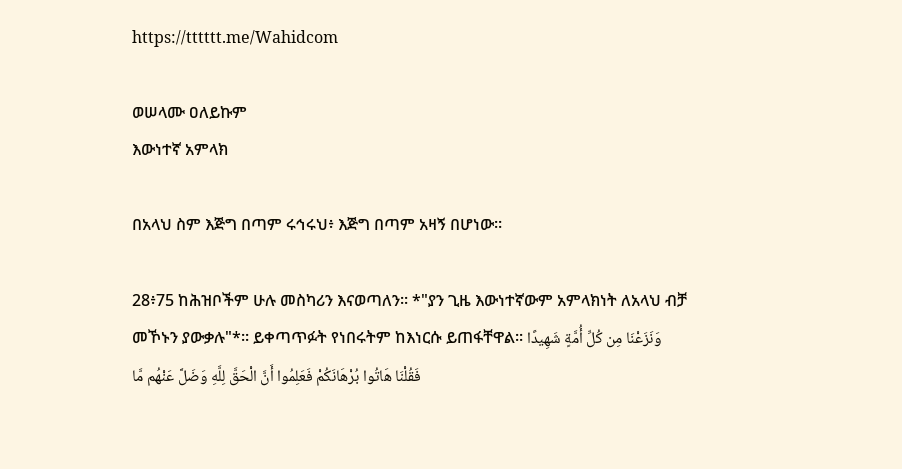https://tttttt.me/Wahidcom

ወሠላሙ ዐለይኩም
እውነተኛ አምላክ

በአላህ ስም እጅግ በጣም ሩኅሩህ፥ እጅግ በጣም አዛኝ በሆነው።

28፥75 ከሕዝቦችም ሁሉ መስካሪን እናወጣለን፡፡ *"ያን ጊዜ እውነተኛውም አምላክነት ለአላህ ብቻ መኾኑን ያውቃሉ"*፡፡ ይቀጣጥፉት የነበሩትም ከእነርሱ ይጠፋቸዋል፡፡ وَنَزَعْنَا مِن كُلِّ أُمَّةٍ شَهِيدًا فَقُلْنَا هَاتُوا بُرْهَانَكُمْ فَعَلِمُوا أَنَّ الْحَقَّ لِلَّهِ وَضَلَّ عَنْهُم مَّا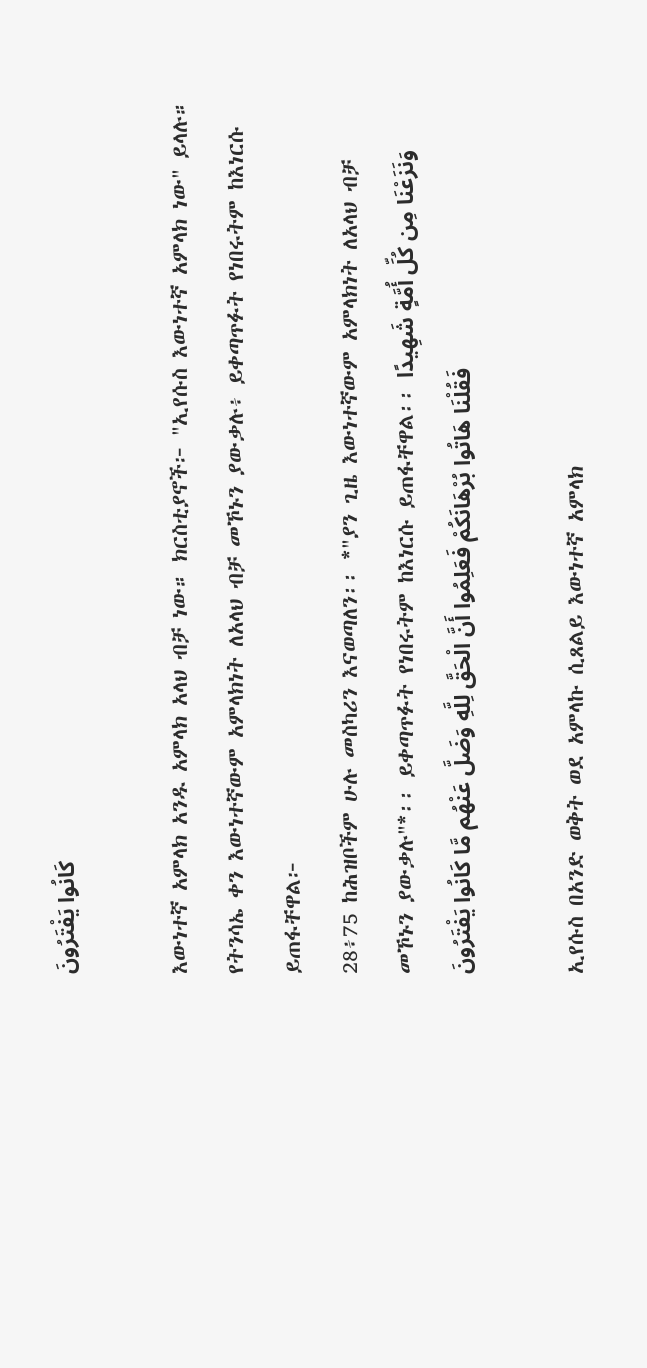كَانُوا يَفْتَرُونَ

እውነተኛ አምላክ አንዱ አምላክ አላህ ብቻ ነው። ክርስቲያኖች፦ "ኢየሱስ እውነተኛ አምላክ ነው" ይላሉ። የትንሳኤ ቀን እውነተኛውም አምላክነት ለአላህ ብቻ መኾኑን ያውቃሉ፥ ይቀጣጥፉት የነበሩትም ከእነርሱ ይጠፋቸዋል፦
28፥75 ከሕዝቦችም ሁሉ መስካሪን እናወጣለን፡፡ *"ያን ጊዜ እውነተኛውም አምላክነት ለአላህ ብቻ መኾኑን ያውቃሉ"*፡፡ ይቀጣጥፉት የነበሩትም ከእነርሱ ይጠፋቸዋል፡፡ وَنَزَعْنَا مِن كُلِّ أُمَّةٍ شَهِيدًا فَقُلْنَا هَاتُوا بُرْهَانَكُمْ فَعَلِمُوا أَنَّ الْحَقَّ لِلَّهِ وَضَلَّ عَنْهُم مَّا كَانُوا يَفْتَرُونَ

ኢየሱስ በአንድ ወቅት ወደ አምላኩ ሲጸልይ እውነተኛ አምላክ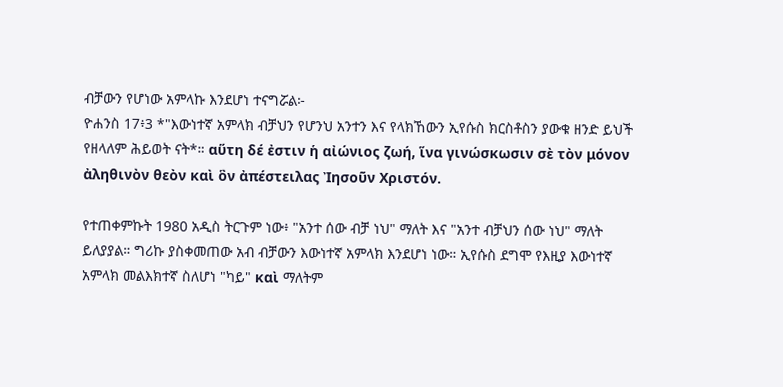ብቻውን የሆነው አምላኩ እንደሆነ ተናግሯል፦
ዮሐንስ 17፥3 *"እውነተኛ አምላክ ብቻህን የሆንህ አንተን እና የላክኸውን ኢየሱስ ክርስቶስን ያውቁ ዘንድ ይህች የዘላለም ሕይወት ናት*። αὕτη δέ ἐστιν ἡ αἰώνιος ζωή, ἵνα γινώσκωσιν σὲ τὸν μόνον ἀληθινὸν θεὸν καὶ ὃν ἀπέστειλας Ἰησοῦν Χριστόν.

የተጠቀምኩት 1980 አዲስ ትርጉም ነው፥ "አንተ ሰው ብቻ ነህ" ማለት እና "አንተ ብቻህን ሰው ነህ" ማለት ይለያያል። ግሪኩ ያስቀመጠው አብ ብቻውን እውነተኛ አምላክ እንደሆነ ነው። ኢየሱስ ደግሞ የእዚያ እውነተኛ አምላክ መልእክተኛ ስለሆነ "ካይ" καὶ ማለትም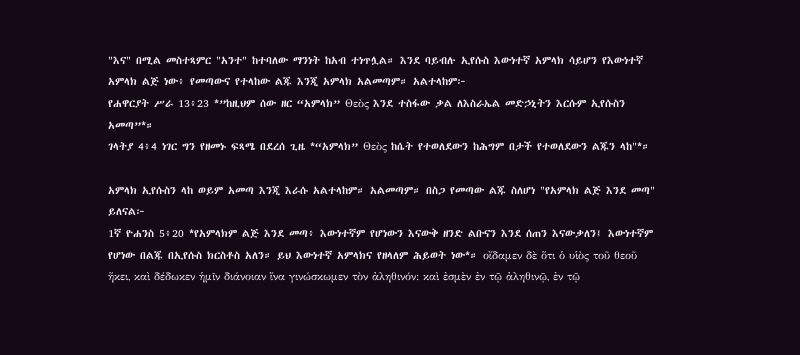"እና" በሚል መስተጻምር "አንተ" ከተባለው ማንነት ከአብ ተነጥሏል። እንደ ባይብሉ ኢየሱስ እውነተኛ አምላክ ሳይሆን የእውነተኛ አምላክ ልጅ ነው፥ የመጣውና የተላከው ልጁ እንጂ አምላክ አልመጣም። አልተላከም፦
የሐዋርያት ሥራ 13፥23 *”ከዚህም ሰው ዘር “አምላክ” Θεὸς እንደ ተስፋው ቃል ለእስራኤል መድኃኒትን እርሱም ኢየሱስን አመጣ”*።
ገላትያ 4፥4 ነገር ግን የዘመኑ ፍጻሜ በደረሰ ጊዜ *“አምላክ” Θεὸς ከሴት የተወለደውን ከሕግም በታች የተወለደውን ልጁን ላከ"*።

አምላክ ኢየሱስን ላከ ወይም አመጣ እንጂ እራሱ አልተላከም። አልመጣም። በስጋ የመጣው ልጁ ስለሆነ "የአምላክ ልጅ እንደ መጣ" ይለናል፦
1ኛ ዮሐንስ 5፥20 *የአምላክም ልጅ እንደ መጣ፥ እውነተኛም የሆነውን እናውቅ ዘንድ ልቡናን እንደ ሰጠን እናውቃለን፤ እውነተኛም የሆነው በልጁ በኢየሱስ ክርስቶስ አለን። ይህ እውነተኛ አምላክና የዘላለም ሕይወት ነው*። οἴδαμεν δὲ ὅτι ὁ υἱὸς τοῦ θεοῦ ἥκει, καὶ δέδωκεν ἡμῖν διάνοιαν ἵνα γινώσκωμεν τὸν ἀληθινόν: καὶ ἐσμὲν ἐν τῷ ἀληθινῷ, ἐν τῷ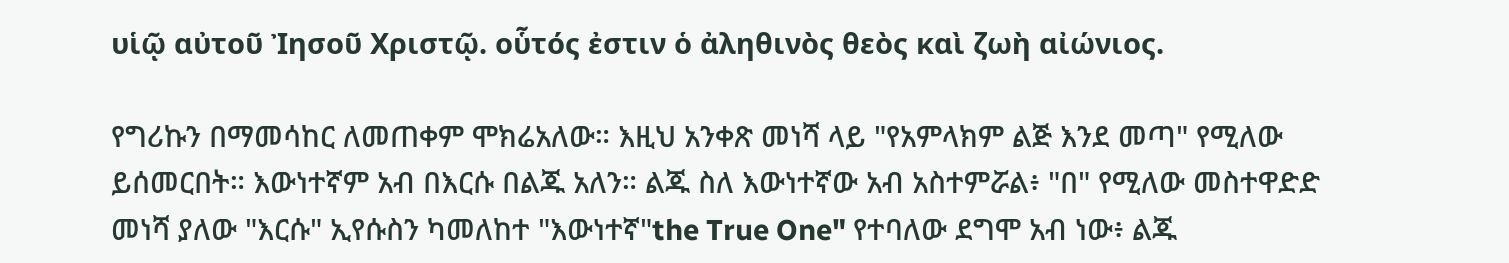υἱῷ αὐτοῦ Ἰησοῦ Χριστῷ. οὗτός ἐστιν ὁ ἀληθινὸς θεὸς καὶ ζωὴ αἰώνιος.

የግሪኩን በማመሳከር ለመጠቀም ሞክሬአለው። እዚህ አንቀጽ መነሻ ላይ "የአምላክም ልጅ እንደ መጣ" የሚለው ይሰመርበት። እውነተኛም አብ በእርሱ በልጁ አለን። ልጁ ስለ እውነተኛው አብ አስተምሯል፥ "በ" የሚለው መስተዋድድ መነሻ ያለው "እርሱ" ኢየሱስን ካመለከተ "እውነተኛ"the True One" የተባለው ደግሞ አብ ነው፥ ልጁ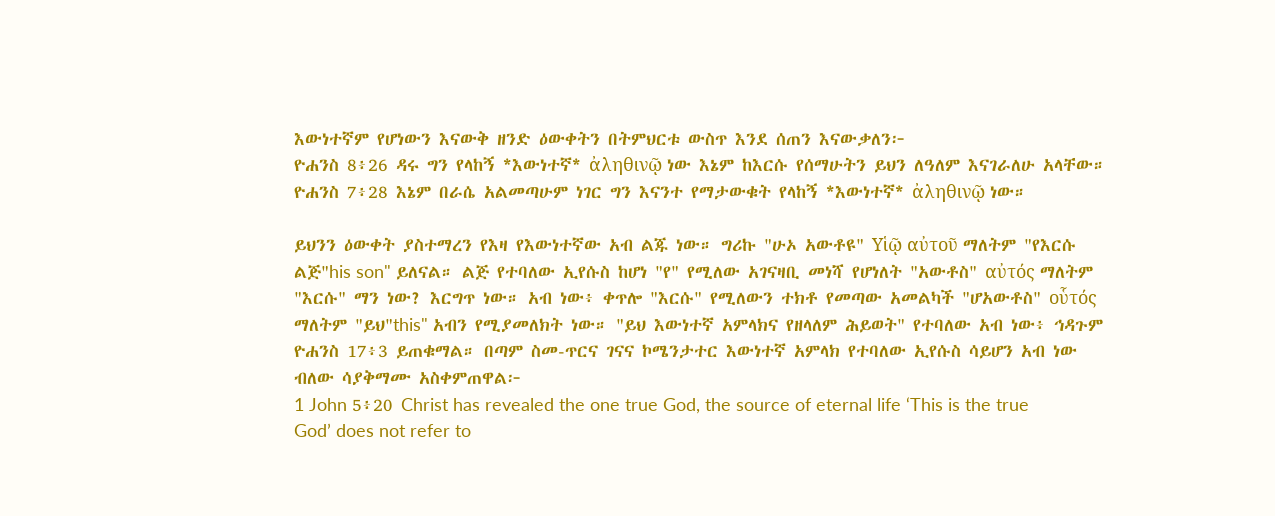እውነተኛም የሆነውን እናውቅ ዘንድ ዕውቀትን በትምህርቱ ውስጥ እንደ ሰጠን እናውቃለን፦
ዮሐንስ 8፥26 ዳሩ ግን የላከኝ *እውነተኛ* ἀληθινῷ ነው እኔም ከእርሱ የሰማሁትን ይህን ለዓለም እናገራለሁ አላቸው።
ዮሐንስ 7፥28 እኔም በራሴ አልመጣሁም ነገር ግን እናንተ የማታውቁት የላከኝ *እውነተኛ* ἀληθινῷ ነው።

ይህንን ዕውቀት ያስተማረን የእዛ የእውነተኛው አብ ልጁ ነው። ግሪኩ "ሁኦ አውቶዩ" Υἱῷ αὐτοῦ ማለትም "የእርሱ ልጅ"his son" ይለናል። ልጅ የተባለው ኢየሱስ ከሆነ "የ" የሚለው አገናዛቢ መነሻ የሆነለት "አውቶስ" αὐτός ማለትም "እርሱ" ማን ነው? እርግጥ ነው። አብ ነው፥ ቀጥሎ "እርሱ" የሚለውን ተክቶ የመጣው አመልካች "ሆአውቶስ" οὗτός ማለትም "ይህ"this" አብን የሚያመለክት ነው። "ይህ እውነተኛ አምላክና የዘላለም ሕይወት" የተባለው አብ ነው፥ ኅዳጉም ዮሐንስ 17፥3 ይጠቁማል። በጣም ስመ-ጥርና ገናና ኮሜንታተር እውነተኛ አምላክ የተባለው ኢየሱስ ሳይሆን አብ ነው ብለው ሳያቅማሙ አስቀምጠዋል፦
1 John 5፥20 Christ has revealed the one true God, the source of eternal life ‘This is the true God’ does not refer to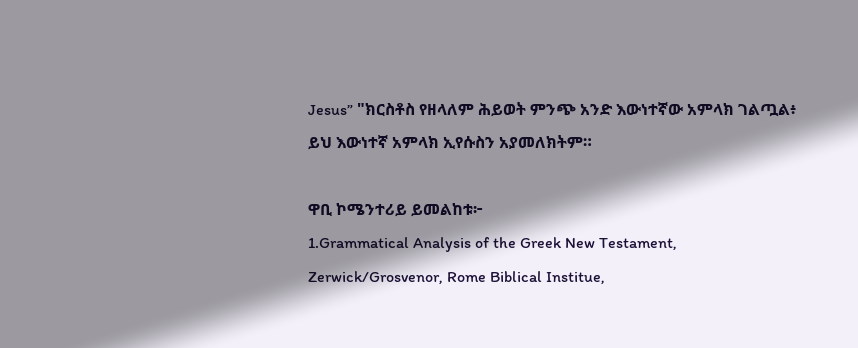Jesus” "ክርስቶስ የዘላለም ሕይወት ምንጭ አንድ እውነተኛው አምላክ ገልጧል፥ ይህ እውነተኛ አምላክ ኢየሱስን አያመለክትም።

ዋቢ ኮሜንተሪይ ይመልከቱ፦
1.Grammatical Analysis of the Greek New Testament, Zerwick/Grosvenor, Rome Biblical Institue,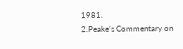1981.
2.Peake’s Commentary on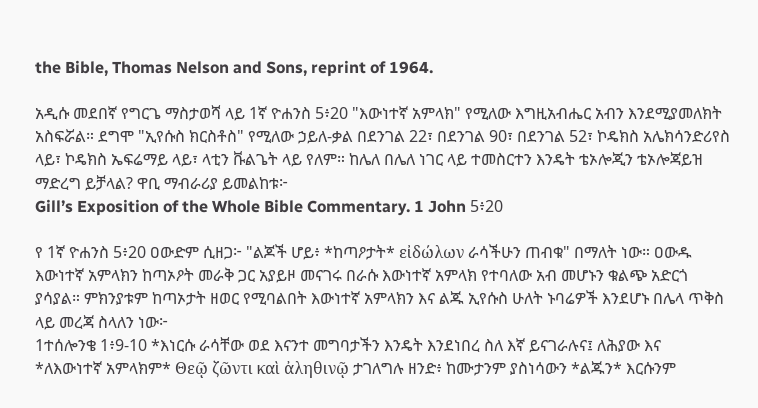the Bible, Thomas Nelson and Sons, reprint of 1964.

አዲሱ መደበኛ የግርጌ ማስታወሻ ላይ 1ኛ ዮሐንስ 5፥20 "እውነተኛ አምላክ" የሚለው እግዚአብሔር አብን እንደሚያመለክት አስፍሯል። ደግሞ "ኢየሱስ ክርስቶስ" የሚለው ኃይለ-ቃል በደንገል 22፣ በደንገል 90፣ በደንገል 52፣ ኮዴክስ አሌክሳንድሪየስ ላይ፣ ኮዴክስ ኤፍሬማይ ላይ፣ ላቲን ቩልጌት ላይ የለም። ከሌለ በሌለ ነገር ላይ ተመስርተን እንዴት ቴኦሎጂን ቴኦሎጃይዝ ማድረግ ይቻላል? ዋቢ ማብራሪያ ይመልከቱ፦
Gill’s Exposition of the Whole Bible Commentary. 1 John 5፥20

የ 1ኛ ዮሐንስ 5፥20 ዐውድም ሲዘጋ፦ "ልጆች ሆይ፥ *ከጣዖታት* εἰδώλων ራሳችሁን ጠብቁ" በማለት ነው። ዐውዱ እውነተኛ አምላክን ከጣኦዖት መራቅ ጋር አያይዞ መናገሩ በራሱ እውነተኛ አምላክ የተባለው አብ መሆኑን ቁልጭ አድርጎ ያሳያል። ምክንያቱም ከጣኦታት ዘወር የሚባልበት እውነተኛ አምላክን እና ልጁ ኢየሱስ ሁለት ኑባሬዎች እንደሆኑ በሌላ ጥቅስ ላይ መረጃ ስላለን ነው፦
1ተሰሎንቄ 1፥9-10 *እነርሱ ራሳቸው ወደ እናንተ መግባታችን እንዴት እንደነበረ ስለ እኛ ይናገራሉና፤ ለሕያው እና *ለእውነተኛ አምላክም* Θεῷ ζῶντι καὶ ἀληθινῷ ታገለግሉ ዘንድ፥ ከሙታንም ያስነሳውን *ልጁን* እርሱንም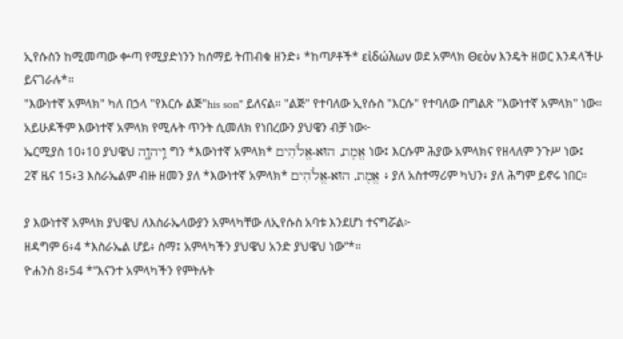ኢየሱስን ከሚመጣው ቍጣ የሚያድነንን ከሰማይ ትጠብቁ ዘንድ፥ *ከጣዖቶች* εἰδώλων ወደ አምላክ Θεὸν እንዴት ዘወር እንዳላችሁ ይናገራሉ*።
"እውነተኛ አምላክ" ካለ በኃላ "የእርሱ ልጅ"his son" ይለናል። "ልጅ" የተባለው ኢየሱስ "እርሱ" የተባለው በግልጽ "እውነተኛ አምላክ" ነው። አይሁዶችም እውነተኛ አምላክ የሚሉት ጥንት ሲመለክ የነበረውን ያህዌን ብቻ ነው፦
ኤርሚያስ 10፥10 ያህዌህ וַֽיהוָ֤ה ግን *እውነተኛ አምላክ* אֱמֶת, הוּא-אֱלֹהִים ነው፤ እርሱም ሕያው አምላክና የዘላለም ንጉሥ ነው፤
2ኛ ዜና 15፥3 እስራኤልም ብዙ ዘመን ያለ *እውነተኛ አምላክ* אֱמֶת, הוּא-אֱלֹהִים ፥ ያለ አስተማሪም ካህን፥ ያለ ሕግም ይኖሩ ነበር።

ያ እውነተኛ አምላክ ያህዌህ ለእስራኤላውያን አምላካቸው ለኢየሱስ አባቱ እንደሆነ ተናግሯል፦
ዘዳግም 6፥4 *እስራኤል ሆይ፥ ስማ፤ አምላካችን ያህዌህ አንድ ያህዌህ ነው”*።
ዮሐንስ 8፥54 *”እናንተ አምላካችን የምትሉት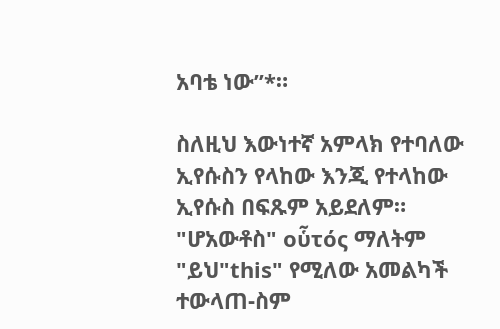አባቴ ነው”*።

ስለዚህ እውነተኛ አምላክ የተባለው ኢየሱስን የላከው እንጂ የተላከው ኢየሱስ በፍጹም አይደለም። "ሆአውቶስ" οὗτός ማለትም "ይህ"this" የሚለው አመልካች ተውላጠ-ስም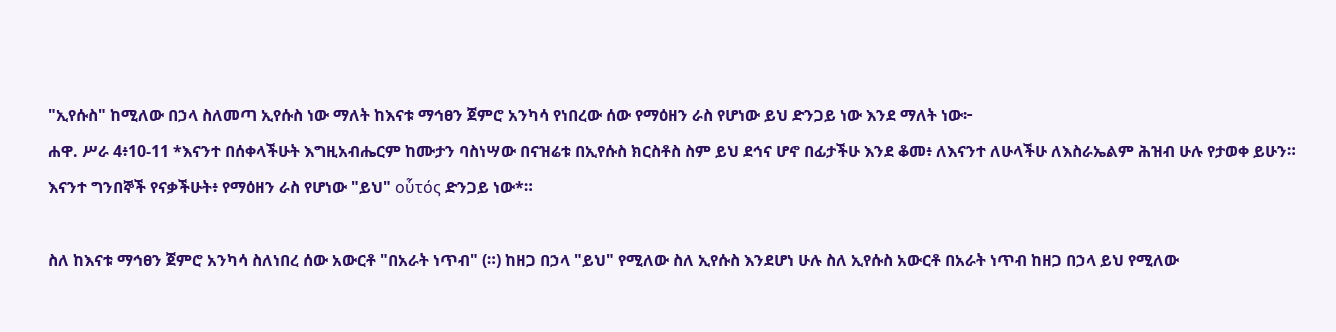"ኢየሱስ" ከሚለው በኃላ ስለመጣ ኢየሱስ ነው ማለት ከእናቱ ማኅፀን ጀምሮ አንካሳ የነበረው ሰው የማዕዘን ራስ የሆነው ይህ ድንጋይ ነው እንደ ማለት ነው፦
ሐዋ. ሥራ 4፥10-11 *እናንተ በሰቀላችሁት እግዚአብሔርም ከሙታን ባስነሣው በናዝሬቱ በኢየሱስ ክርስቶስ ስም ይህ ደኅና ሆኖ በፊታችሁ እንደ ቆመ፥ ለእናንተ ለሁላችሁ ለእስራኤልም ሕዝብ ሁሉ የታወቀ ይሁን። እናንተ ግንበኞች የናቃችሁት፥ የማዕዘን ራስ የሆነው "ይህ" οὗτός ድንጋይ ነው*።

ስለ ከእናቱ ማኅፀን ጀምሮ አንካሳ ስለነበረ ሰው አውርቶ "በአራት ነጥብ" (።) ከዘጋ በኃላ "ይህ" የሚለው ስለ ኢየሱስ እንደሆነ ሁሉ ስለ ኢየሱስ አውርቶ በአራት ነጥብ ከዘጋ በኃላ ይህ የሚለው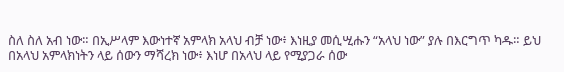ስለ ስለ አብ ነው። በኢሥላም እውነተኛ አምላክ አላህ ብቻ ነው፥ እነዚያ መሲሢሑን “አላህ ነው” ያሉ በእርግጥ ካዱ። ይህ በአላህ አምላክነትን ላይ ሰውን ማሻረክ ነው፥ እነሆ በአላህ ላይ የሚያጋራ ሰው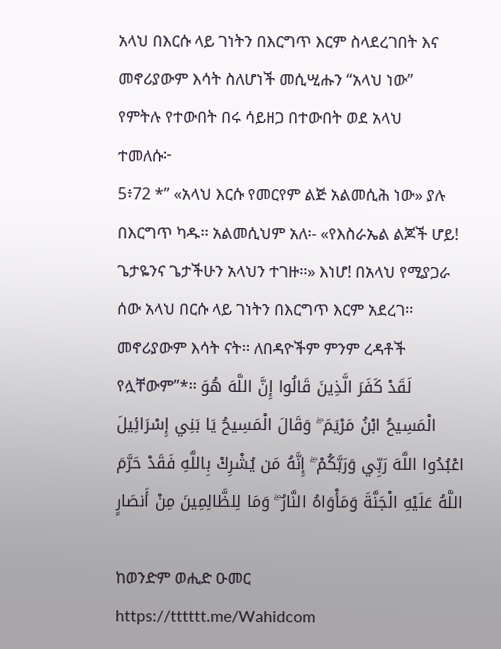አላህ በእርሱ ላይ ገነትን በእርግጥ እርም ስላደረገበት እና መኖሪያውም እሳት ስለሆነች መሲሢሑን “አላህ ነው” የምትሉ የተውበት በሩ ሳይዘጋ በተውበት ወደ አላህ ተመለሱ፦
5፥72 *” «አላህ እርሱ የመርየም ልጅ አልመሲሕ ነው» ያሉ በእርግጥ ካዱ፡፡ አልመሲህም አለ፡- «የእስራኤል ልጆች ሆይ! ጌታዬንና ጌታችሁን አላህን ተገዙ፡፡» እነሆ! በአላህ የሚያጋራ ሰው አላህ በርሱ ላይ ገነትን በእርግጥ እርም አደረገ፡፡ መኖሪያውም እሳት ናት፡፡ ለበዳዮችም ምንም ረዳቶች የሏቸውም”*፡፡ لَقَدْ كَفَرَ الَّذِينَ قَالُوا إِنَّ اللَّهَ هُوَ الْمَسِيحُ ابْنُ مَرْيَمَ ۖ وَقَالَ الْمَسِيحُ يَا بَنِي إِسْرَائِيلَ اعْبُدُوا اللَّهَ رَبِّي وَرَبَّكُمْ ۖ إِنَّهُ مَن يُشْرِكْ بِاللَّهِ فَقَدْ حَرَّمَ اللَّهُ عَلَيْهِ الْجَنَّةَ وَمَأْوَاهُ النَّارُ ۖ وَمَا لِلظَّالِمِينَ مِنْ أَنصَارٍ

ከወንድም ወሒድ ዑመር
https://tttttt.me/Wahidcom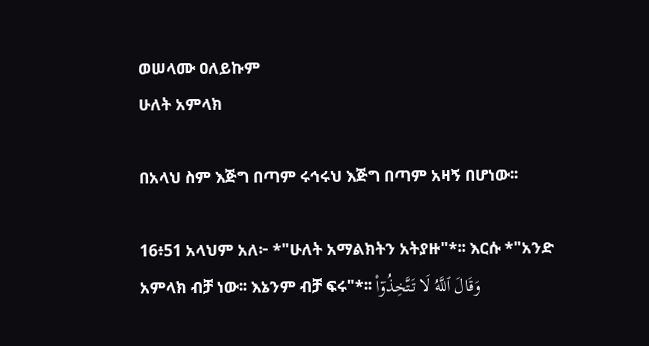ወሠላሙ ዐለይኩም
ሁለት አምላክ

በአላህ ስም እጅግ በጣም ሩኅሩህ እጅግ በጣም አዛኝ በሆነው፡፡

16፥51 አላህም አለ፦ *"ሁለት አማልክትን አትያዙ"*፡፡ እርሱ *"አንድ አምላክ ብቻ ነው፡፡ እኔንም ብቻ ፍሩ"*፡፡ وَقَالَ ٱللَّهُ لَا تَتَّخِذُوٓا۟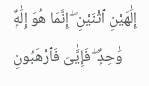إِلَٰهَيْنِ ٱثْنَيْنِ ۖ إِنَّمَا هُوَ إِلَٰهٌۭ وَٰحِدٌۭ ۖ فَإِيَّٰىَ فَٱرْهَبُونِ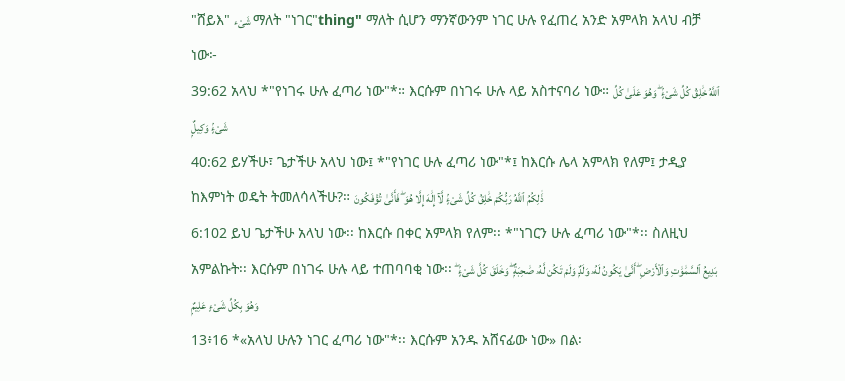"ሸይእ" شَىْء ማለት "ነገር"thing" ማለት ሲሆን ማንኛውንም ነገር ሁሉ የፈጠረ አንድ አምላክ አላህ ብቻ ነው፦
39:62 አላህ *"የነገሩ ሁሉ ፈጣሪ ነው"*። እርሱም በነገሩ ሁሉ ላይ አስተናባሪ ነው። ٱللَّهُ خَٰلِقُ كُلِّ شَىْءٍۢ ۖ وَهُوَ عَلَىٰ كُلِّ شَىْءٍۢ وَكِيلٌۭ
40:62 ይሃችሁ፣ ጌታችሁ አላህ ነው፤ *"የነገር ሁሉ ፈጣሪ ነው"*፤ ከእርሱ ሌላ አምላክ የለም፤ ታዲያ ከእምነት ወዴት ትመለሳላችሁ?። ذَٰلِكُمُ ٱللَّهُ رَبُّكُمْ خَٰلِقُ كُلِّ شَىْءٍۢ لَّآ إِلَٰهَ إِلَّا هُوَ ۖ فَأَنَّىٰ تُؤْفَكُونَ
6:102 ይህ ጌታችሁ አላህ ነው፡፡ ከእርሱ በቀር አምላክ የለም፡፡ *"ነገርን ሁሉ ፈጣሪ ነው"*፡፡ ስለዚህ አምልኩት፡፡ እርሱም በነገሩ ሁሉ ላይ ተጠባባቂ ነው፡፡ بَدِيعُ ٱلسَّمَٰوَٰتِ وَٱلْأَرْضِ ۖ أَنَّىٰ يَكُونُ لَهُۥ وَلَدٌۭ وَلَمْ تَكُن لَّهُۥ صَٰحِبَةٌۭ ۖ وَخَلَقَ كُلَّ شَىْءٍۢ ۖ وَهُوَ بِكُلِّ شَىْءٍ عَلِيمٌۭ
13፥16 *«አላህ ሁሉን ነገር ፈጣሪ ነው"*፡፡ እርሱም አንዱ አሸናፊው ነው» በል፡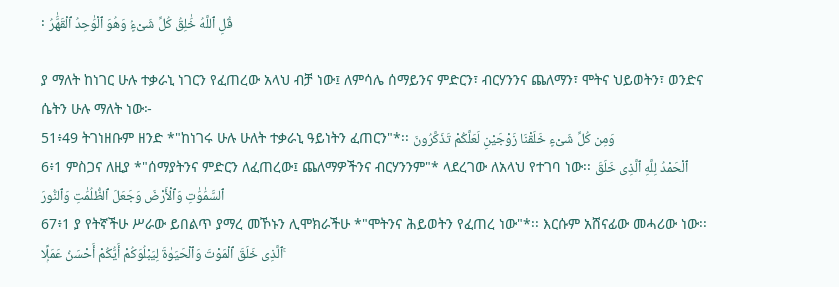፡ قُلِ ٱللَّهُ خَٰلِقُ كُلِّ شَىْءٍۢ وَهُوَ ٱلْوَٰحِدُ ٱلْقَهَّٰرُ

ያ ማለት ከነገር ሁሉ ተቃራኒ ነገርን የፈጠረው አላህ ብቻ ነው፤ ለምሳሌ ሰማይንና ምድርን፣ ብርሃንንና ጨለማን፣ ሞትና ህይወትን፣ ወንድና ሴትን ሁሉ ማለት ነው፦
51፥49 ትገነዘቡም ዘንድ *"ከነገሩ ሁሉ ሁለት ተቃራኒ ዓይነትን ፈጠርን"*፡፡ وَمِن كُلِّ شَىْءٍ خَلَقْنَا زَوْجَيْنِ لَعَلَّكُمْ تَذَكَّرُونَ
6፥1 ምስጋና ለዚያ *"ሰማያትንና ምድርን ለፈጠረው፤ ጨለማዎችንና ብርሃንንም"* ላደረገው ለአላህ የተገባ ነው፡፡ ٱلْحَمْدُ لِلَّهِ ٱلَّذِى خَلَقَ ٱلسَّمَٰوَٰتِ وَٱلْأَرْضَ وَجَعَلَ ٱلظُّلُمَٰتِ وَٱلنُّورَ
67፥1 ያ የትኛችሁ ሥራው ይበልጥ ያማረ መኾኑን ሊሞክራችሁ *"ሞትንና ሕይወትን የፈጠረ ነው"*፡፡ እርሱም አሸናፊው መሓሪው ነው፡፡ ٱلَّذِى خَلَقَ ٱلْمَوْتَ وَٱلْحَيَوٰةَ لِيَبْلُوَكُمْ أَيُّكُمْ أَحْسَنُ عَمَلًۭا ۚ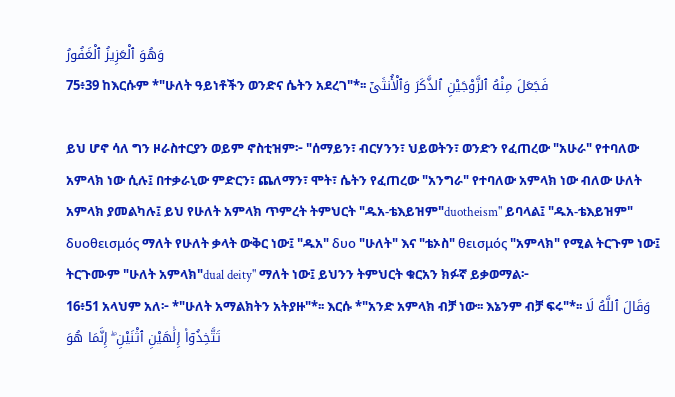وَهُوَ ٱلْعَزِيزُ ٱلْغَفُورُ
75፥39 ከእርሱም *"ሁለት ዓይነቶችን ወንድና ሴትን አደረገ"*፡፡ فَجَعَلَ مِنْهُ ٱلزَّوْجَيْنِ ٱلذَّكَرَ وَٱلْأُنثَىٰٓ

ይህ ሆኖ ሳለ ግን ዞራስተርያን ወይም ኖስቲዝም፦ "ሰማይን፣ ብርሃንን፣ ህይወትን፣ ወንድን የፈጠረው "አሁራ" የተባለው አምላክ ነው ሲሉ፤ በተቃራኒው ምድርን፣ ጨለማን፣ ሞት፣ ሴትን የፈጠረው "አንግራ" የተባለው አምላክ ነው ብለው ሁለት አምላክ ያመልካሉ፤ ይህ የሁለት አምላክ ጥምረት ትምህርት "ዱአ-ቴእይዝም"duotheism" ይባላል፤ "ዱአ-ቴእይዝም" δυοθεισμός ማለት የሁለት ቃላት ውቅር ነው፤ "ዱአ" δυο "ሁለት" እና "ቴኦስ" θεισμός "አምላክ" የሚል ትርጉም ነው፤ ትርጉሙም "ሁለት አምላክ"dual deity" ማለት ነው፤ ይህንን ትምህርት ቁርአን ክፉኛ ይቃወማል፦
16፥51 አላህም አለ፦ *"ሁለት አማልክትን አትያዙ"*፡፡ እርሱ *"አንድ አምላክ ብቻ ነው፡፡ እኔንም ብቻ ፍሩ"*፡፡ وَقَالَ ٱللَّهُ لَا تَتَّخِذُوٓا۟ إِلَٰهَيْنِ ٱثْنَيْنِ ۖ إِنَّمَا هُوَ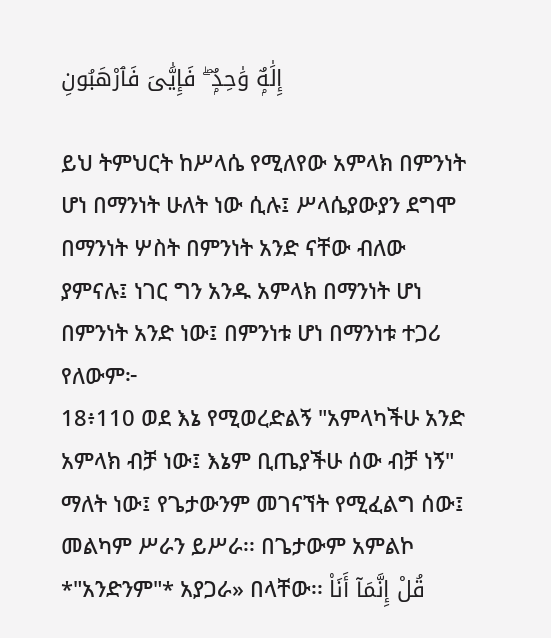إِلَٰهٌۭ وَٰحِدٌۭ ۖ فَإِيَّٰىَ فَٱرْهَبُونِ

ይህ ትምህርት ከሥላሴ የሚለየው አምላክ በምንነት ሆነ በማንነት ሁለት ነው ሲሉ፤ ሥላሴያውያን ደግሞ በማንነት ሦስት በምንነት አንድ ናቸው ብለው ያምናሉ፤ ነገር ግን አንዱ አምላክ በማንነት ሆነ በምንነት አንድ ነው፤ በምንነቱ ሆነ በማንነቱ ተጋሪ የለውም፦
18፥110 ወደ እኔ የሚወረድልኝ "አምላካችሁ አንድ አምላክ ብቻ ነው፤ እኔም ቢጤያችሁ ሰው ብቻ ነኝ" ማለት ነው፤ የጌታውንም መገናኘት የሚፈልግ ሰው፤ መልካም ሥራን ይሥራ፡፡ በጌታውም አምልኮ *"አንድንም"* አያጋራ» በላቸው፡፡ قُلْ إِنَّمَآ أَنَا۠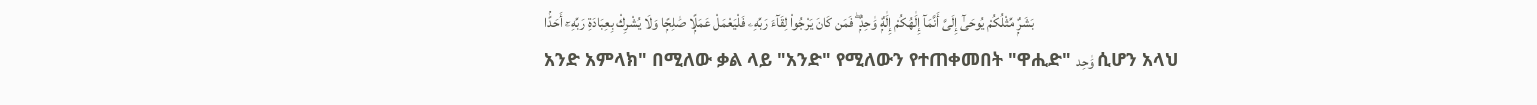بَشَرٌۭ مِّثْلُكُمْ يُوحَىٰٓ إِلَىَّ أَنَّمَآ إِلَٰهُكُمْ إِلَٰهٌۭ وَٰحِدٌۭ ۖ فَمَن كَانَ يَرْجُوا۟ لِقَآءَ رَبِّهِۦ فَلْيَعْمَلْ عَمَلًۭا صَٰلِحًۭا وَلَا يُشْرِكْ بِعِبَادَةِ رَبِّهِۦٓ أَحَدًۢا
አንድ አምላክ" በሚለው ቃል ላይ "አንድ" የሚለውን የተጠቀመበት "ዋሒድ" وَٰحِد ሲሆን አላህ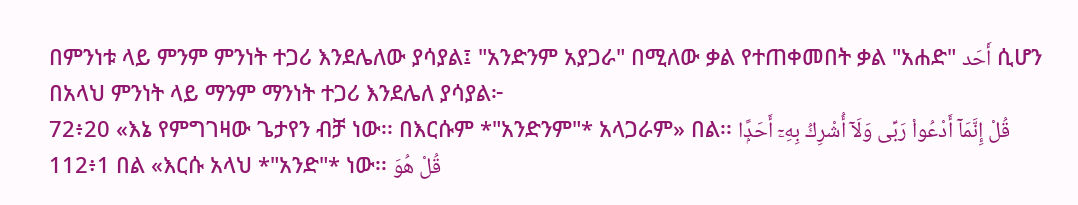በምንነቱ ላይ ምንም ምንነት ተጋሪ እንደሌለው ያሳያል፤ "አንድንም አያጋራ" በሚለው ቃል የተጠቀመበት ቃል "አሐድ" أَحَد ሲሆን በአላህ ምንነት ላይ ማንም ማንነት ተጋሪ እንደሌለ ያሳያል፦
72፥20 «እኔ የምግገዛው ጌታየን ብቻ ነው፡፡ በእርሱም *"አንድንም"* አላጋራም» በል፡፡ قُلْ إِنَّمَآ أَدْعُوا۟ رَبِّى وَلَآ أُشْرِكُ بِهِۦٓ أَحَدًۭا
112፥1 በል «እርሱ አላህ *"አንድ"* ነው፡፡ قُلْ هُوَ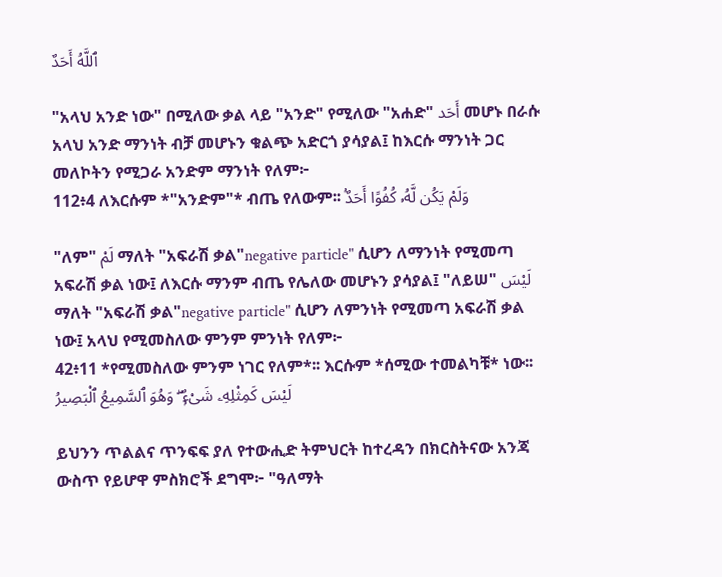ٱللَّهُ أَحَدٌ

"አላህ አንድ ነው" በሚለው ቃል ላይ "አንድ" የሚለው "አሐድ" أَحَد መሆኑ በራሱ አላህ አንድ ማንነት ብቻ መሆኑን ቁልጭ አድርጎ ያሳያል፤ ከእርሱ ማንነት ጋር መለኮትን የሚጋራ አንድም ማንነት የለም፦
112፥4 ለእርሱም *"አንድም"* ብጤ የለውም፡፡ وَلَمْ يَكُن لَّهُۥ كُفُوًا أَحَدٌۢ

"ለም" لَمْ ማለት "አፍራሽ ቃል"negative particle" ሲሆን ለማንነት የሚመጣ አፍራሽ ቃል ነው፤ ለእርሱ ማንም ብጤ የሌለው መሆኑን ያሳያል፤ "ለይሠ" لَيْسَ ማለት "አፍራሽ ቃል"negative particle" ሲሆን ለምንነት የሚመጣ አፍራሽ ቃል ነው፤ አላህ የሚመስለው ምንም ምንነት የለም፦
42፥11 *የሚመስለው ምንም ነገር የለም*፡፡ እርሱም *ሰሚው ተመልካቹ* ነው፡፡ لَيْسَ كَمِثْلِهِۦ شَىْءٌۭ ۖ وَهُوَ ٱلسَّمِيعُ ٱلْبَصِيرُ

ይህንን ጥልልና ጥንፍፍ ያለ የተውሒድ ትምህርት ከተረዳን በክርስትናው አንጃ ውስጥ የይሆዋ ምስክሮች ደግሞ፦ "ዓለማት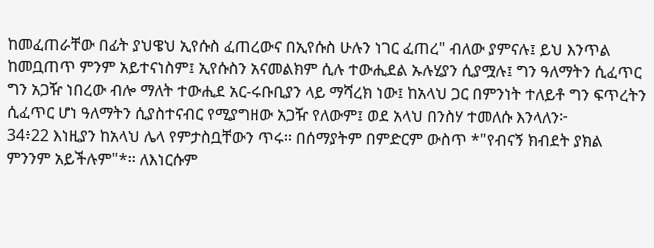ከመፈጠራቸው በፊት ያህዌህ ኢየሱስ ፈጠረውና በኢየሱስ ሁሉን ነገር ፈጠረ" ብለው ያምናሉ፤ ይህ እንጥል ከመቧጠጥ ምንም አይተናነስም፤ ኢየሱስን አናመልክም ሲሉ ተውሒደል ኡሉሂያን ሲያሟሉ፤ ግን ዓለማትን ሲፈጥር ግን አጋዥ ነበረው ብሎ ማለት ተውሒደ አር-ሩቡቢያን ላይ ማሻረክ ነው፤ ከአላህ ጋር በምንነት ተለይቶ ግን ፍጥረትን ሲፈጥር ሆነ ዓለማትን ሲያስተናብር የሚያግዘው አጋዥ የለውም፤ ወደ አላህ በንስሃ ተመለሱ እንላለን፦
34፥22 እነዚያን ከአላህ ሌላ የምታስቧቸውን ጥሩ፡፡ በሰማያትም በምድርም ውስጥ *"የብናኝ ክብደት ያክል ምንንም አይችሉም"*፡፡ ለእነርሱም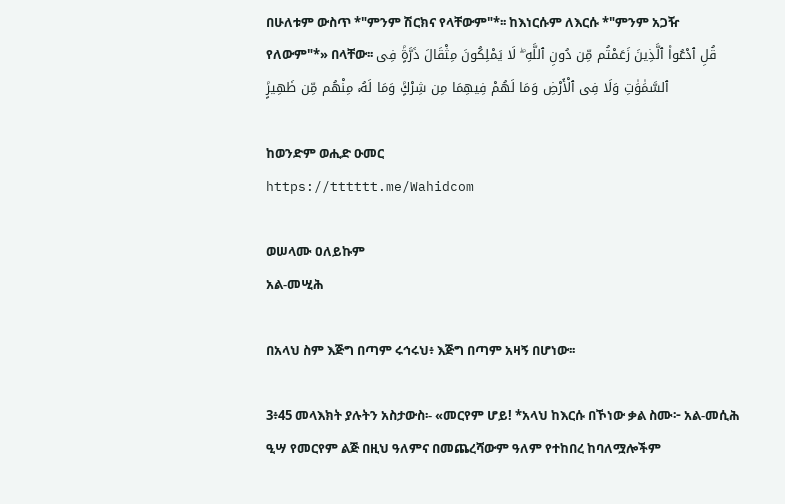በሁለቱም ውስጥ *"ምንም ሽርክና የላቸውም"*፡፡ ከእነርሱም ለእርሱ *"ምንም አጋዥ የለውም"*» በላቸው፡፡ قُلِ ٱدْعُوا۟ ٱلَّذِينَ زَعَمْتُم مِّن دُونِ ٱللَّهِ ۖ لَا يَمْلِكُونَ مِثْقَالَ ذَرَّةٍۢ فِى ٱلسَّمَٰوَٰتِ وَلَا فِى ٱلْأَرْضِ وَمَا لَهُمْ فِيهِمَا مِن شِرْكٍۢ وَمَا لَهُۥ مِنْهُم مِّن ظَهِيرٍۢ

ከወንድም ወሒድ ዑመር
https://tttttt.me/Wahidcom

ወሠላሙ ዐለይኩም
አል-መሢሕ

በአላህ ስም እጅግ በጣም ሩኅሩህ፥ እጅግ በጣም አዛኝ በሆነው፡፡

3፥45 መላእክት ያሉትን አስታውስ፡- «መርየም ሆይ! *አላህ ከእርሱ በኾነው ቃል ስሙ፦ አል-መሲሕ ዒሣ የመርየም ልጅ በዚህ ዓለምና በመጨረሻውም ዓለም የተከበረ ከባለሟሎችም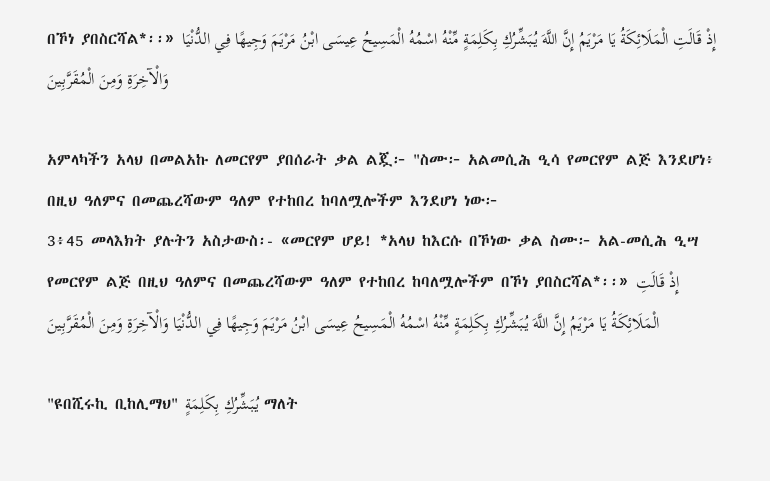በኾነ ያበስርሻል*፡፡» إِذْ قَالَتِ الْمَلَائِكَةُ يَا مَرْيَمُ إِنَّ اللَّهَ يُبَشِّرُكِ بِكَلِمَةٍ مِّنْهُ اسْمُهُ الْمَسِيحُ عِيسَى ابْنُ مَرْيَمَ وَجِيهًا فِي الدُّنْيَا وَالْآخِرَةِ وَمِنَ الْمُقَرَّبِينَ

አምላካችን አላህ በመልአኩ ለመርየም ያበሰራት ቃል ልጇ፦ "ስሙ፦ አልመሲሕ ዒሳ የመርየም ልጅ እንደሆነ፥ በዚህ ዓለምና በመጨረሻውም ዓለም የተከበረ ከባለሟሎችም እንደሆነ ነው፦
3፥45 መላእክት ያሉትን አስታውስ፡- «መርየም ሆይ! *አላህ ከእርሱ በኾነው ቃል ስሙ፦ አል-መሲሕ ዒሣ የመርየም ልጅ በዚህ ዓለምና በመጨረሻውም ዓለም የተከበረ ከባለሟሎችም በኾነ ያበስርሻል*፡፡» إِذْ قَالَتِ الْمَلَائِكَةُ يَا مَرْيَمُ إِنَّ اللَّهَ يُبَشِّرُكِ بِكَلِمَةٍ مِّنْهُ اسْمُهُ الْمَسِيحُ عِيسَى ابْنُ مَرْيَمَ وَجِيهًا فِي الدُّنْيَا وَالْآخِرَةِ وَمِنَ الْمُقَرَّبِينَ

"ዩበሺሩኪ ቢከሊማህ" يُبَشِّرُكِ بِكَلِمَةٍ ማለት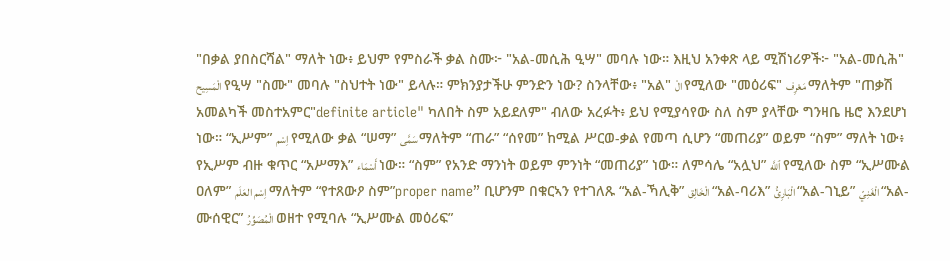"በቃል ያበስርሻል" ማለት ነው፥ ይህም የምስራች ቃል ስሙ፦ "አል-መሲሕ ዒሣ" መባሉ ነው። እዚህ አንቀጽ ላይ ሚሽነሪዎች፦ "አል-መሲሕ" الْمَسِيح የዒሣ "ስሙ" መባሉ "ስህተት ነው" ይላሉ። ምክንያታችሁ ምንድን ነው? ስንላቸው፥ "አል" الْ የሚለው "መዕሪፍ" مَعْرِف ማለትም "ጠቃሽ አመልካች መስተአምር"definite article" ካለበት ስም አይደለም" ብለው አረፉት፥ ይህ የሚያሳየው ስለ ስም ያላቸው ግንዛቤ ዜሮ እንደሆነ ነው። “ኢሥም” اِسْم የሚለው ቃል “ሠማ” سَمَّى ማለትም “ጠራ” “ሰየመ” ከሚል ሥርወ-ቃል የመጣ ሲሆን “መጠሪያ” ወይም “ስም” ማለት ነው፥ የኢሥም ብዙ ቁጥር “አሥማእ” أَسْمَاء ነው። “ስም” የአንድ ማንነት ወይም ምንነት “መጠሪያ” ነው። ለምሳሌ “አሏህ” ٱللَّه የሚለው ስም “ኢሥሙል ዐለም” اِسْم العَلَم ማለትም “የተጸውዖ ስም”proper name” ቢሆንም በቁርኣን የተገለጹ “አል-ኻሊቅ” الْخَالِق “አል-ባሪእ” الْبَارِئُ “አል-ገኒይ” الْغَنِيّ “አል-ሙሰዊር” الْمُصَوِّرُ ወዘተ የሚባሉ “ኢሥሙል መዕሪፍ”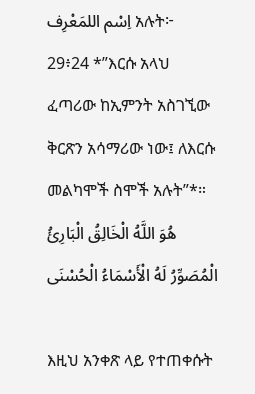اِسْم اللمَعْرِف አሉት፦
29፥24 *”እርሱ አላህ ፈጣሪው ከኢምንት አስገኚው ቅርጽን አሳማሪው ነው፤ ለእርሱ መልካሞች ስሞች አሉት”*። هُوَ اللَّهُ الْخَالِقُ الْبَارِئُ الْمُصَوِّرُ لَهُ الْأَسْمَاءُ الْحُسْنَى

እዚህ አንቀጽ ላይ የተጠቀሱት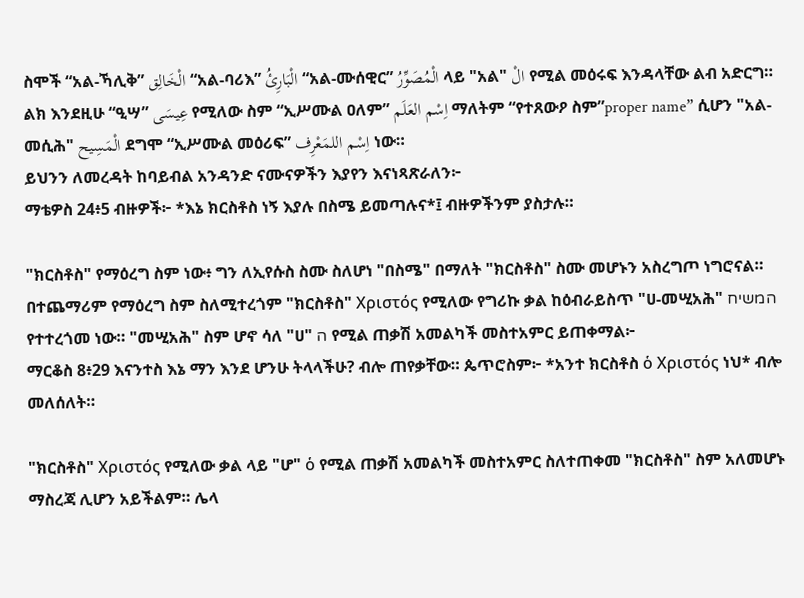ስሞች “አል-ኻሊቅ” الْخَالِق “አል-ባሪእ” الْبَارِئُ “አል-ሙሰዊር” الْمُصَوِّرُ ላይ "አል" الْ የሚል መዕሩፍ እንዳላቸው ልብ አድርግ። ልክ እንደዚሁ “ዒሣ” عِيسَى የሚለው ስም “ኢሥሙል ዐለም” اِسْم العَلَم ማለትም “የተጸውዖ ስም”proper name” ሲሆን "አል-መሲሕ" الْمَسِيح ደግሞ “ኢሥሙል መዕሪፍ” اِسْم اللمَعْرِف ነው።
ይህንን ለመረዳት ከባይብል አንዳንድ ናሙናዎችን እያየን እናነጻጽራለን፦
ማቴዎስ 24፥5 ብዙዎች፦ *እኔ ክርስቶስ ነኝ እያሉ በስሜ ይመጣሉና*፤ ብዙዎችንም ያስታሉ።

"ክርስቶስ" የማዕረግ ስም ነው፥ ግን ለኢየሱስ ስሙ ስለሆነ "በስሜ" በማለት "ክርስቶስ" ስሙ መሆኑን አስረግጦ ነግሮናል። በተጨማሪም የማዕረግ ስም ስለሚተረጎም "ክርስቶስ" Χριστός የሚለው የግሪኩ ቃል ከዕብራይስጥ "ሀ-መሢአሕ" המשיח የተተረጎመ ነው። "መሢአሕ" ስም ሆኖ ሳለ "ሀ" ה የሚል ጠቃሽ አመልካች መስተአምር ይጠቀማል፦
ማርቆስ 8፥29 እናንተስ እኔ ማን እንደ ሆንሁ ትላላችሁ? ብሎ ጠየቃቸው። ጴጥሮስም፦ *አንተ ክርስቶስ ὁ Χριστός ነህ* ብሎ መለሰለት።

"ክርስቶስ" Χριστός የሚለው ቃል ላይ "ሆ" ὁ የሚል ጠቃሽ አመልካች መስተአምር ስለተጠቀመ "ክርስቶስ" ስም አለመሆኑ ማስረጃ ሊሆን አይችልም። ሌላ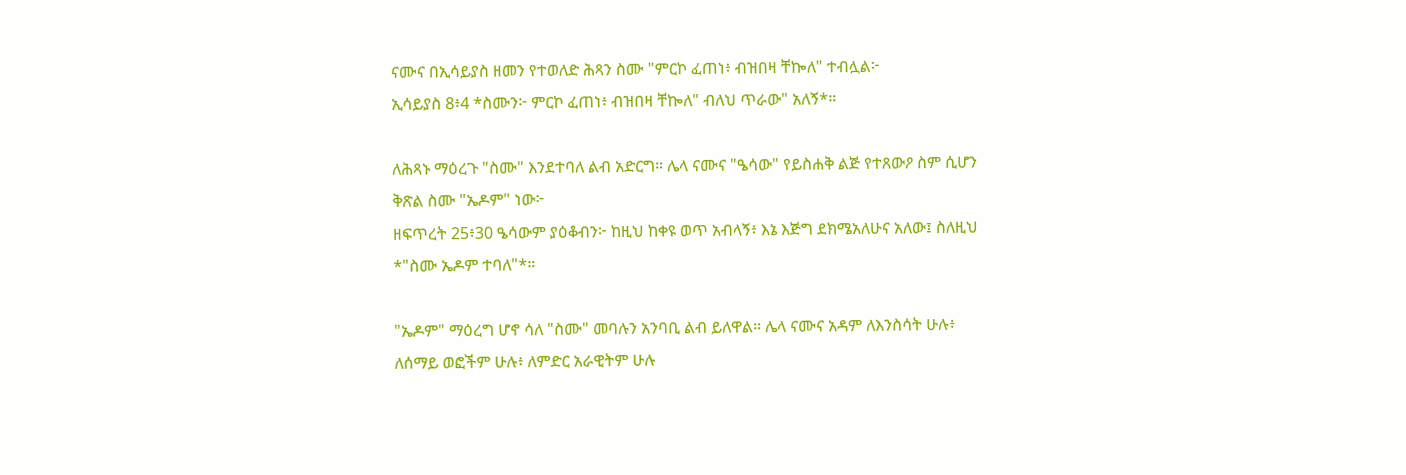ናሙና በኢሳይያስ ዘመን የተወለድ ሕጻን ስሙ "ምርኮ ፈጠነ፥ ብዝበዛ ቸኰለ" ተብሏል፦
ኢሳይያስ 8፥4 *ስሙን፦ ምርኮ ፈጠነ፥ ብዝበዛ ቸኰለ" ብለህ ጥራው" አለኝ*።

ለሕጻኑ ማዕረጉ "ስሙ" እንደተባለ ልብ አድርግ። ሌላ ናሙና "ዔሳው" የይስሐቅ ልጅ የተጸውዖ ስም ሲሆን ቅጽል ስሙ "ኤዶም" ነው፦
ዘፍጥረት 25፥30 ዔሳውም ያዕቆብን፦ ከዚህ ከቀዩ ወጥ አብላኝ፥ እኔ እጅግ ደክሜአለሁና አለው፤ ስለዚህ *"ስሙ ኤዶም ተባለ"*።

"ኤዶም" ማዕረግ ሆኖ ሳለ "ስሙ" መባሉን አንባቢ ልብ ይለዋል። ሌላ ናሙና አዳም ለእንስሳት ሁሉ፥ ለሰማይ ወፎችም ሁሉ፥ ለምድር አራዊትም ሁሉ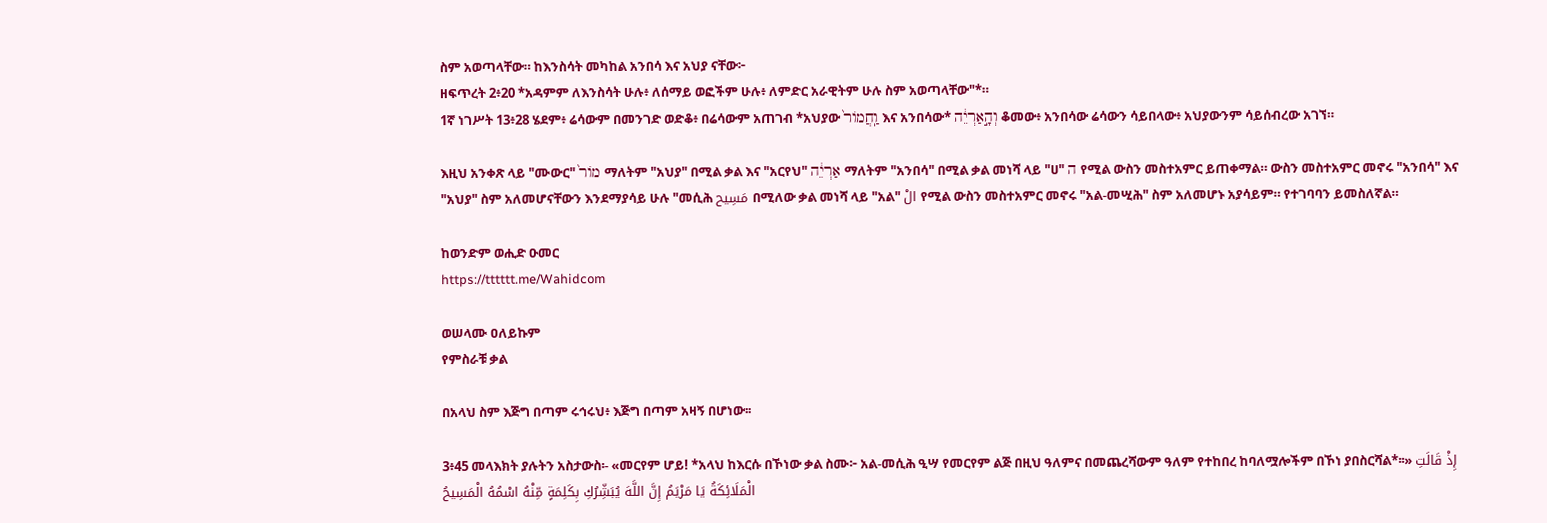ስም አወጣላቸው። ከእንስሳት መካከል አንበሳ እና አህያ ናቸው፦
ዘፍጥረት 2፥20 *አዳምም ለእንስሳት ሁሉ፥ ለሰማይ ወፎችም ሁሉ፥ ለምድር አራዊትም ሁሉ ስም አወጣላቸው"*።
1ኛ ነገሥት 13፥28 ሄደም፥ ሬሳውም በመንገድ ወድቆ፥ በሬሳውም አጠገብ *አህያው וַֽחֲמוֹר֙ እና አንበሳው* וְהָ֣אַרְיֵ֔ה ቆመው፥ አንበሳው ሬሳውን ሳይበላው፥ አህያውንም ሳይሰብረው አገኘ።

እዚህ አንቀጽ ላይ "ሙውር" מוֹר֙ ማለትም "አህያ" በሚል ቃል እና "አርየህ" אַרְיֵ֔ה ማለትም "አንበሳ" በሚል ቃል መነሻ ላይ "ሀ" ה የሚል ውስን መስተአምር ይጠቀማል። ውስን መስተአምር መኖሩ "አንበሳ" እና "አህያ" ስም አለመሆናቸውን እንደማያሳይ ሁሉ "መሲሕ مَسِيح በሚለው ቃል መነሻ ላይ "አል" الْ የሚል ውስን መስተአምር መኖሩ "አል-መሢሕ" ስም አለመሆኑ አያሳይም። የተገባባን ይመስለኛል።

ከወንድም ወሒድ ዑመር
https://tttttt.me/Wahidcom

ወሠላሙ ዐለይኩም
የምስራቹ ቃል

በአላህ ስም እጅግ በጣም ሩኅሩህ፥ እጅግ በጣም አዛኝ በሆነው፡፡

3፥45 መላእክት ያሉትን አስታውስ፡- «መርየም ሆይ! *አላህ ከእርሱ በኾነው ቃል ስሙ፦ አል-መሲሕ ዒሣ የመርየም ልጅ በዚህ ዓለምና በመጨረሻውም ዓለም የተከበረ ከባለሟሎችም በኾነ ያበስርሻል*፡፡» إِذْ قَالَتِ الْمَلَائِكَةُ يَا مَرْيَمُ إِنَّ اللَّهَ يُبَشِّرُكِ بِكَلِمَةٍ مِّنْهُ اسْمُهُ الْمَسِيحُ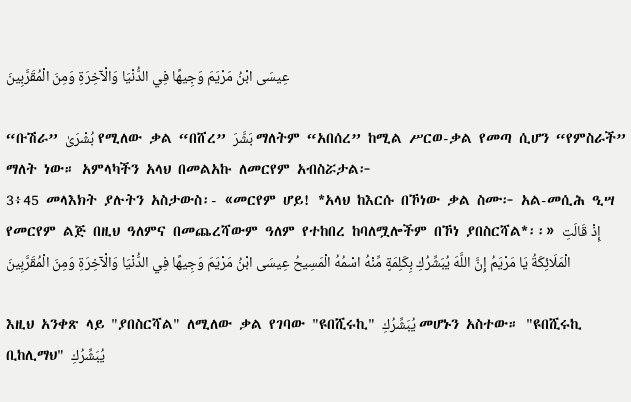عِيسَى ابْنُ مَرْيَمَ وَجِيهًا فِي الدُّنْيَا وَالْآخِرَةِ وَمِنَ الْمُقَرَّبِينَ

“ቡሽራ” بُشْرَىٰ የሚለው ቃል “በሸረ” بَشَّرَ ማለትም “አበሰረ” ከሚል ሥርወ-ቃል የመጣ ሲሆን “የምስራች” ማለት ነው። አምላካችን አላህ በመልአኩ ለመርየም አብስሯታል፦
3፥45 መላእክት ያሉትን አስታውስ፡- «መርየም ሆይ! *አላህ ከእርሱ በኾነው ቃል ስሙ፦ አል-መሲሕ ዒሣ የመርየም ልጅ በዚህ ዓለምና በመጨረሻውም ዓለም የተከበረ ከባለሟሎችም በኾነ ያበስርሻል*፡፡» إِذْ قَالَتِ الْمَلَائِكَةُ يَا مَرْيَمُ إِنَّ اللَّهَ يُبَشِّرُكِ بِكَلِمَةٍ مِّنْهُ اسْمُهُ الْمَسِيحُ عِيسَى ابْنُ مَرْيَمَ وَجِيهًا فِي الدُّنْيَا وَالْآخِرَةِ وَمِنَ الْمُقَرَّبِينَ

እዚህ አንቀጽ ላይ "ያበስርሻል" ለሚለው ቃል የገባው "ዩበሺሩኪ" يُبَشِّرُكِ መሆኑን አስተው። "ዩበሺሩኪ ቢከሊማህ" يُبَشِّرُكِ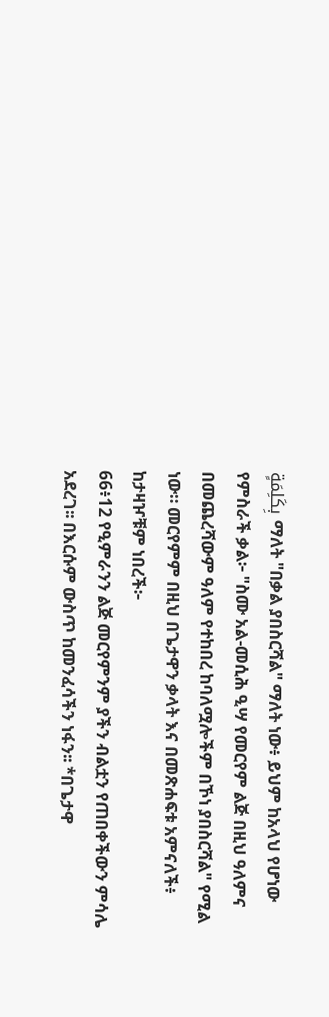بِكَلِمَةٍ ማለት "በቃል ያበስርሻል" ማለት ነው፥ ይህም ከአላህ የሆነው የምስራች ቃል፦ "ስሙ አል-መሲሕ ዒሣ የመርየም ልጅ በዚህ ዓለምና በመጨረሻውም ዓለም የተከበረ ከባለሟሎችም በኾነ ያበስርሻል" የሚል ነው። መርየምም በዚህ በጌታዋን ቃላት እና በመጽሐፍቱ አምናለች፥ ከታዛዦቹም ነበረች፦
66፥12 የዒምራንን ልጅ መርየምንም ያችን ብልቷን የጠበቀችውን ምሳሌ አደረገ፡፡ በእርሱም ውስጥ ከመንፈሳችን ነፋን፡፡ *በጌታዋ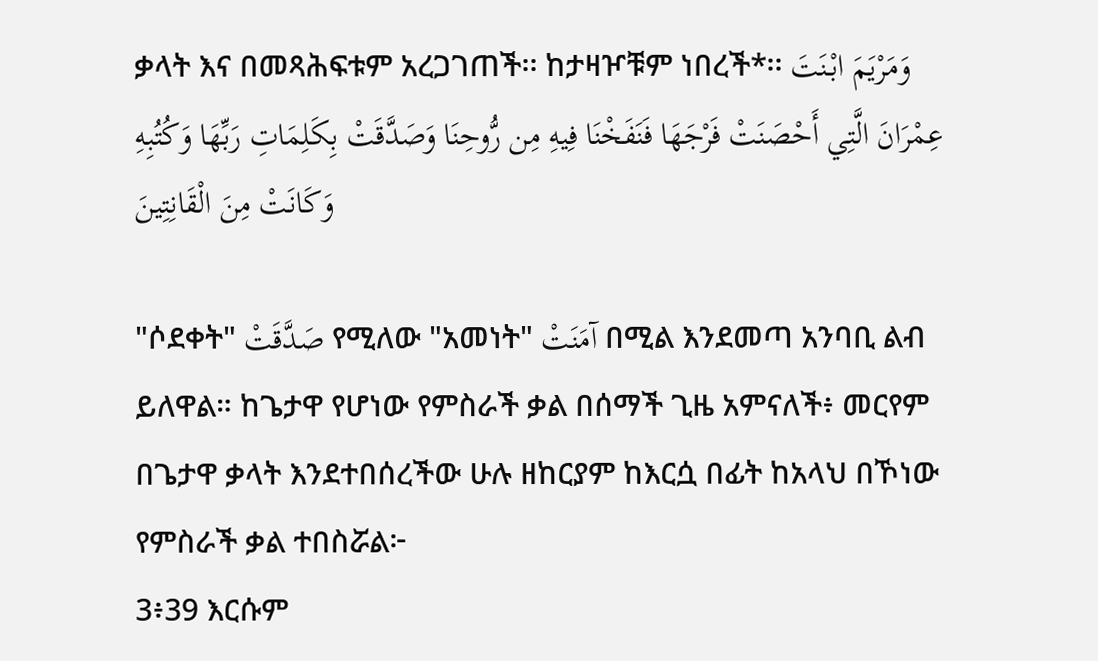ቃላት እና በመጻሕፍቱም አረጋገጠች፡፡ ከታዛዦቹም ነበረች*፡፡ وَمَرْيَمَ ابْنَتَ عِمْرَانَ الَّتِي أَحْصَنَتْ فَرْجَهَا فَنَفَخْنَا فِيهِ مِن رُّوحِنَا وَصَدَّقَتْ بِكَلِمَاتِ رَبِّهَا وَكُتُبِهِ وَكَانَتْ مِنَ الْقَانِتِينَ

"ሶደቀት" صَدَّقَتْ የሚለው "አመነት" آمَنَتْ በሚል እንደመጣ አንባቢ ልብ ይለዋል። ከጌታዋ የሆነው የምስራች ቃል በሰማች ጊዜ አምናለች፥ መርየም በጌታዋ ቃላት እንደተበሰረችው ሁሉ ዘከርያም ከእርሷ በፊት ከአላህ በኾነው የምስራች ቃል ተበስሯል፦
3፥39 እርሱም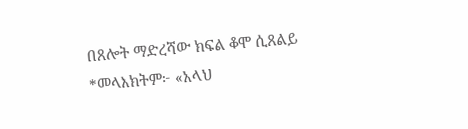በጸሎት ማድረሻው ክፍል ቆሞ ሲጸልይ *መላእክትም፦ «አላህ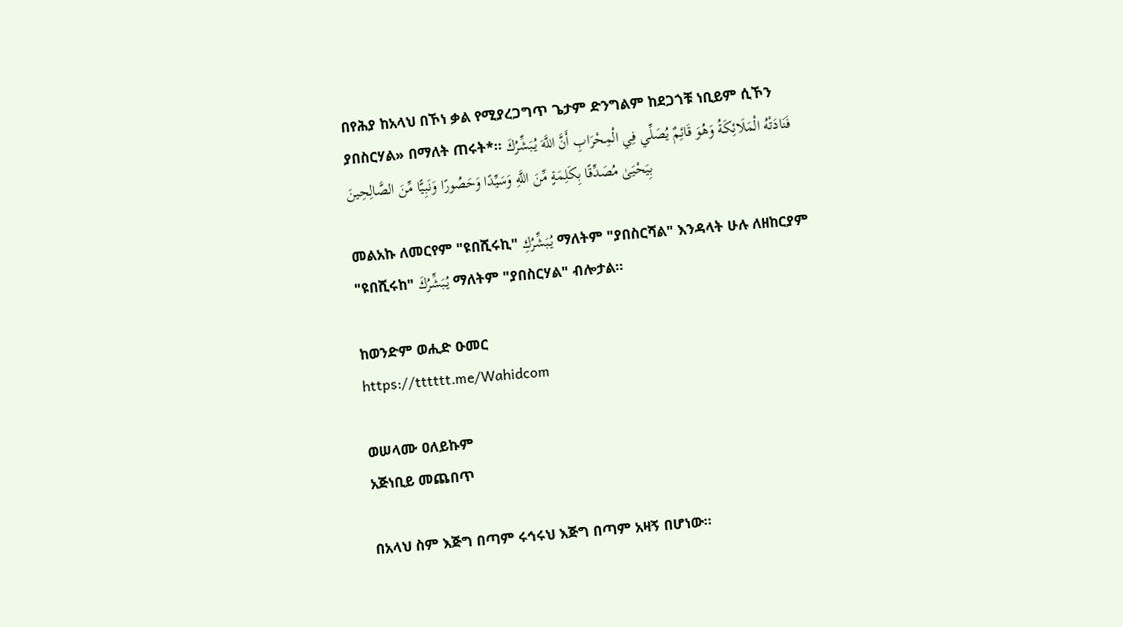በየሕያ ከአላህ በኾነ ቃል የሚያረጋግጥ ጌታም ድንግልም ከደጋጎቹ ነቢይም ሲኾን ያበስርሃል» በማለት ጠሩት*፡፡ فَنَادَتْهُ الْمَلَائِكَةُ وَهُوَ قَائِمٌ يُصَلِّي فِي الْمِحْرَابِ أَنَّ اللَّهَ يُبَشِّرُكَ بِيَحْيَىٰ مُصَدِّقًا بِكَلِمَةٍ مِّنَ اللَّهِ وَسَيِّدًا وَحَصُورًا وَنَبِيًّا مِّنَ الصَّالِحِينَ

መልአኩ ለመርየም "ዩበሺሩኪ" يُبَشِّرُكِ ማለትም "ያበስርሻል" እንዳላት ሁሉ ለዘከርያም "ዩበሺሩከ" يُبَشِّرُكَ ማለትም "ያበስርሃል" ብሎታል።

ከወንድም ወሒድ ዑመር
https://tttttt.me/Wahidcom

ወሠላሙ ዐለይኩም
አጅነቢይ መጨበጥ

በአላህ ስም እጅግ በጣም ሩኅሩህ እጅግ በጣም አዛኝ በሆነው፡፡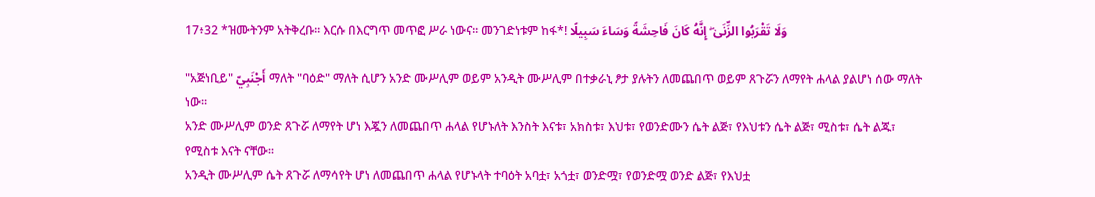17፥32 *ዝሙትንም አትቅረቡ፡፡ እርሱ በእርግጥ መጥፎ ሥራ ነውና፡፡ መንገድነቱም ከፋ*! وَلَا تَقْرَبُوا الزِّنَىٰ ۖ إِنَّهُ كَانَ فَاحِشَةً وَسَاءَ سَبِيلًا

"አጅነቢይ" أَجْنَبِيّ ማለት "ባዕድ" ማለት ሲሆን አንድ ሙሥሊም ወይም አንዲት ሙሥሊም በተቃራኒ ፆታ ያሉትን ለመጨበጥ ወይም ጸጉሯን ለማየት ሐላል ያልሆነ ሰው ማለት ነው።
አንድ ሙሥሊም ወንድ ጸጉሯ ለማየት ሆነ እጇን ለመጨበጥ ሐላል የሆኑለት እንስት እናቱ፣ አክስቱ፣ እህቱ፣ የወንድሙን ሴት ልጅ፣ የእህቱን ሴት ልጅ፣ ሚስቱ፣ ሴት ልጁ፣ የሚስቱ እናት ናቸው።
አንዲት ሙሥሊም ሴት ጸጉሯ ለማሳየት ሆነ ለመጨበጥ ሐላል የሆኑላት ተባዕት አባቷ፣ አጎቷ፣ ወንድሟ፣ የወንድሟ ወንድ ልጅ፣ የእህቷ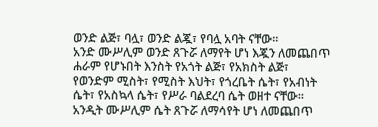ወንድ ልጅ፣ ባሏ፣ ወንድ ልጇ፣ የባሏ አባት ናቸው።
አንድ ሙሥሊም ወንድ ጸጉሯ ለማየት ሆነ እጇን ለመጨበጥ ሐራም የሆኑበት እንስት የአጎት ልጅ፣ የአክስት ልጅ፣ የወንድም ሚስት፣ የሚስት እህት፣ የጎረቤት ሴት፣ የአብነት ሴት፣ የአስኳላ ሴት፣ የሥራ ባልደረባ ሴት ወዘተ ናቸው።
አንዲት ሙሥሊም ሴት ጸጉሯ ለማሳየት ሆነ ለመጨበጥ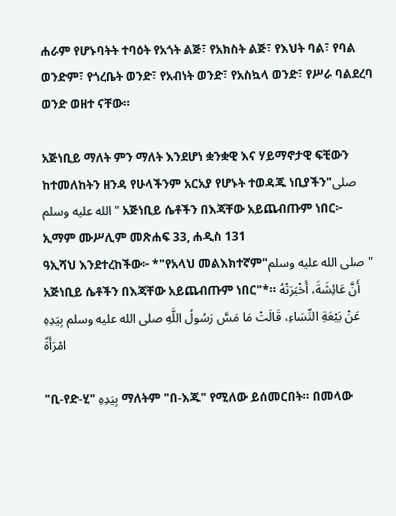ሐራም የሆኑባትት ተባዕት የአጎት ልጅ፣ የአክስት ልጅ፣ የእህት ባል፣ የባል ወንድም፣ የጎረቤት ወንድ፣ የአብነት ወንድ፣ የአስኳላ ወንድ፣ የሥራ ባልደረባ ወንድ ወዘተ ናቸው።

አጅነቢይ ማለት ምን ማለት እንደሆነ ቋንቋዊ እና ሃይማኖታዊ ፍቺውን ከተመለከትን ዘንዳ የሁላችንም አርአያ የሆኑት ተወዳጁ ነቢያችን"صلى الله عليه وسلم" አጅነቢይ ሴቶችን በእጃቸው አይጨብጡም ነበር፦
ኢማም ሙሥሊም መጽሐፍ 33, ሐዲስ 131
ዓኢሻህ እንደተረከችው፦ *"የአላህ መልእክተኛም"صلى الله عليه وسلم" አጅነቢይ ሴቶችን በእጃቸው አይጨብጡም ነበር"*። أَنَّ عَائِشَةَ، أَخْبَرَتْهُ عَنْ بَيْعَةِ النِّسَاءِ، قَالَتْ مَا مَسَّ رَسُولُ اللَّهِ صلى الله عليه وسلم بِيَدِهِ امْرَأَةً

"ቢ-የድ-ሂ" بِيَدِهِ ማለትም "በ-እጁ" የሚለው ይሰመርበት። በመላው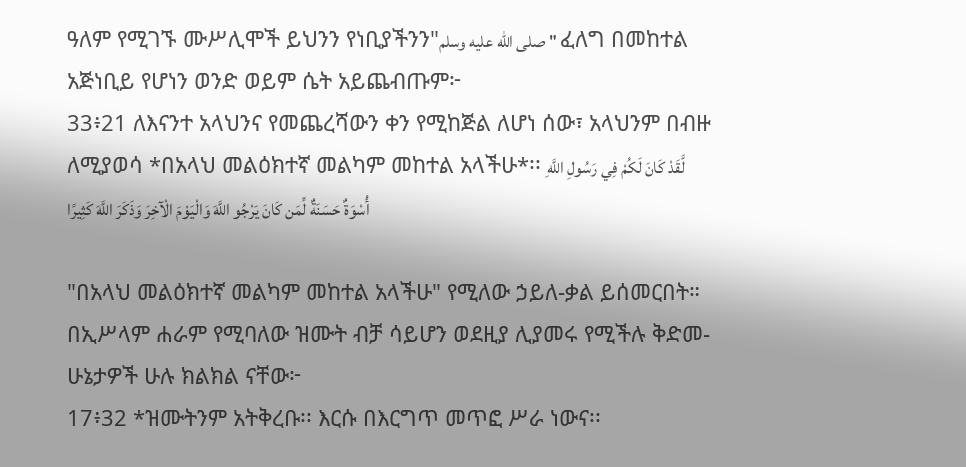ዓለም የሚገኙ ሙሥሊሞች ይህንን የነቢያችንን"صلى الله عليه وسلم" ፈለግ በመከተል አጅነቢይ የሆነን ወንድ ወይም ሴት አይጨብጡም፦
33፥21 ለእናንተ አላህንና የመጨረሻውን ቀን የሚከጅል ለሆነ ሰው፣ አላህንም በብዙ ለሚያወሳ *በአላህ መልዕክተኛ መልካም መከተል አላችሁ*፡፡ لَّقَدْ كَانَ لَكُمْ فِي رَسُولِ اللَّهِ أُسْوَةٌ حَسَنَةٌ لِّمَن كَانَ يَرْجُو اللَّهَ وَالْيَوْمَ الْآخِرَ وَذَكَرَ اللَّهَ كَثِيرًا

"በአላህ መልዕክተኛ መልካም መከተል አላችሁ" የሚለው ኃይለ-ቃል ይሰመርበት። በኢሥላም ሐራም የሚባለው ዝሙት ብቻ ሳይሆን ወደዚያ ሊያመሩ የሚችሉ ቅድመ-ሁኔታዎች ሁሉ ክልክል ናቸው፦
17፥32 *ዝሙትንም አትቅረቡ፡፡ እርሱ በእርግጥ መጥፎ ሥራ ነውና፡፡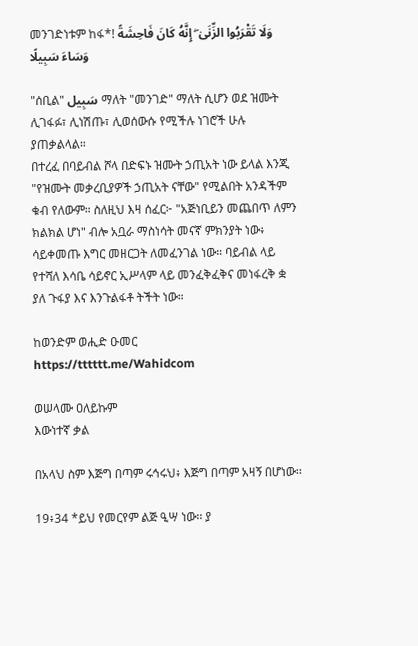መንገድነቱም ከፋ*! وَلَا تَقْرَبُوا الزِّنَىٰ ۖ إِنَّهُ كَانَ فَاحِشَةً وَسَاءَ سَبِيلًا

"ሰቢል" سَبِيل ማለት "መንገድ" ማለት ሲሆን ወደ ዝሙት ሊገፋፉ፣ ሊነሽጡ፣ ሊወሰውሱ የሚችሉ ነገሮች ሁሉ ያጠቃልላል።
በተረፈ በባይብል ሾላ በድፍኑ ዝሙት ኃጢአት ነው ይላል እንጂ "የዝሙት መቃረቢያዎች ኃጢአት ናቸው" የሚልበት አንዳችም ቁብ የለውም። ስለዚህ እዛ ሰፈር፦ "አጅነቢይን መጨበጥ ለምን ክልክል ሆነ" ብሎ አቧራ ማስነሳት መናኛ ምክንያት ነው፥ ሳይቀመጡ እግር መዘርጋት ለመፈንገል ነው። ባይብል ላይ የተሻለ እሳቤ ሳይኖር ኢሥላም ላይ መንፈቅፈቅና መነፋረቅ ቋ ያለ ጉፋያ እና እንጉልፋቶ ትችት ነው።

ከወንድም ወሒድ ዑመር
https://tttttt.me/Wahidcom

ወሠላሙ ዐለይኩም
እውነተኛ ቃል

በአላህ ስም እጅግ በጣም ሩኅሩህ፥ እጅግ በጣም አዛኝ በሆነው፡፡

19፥34 *ይህ የመርየም ልጅ ዒሣ ነው፡፡ ያ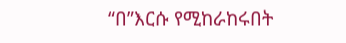“በ”እርሱ የሚከራከሩበት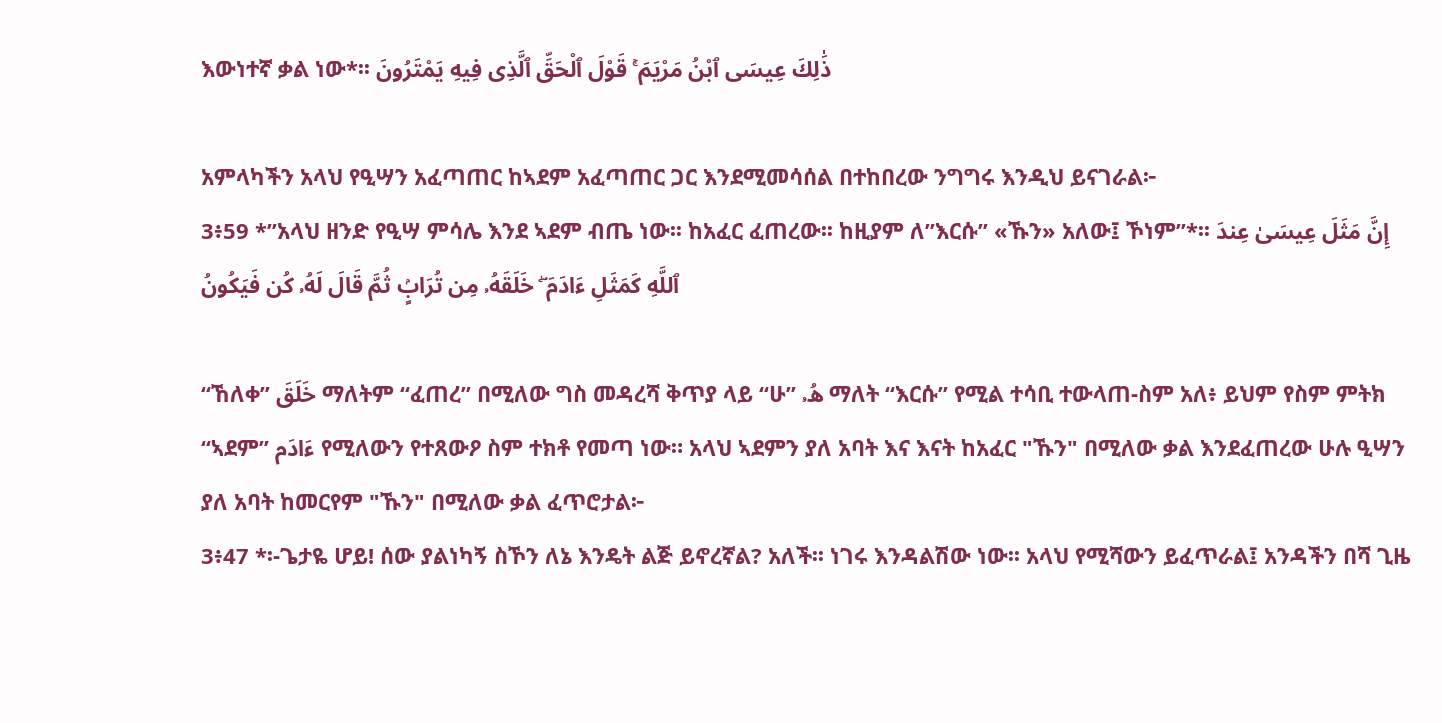እውነተኛ ቃል ነው*፡፡ ذَٰلِكَ عِيسَى ٱبْنُ مَرْيَمَ ۚ قَوْلَ ٱلْحَقِّ ٱلَّذِى فِيهِ يَمْتَرُونَ

አምላካችን አላህ የዒሣን አፈጣጠር ከኣደም አፈጣጠር ጋር እንደሚመሳሰል በተከበረው ንግግሩ እንዲህ ይናገራል፦
3፥59 *”አላህ ዘንድ የዒሣ ምሳሌ እንደ ኣደም ብጤ ነው፡፡ ከአፈር ፈጠረው፡፡ ከዚያም ለ”እርሱ” «ኹን» አለው፤ ኾነም”*፡፡ إِنَّ مَثَلَ عِيسَىٰ عِندَ ٱللَّهِ كَمَثَلِ ءَادَمَ ۖ خَلَقَهُۥ مِن تُرَابٍۢ ثُمَّ قَالَ لَهُۥ كُن فَيَكُونُ

“ኸለቀ” خَلَقَ ማለትም “ፈጠረ” በሚለው ግስ መዳረሻ ቅጥያ ላይ “ሁ” هُۥ ማለት “እርሱ” የሚል ተሳቢ ተውላጠ-ስም አለ፥ ይህም የስም ምትክ “ኣደም” ءَادَم የሚለውን የተጸውዖ ስም ተክቶ የመጣ ነው። አላህ ኣደምን ያለ አባት እና እናት ከአፈር "ኹን" በሚለው ቃል እንደፈጠረው ሁሉ ዒሣን ያለ አባት ከመርየም "ኹን" በሚለው ቃል ፈጥሮታል፦
3፥47 *፡-ጌታዬ ሆይ! ሰው ያልነካኝ ስኾን ለኔ እንዴት ልጅ ይኖረኛል? አለች፡፡ ነገሩ እንዳልሽው ነው፡፡ አላህ የሚሻውን ይፈጥራል፤ አንዳችን በሻ ጊዜ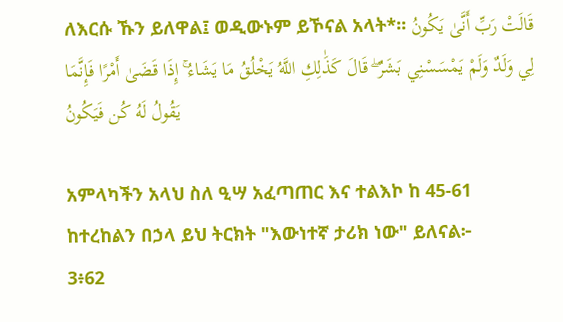ለእርሱ ኹን ይለዋል፤ ወዲውኑም ይኾናል አላት*፡፡ قَالَتْ رَبِّ أَنَّىٰ يَكُونُ لِي وَلَدٌ وَلَمْ يَمْسَسْنِي بَشَرٌ ۖ قَالَ كَذَٰلِكِ اللَّهُ يَخْلُقُ مَا يَشَاءُ ۚ إِذَا قَضَىٰ أَمْرًا فَإِنَّمَا يَقُولُ لَهُ كُن فَيَكُونُ

አምላካችን አላህ ስለ ዒሣ አፈጣጠር እና ተልእኮ ከ 45-61 ከተረከልን በኃላ ይህ ትርክት "እውነተኛ ታሪክ ነው" ይለናል፦
3፥62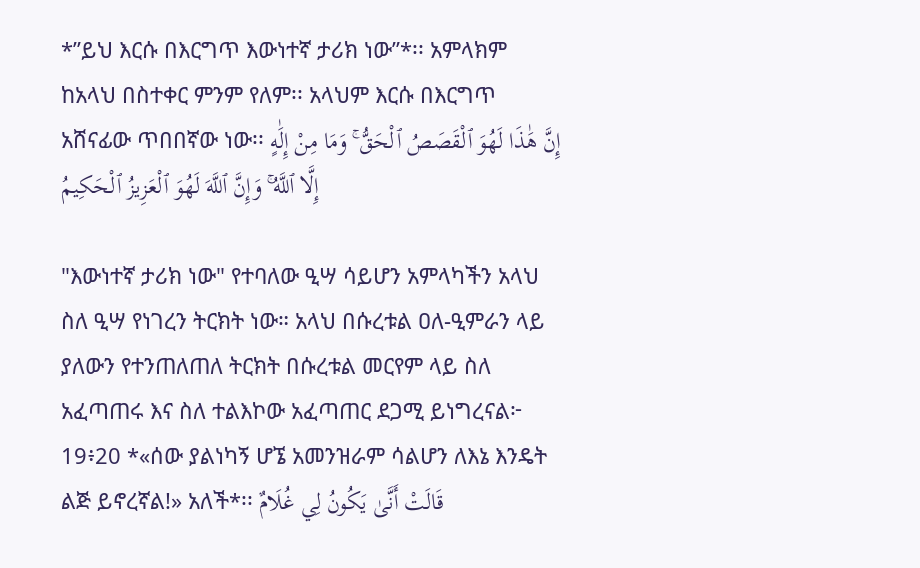*”ይህ እርሱ በእርግጥ እውነተኛ ታሪክ ነው”*፡፡ አምላክም ከአላህ በስተቀር ምንም የለም፡፡ አላህም እርሱ በእርግጥ አሸናፊው ጥበበኛው ነው፡፡ إِنَّ هَٰذَا لَهُوَ ٱلْقَصَصُ ٱلْحَقُّ ۚ وَمَا مِنْ إِلَٰهٍ إِلَّا ٱللَّهُ ۚ وَإِنَّ ٱللَّهَ لَهُوَ ٱلْعَزِيزُ ٱلْحَكِيمُ

"እውነተኛ ታሪክ ነው" የተባለው ዒሣ ሳይሆን አምላካችን አላህ ስለ ዒሣ የነገረን ትርክት ነው። አላህ በሱረቱል ዐለ-ዒምራን ላይ ያለውን የተንጠለጠለ ትርክት በሱረቱል መርየም ላይ ስለ አፈጣጠሩ እና ስለ ተልእኮው አፈጣጠር ደጋሚ ይነግረናል፦
19፥20 *«ሰው ያልነካኝ ሆኜ አመንዝራም ሳልሆን ለእኔ እንዴት ልጅ ይኖረኛል!» አለች*፡፡ قَالَتْ أَنَّىٰ يَكُونُ لِي غُلَامٌ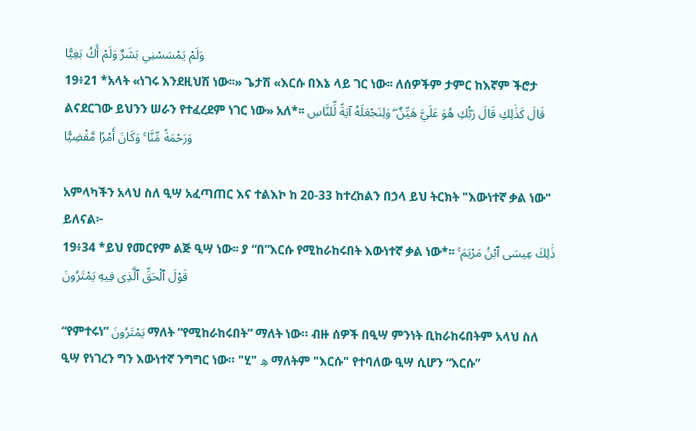وَلَمْ يَمْسَسْنِي بَشَرٌ وَلَمْ أَكُ بَغِيًّا
19፥21 *አላት «ነገሩ እንደዚህሽ ነው፡፡» ጌታሽ «እርሱ በእኔ ላይ ገር ነው፡፡ ለሰዎችም ታምር ከእኛም ችሮታ ልናደርገው ይህንን ሠራን የተፈረደም ነገር ነው» አለ*፡፡ قَالَ كَذَٰلِكِ قَالَ رَبُّكِ هُوَ عَلَيَّ هَيِّنٌ ۖ وَلِنَجْعَلَهُ آيَةً لِّلنَّاسِ وَرَحْمَةً مِّنَّا ۚ وَكَانَ أَمْرًا مَّقْضِيًّا

አምላካችን አላህ ስለ ዒሣ አፈጣጠር እና ተልእኮ ከ 20-33 ከተረከልን በኃላ ይህ ትርክት "እውነተኛ ቃል ነው" ይለናል፦
19፥34 *ይህ የመርየም ልጅ ዒሣ ነው፡፡ ያ “በ”እርሱ የሚከራከሩበት እውነተኛ ቃል ነው*፡፡ ذَٰلِكَ عِيسَى ٱبْنُ مَرْيَمَ ۚ قَوْلَ ٱلْحَقِّ ٱلَّذِى فِيهِ يَمْتَرُونَ

“የምተሩነ” يَمْتَرُونَ ማለት “የሚከራከሩበት” ማለት ነው። ብዙ ሰዎች በዒሣ ምንነት ቢከራከሩበትም አላህ ስለ ዒሣ የነገረን ግን እውነተኛ ንግግር ነው። "ሂ" هِ ማለትም "እርሱ" የተባለው ዒሣ ሲሆን “እርሱ”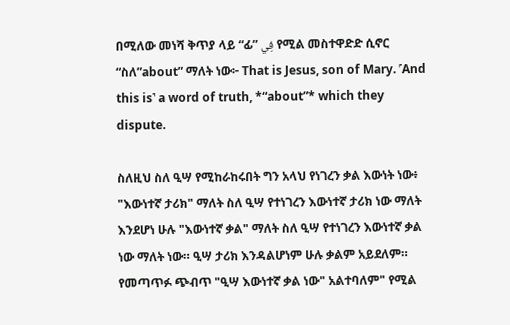በሚለው መነሻ ቅጥያ ላይ “ፊ” فِي የሚል መስተዋድድ ሲኖር “ስለ”about” ማለት ነው፦ That is Jesus, son of Mary. ˹And this is˺ a word of truth, *“about”* which they dispute.

ስለዚህ ስለ ዒሣ የሚከራከሩበት ግን አላህ የነገረን ቃል እውነት ነው፥ "እውነተኛ ታሪክ" ማለት ስለ ዒሣ የተነገረን እውነተኛ ታሪክ ነው ማለት እንደሆነ ሁሉ "እውነተኛ ቃል" ማለት ስለ ዒሣ የተነገረን እውነተኛ ቃል ነው ማለት ነው። ዒሣ ታሪክ እንዳልሆነም ሁሉ ቃልም አይደለም። የመጣጥፉ ጭብጥ "ዒሣ እውነተኛ ቃል ነው" አልተባለም" የሚል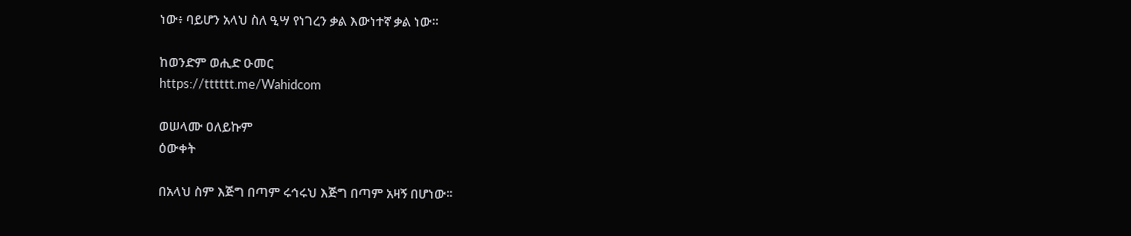ነው፥ ባይሆን አላህ ስለ ዒሣ የነገረን ቃል እውነተኛ ቃል ነው።

ከወንድም ወሒድ ዑመር
https://tttttt.me/Wahidcom

ወሠላሙ ዐለይኩም
ዕውቀት

በአላህ ስም እጅግ በጣም ሩኅሩህ እጅግ በጣም አዛኝ በሆነው፡፡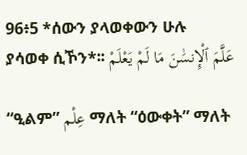96፥5 *ሰውን ያላወቀውን ሁሉ ያሳወቀ ሲኾን*፡፡ عَلَّمَ ٱلْإِنسَٰنَ مَا لَمْ يَعْلَمْ

“ዒልም” عِلْم ማለት “ዕውቀት” ማለት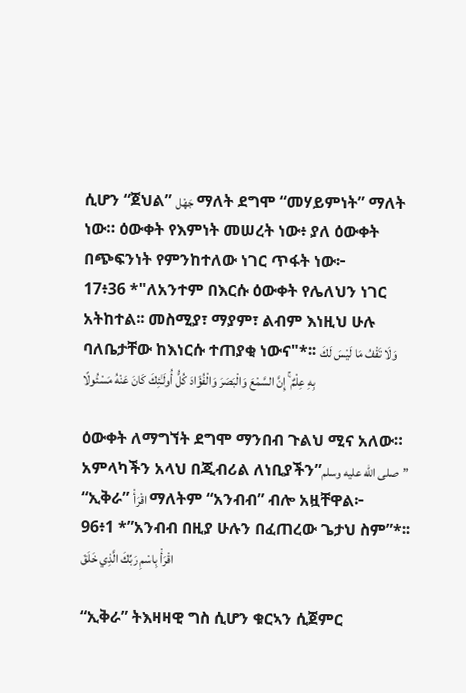ሲሆን “ጀህል” جَهْل ማለት ደግሞ “መሃይምነት” ማለት ነው። ዕውቀት የእምነት መሠረት ነው፥ ያለ ዕውቀት በጭፍንነት የምንከተለው ነገር ጥፋት ነው፦
17፥36 *"ለአንተም በእርሱ ዕውቀት የሌለህን ነገር አትከተል፡፡ መስሚያ፣ ማያም፣ ልብም እነዚህ ሁሉ ባለቤታቸው ከእነርሱ ተጠያቂ ነውና"*፡፡ وَلَا تَقْفُ مَا لَيْسَ لَكَ بِهِ عِلْمٌ ۚ إِنَّ السَّمْعَ وَالْبَصَرَ وَالْفُؤَادَ كُلُّ أُولَـٰئِكَ كَانَ عَنْهُ مَسْئُولًا

ዕውቀት ለማግኘት ደግሞ ማንበብ ጉልህ ሚና አለው። አምላካችን አላህ በጂብሪል ለነቢያችን”صلى الله عليه وسلم” “ኢቅራ” اقْرَأْ ማለትም “አንብብ” ብሎ አዟቸዋል፦
96፥1 *”አንብብ በዚያ ሁሉን በፈጠረው ጌታህ ስም”*፡፡ اقْرَأْ بِاسْمِ رَبِّكَ الَّذِي خَلَقَ

“ኢቅራ” ትእዛዛዊ ግስ ሲሆን ቁርኣን ሲጀምር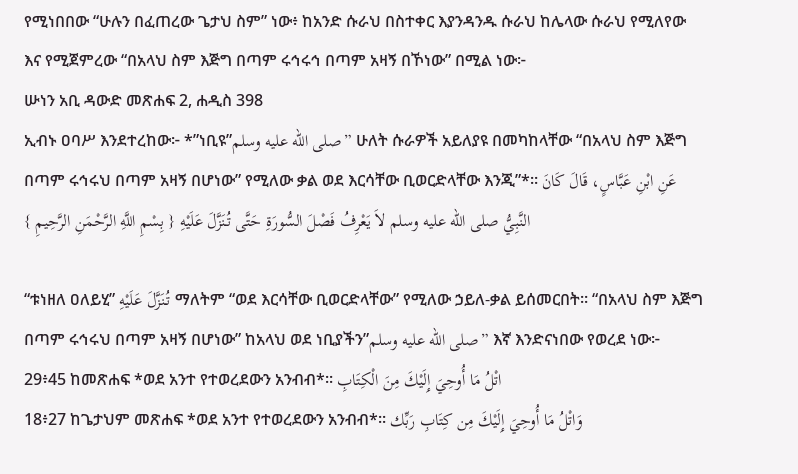የሚነበበው “ሁሉን በፈጠረው ጌታህ ስም” ነው፥ ከአንድ ሱራህ በስተቀር እያንዳንዱ ሱራህ ከሌላው ሱራህ የሚለየው እና የሚጀምረው “በአላህ ስም እጅግ በጣም ሩኅሩኅ በጣም አዛኝ በኾነው” በሚል ነው፦
ሡነን አቢ ዳውድ መጽሐፍ 2, ሐዲስ 398
ኢብኑ ዐባሥ እንደተረከው፦ *”ነቢዩ”صلى الله عليه وسلم” ሁለት ሱራዎች አይለያዩ በመካከላቸው “በአላህ ስም እጅግ በጣም ሩኅሩህ በጣም አዛኝ በሆነው” የሚለው ቃል ወደ እርሳቸው ቢወርድላቸው እንጂ”*። عَنِ ابْنِ عَبَّاسٍ، قَالَ كَانَ النَّبِيُّ صلى الله عليه وسلم لاَ يَعْرِفُ فَصْلَ السُّورَةِ حَتَّى تُنَزَّلَ عَلَيْهِ { بِسْمِ اللَّهِ الرَّحْمَنِ الرَّحِيمِ }

“ቱነዘለ ዐለይሂ” تُنَزَّلَ عَلَيْهِ ማለትም “ወደ እርሳቸው ቢወርድላቸው” የሚለው ኃይለ-ቃል ይሰመርበት። “በአላህ ስም እጅግ በጣም ሩኅሩህ በጣም አዛኝ በሆነው” ከአላህ ወደ ነቢያችን”صلى الله عليه وسلم” እኛ እንድናነበው የወረደ ነው፦
29፥45 ከመጽሐፍ *ወደ አንተ የተወረደውን አንብብ*፡፡ اتْلُ مَا أُوحِيَ إِلَيْكَ مِنَ الْكِتَابِ
18፥27 ከጌታህም መጽሐፍ *ወደ አንተ የተወረደውን አንብብ*፡፡ وَاتْلُ مَا أُوحِيَ إِلَيْكَ مِن كِتَابِ رَبِّك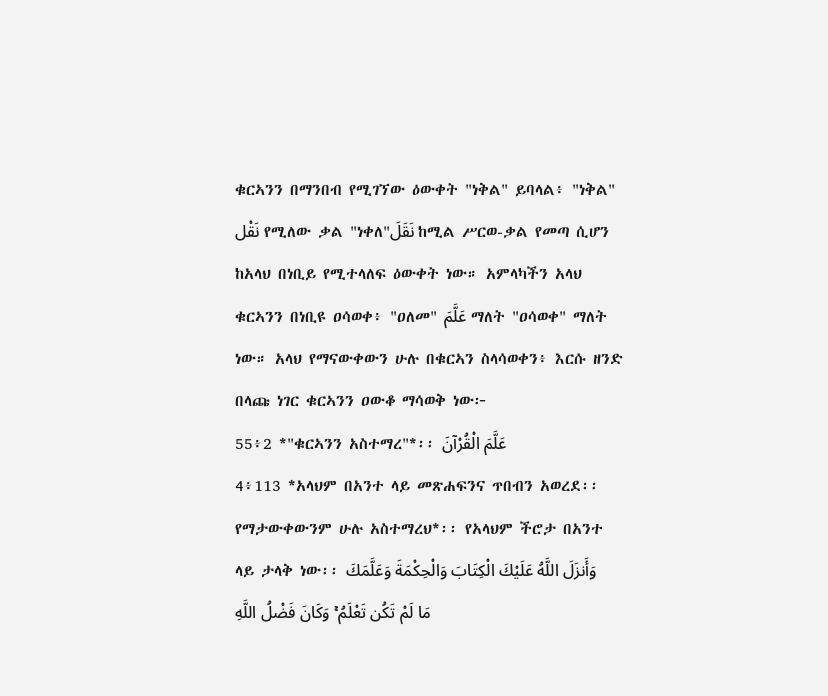ቁርኣንን በማንበብ የሚገኘው ዕውቀት "ነቅል" ይባላል፥ "ነቅል" نَقْل የሚለው ቃል "ነቀለ"نَقَلَ ከሚል ሥርወ-ቃል የመጣ ሲሆን ከአላህ በነቢይ የሚተላለፍ ዕውቀት ነው። አምላካችን አላህ ቁርኣንን በነቢዩ ዐሳወቀ፥ "ዐለመ" عَلَّمَ ማለት "ዐሳወቀ" ማለት ነው። አላህ የማናውቀውን ሁሉ በቁርኣን ስላሳወቀን፥ እርሱ ዘንድ በላጩ ነገር ቁርኣንን ዐውቆ ማሳወቅ ነው፦
55፥2 *"ቁርኣንን አስተማረ"*፡፡ عَلَّمَ الْقُرْآنَ
4፥113 *አላህም በአንተ ላይ መጽሐፍንና ጥበብን አወረደ፡፡ የማታውቀውንም ሁሉ አስተማረህ*፡፡ የአላህም ችሮታ በአንተ ላይ ታላቅ ነው፡፡ وَأَنزَلَ اللَّهُ عَلَيْكَ الْكِتَابَ وَالْحِكْمَةَ وَعَلَّمَكَ مَا لَمْ تَكُن تَعْلَمُ ۚ وَكَانَ فَضْلُ اللَّهِ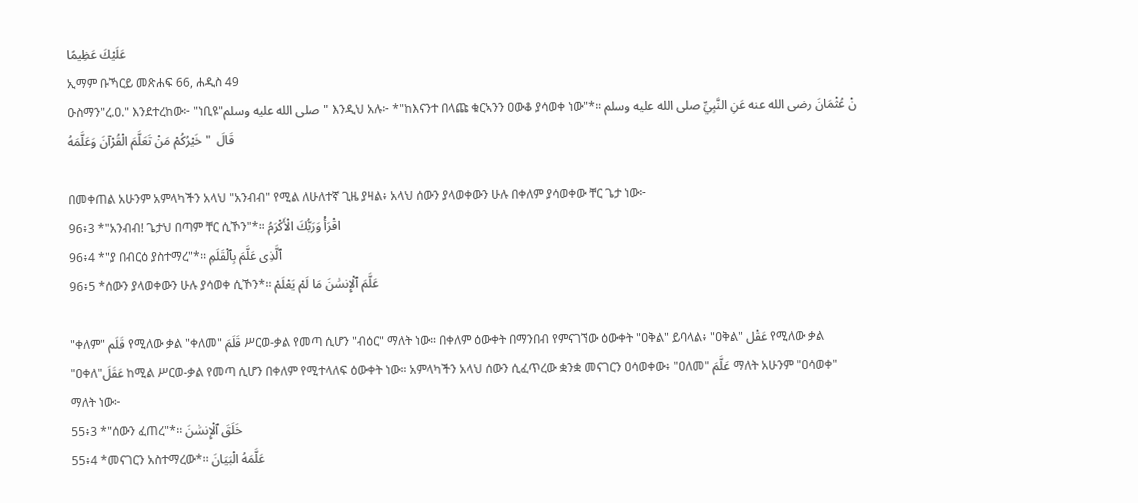عَلَيْكَ عَظِيمًا
ኢማም ቡኻርይ መጽሐፍ 66, ሐዲስ 49
ዑስማን"ረ.ዐ." እንደተረከው፦ "ነቢዩ"صلى الله عليه وسلم" እንዲህ አሉ፦ *"ከእናንተ በላጩ ቁርኣንን ዐውቆ ያሳወቀ ነው"*። نْ عُثْمَانَ رضى الله عنه عَنِ النَّبِيِّ صلى الله عليه وسلم قَالَ  " خَيْرُكُمْ مَنْ تَعَلَّمَ الْقُرْآنَ وَعَلَّمَهُ

በመቀጠል አሁንም አምላካችን አላህ "አንብብ" የሚል ለሁለተኛ ጊዜ ያዛል፥ አላህ ሰውን ያላወቀውን ሁሉ በቀለም ያሳወቀው ቸር ጌታ ነው፦
96፥3 *"አንብብ! ጌታህ በጣም ቸር ሲኾን"*። اقْرَأْ وَرَبُّكَ الْأَكْرَمُ
96፥4 *"ያ በብርዕ ያስተማረ"*፡፡ ٱلَّذِى عَلَّمَ بِٱلْقَلَمِ
96፥5 *ሰውን ያላወቀውን ሁሉ ያሳወቀ ሲኾን*፡፡ عَلَّمَ ٱلْإِنسَٰنَ مَا لَمْ يَعْلَمْ

"ቀለም" قَلَم የሚለው ቃል "ቀለመ" قَلَمَ ሥርወ-ቃል የመጣ ሲሆን "ብዕር" ማለት ነው። በቀለም ዕውቀት በማንበብ የምናገኘው ዕውቀት "ዐቅል" ይባላል፥ "ዐቅል" عَقْل የሚለው ቃል "ዐቀለ"عَقَلَ ከሚል ሥርወ-ቃል የመጣ ሲሆን በቀለም የሚተላለፍ ዕውቀት ነው። አምላካችን አላህ ሰውን ሲፈጥረው ቋንቋ መናገርን ዐሳወቀው፥ "ዐለመ" عَلَّمَ ማለት አሁንም "ዐሳወቀ" ማለት ነው፦
55፥3 *"ሰውን ፈጠረ"*፡፡ خَلَقَ ٱلْإِنسَٰنَ
55፥4 *መናገርን አስተማረው*፡፡ عَلَّمَهُ الْبَيَانَ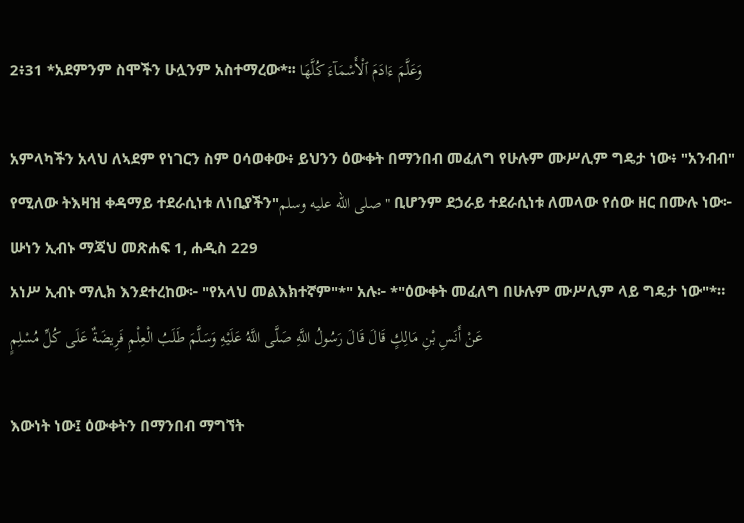2፥31 *አደምንም ስሞችን ሁሏንም አስተማረው*፡፡ وَعَلَّمَ ءَادَمَ ٱلْأَسْمَآءَ كُلَّهَا

አምላካችን አላህ ለኣደም የነገርን ስም ዐሳወቀው፥ ይህንን ዕውቀት በማንበብ መፈለግ የሁሉም ሙሥሊም ግዴታ ነው፥ "አንብብ" የሚለው ትእዛዝ ቀዳማይ ተደራሲነቱ ለነቢያችን"صلى الله عليه وسلم" ቢሆንም ደኃራይ ተደራሲነቱ ለመላው የሰው ዘር በሙሉ ነው፦
ሡነን ኢብኑ ማጃህ መጽሐፍ 1, ሐዲስ 229
አነሥ ኢብኑ ማሊክ እንደተረከው፦ "የአላህ መልእክተኛም"*" አሉ፦ *"ዕውቀት መፈለግ በሁሉም ሙሥሊም ላይ ግዴታ ነው"*። عَنْ أَنَسِ بْنِ مَالِكٍ قَالَ قَالَ رَسُولُ اللَّهِ صَلَّى اللَّهُ عَلَيْهِ وَسَلَّمَ طَلَبُ الْعِلْمِ فَرِيضَةٌ عَلَى كُلِّ مُسْلِمٍ

እውነት ነው፤ ዕውቀትን በማንበብ ማግኘት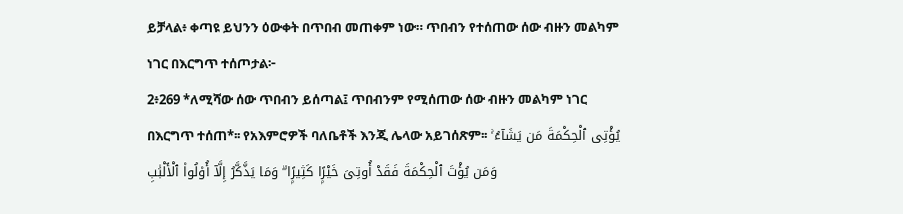ይቻላል፥ ቀጣዩ ይህንን ዕውቀት በጥበብ መጠቀም ነው። ጥበብን የተሰጠው ሰው ብዙን መልካም ነገር በእርግጥ ተሰጦታል፦
2፥269 *ለሚሻው ሰው ጥበብን ይሰጣል፤ ጥበብንም የሚሰጠው ሰው ብዙን መልካም ነገር በእርግጥ ተሰጠ*፡፡ የአእምሮዎች ባለቤቶች እንጂ ሌላው አይገሰጽም፡፡ يُؤْتِى ٱلْحِكْمَةَ مَن يَشَآءُ ۚ وَمَن يُؤْتَ ٱلْحِكْمَةَ فَقَدْ أُوتِىَ خَيْرًۭا كَثِيرًۭا ۗ وَمَا يَذَّكَّرُ إِلَّآ أُو۟لُوا۟ ٱلْأَلْبَٰبِ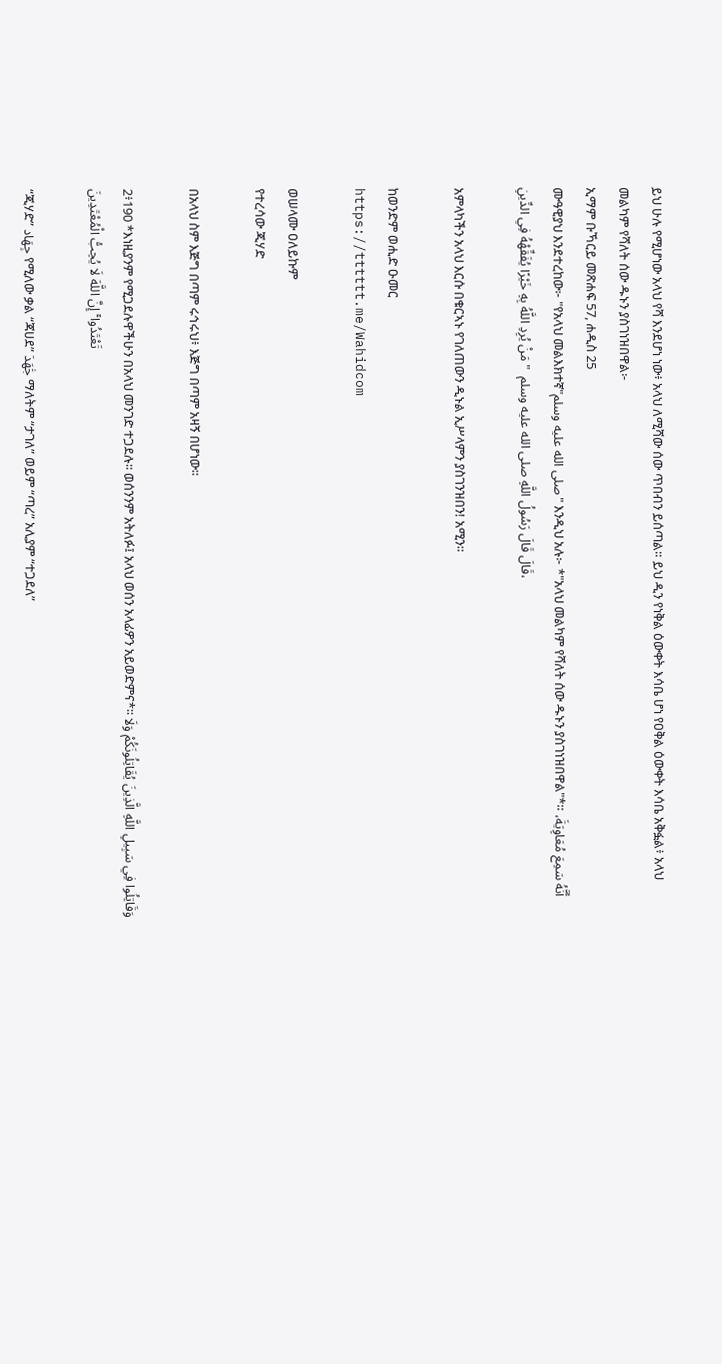ይህ ሁሉ የሚሆነው አላህ የሻ እንደሆነ ነው፥ አላህ ለሚሻው ሰው ጥበብን ይሰጣል። ይህ ዲን የነቅል ዕውቀት እሳቤ ሆነ የዐቅል ዕውቀት እሳቤ አቅፏል፥ አላህ መልካም የሻለት ሰው ዱኑን ያስገነዝበዋል፦
ኢማም ቡኻርይ መጽሐፍ 57, ሐዲስ 25
ሙዓዊያህ እንደተረከው፦ "የአላህ መልእክተኛ"صلى الله عليه وسلم" እንዲህ አሉ፦ *"አላህ መልካም የሻለት ሰው ዱኑን ያስገነዝበዋል"*። أَنَّهُ سَمِعَ مُعَاوِيَةَ، قَالَ قَالَ رَسُولُ اللَّهِ صلى الله عليه وسلم  " مَنْ يُرِدِ اللَّهُ بِهِ خَيْرًا يُفَقِّهْهُ فِي الدِّينِ،

አምላካችን አላህ እርሱ በቁርኣኑ የገለጠውን ዲኑል ኢሥላምን ያስገንዝበን! አሚን።

ከወንድም ወሒድ ዑመር
https://tttttt.me/Wahidcom

ወሠላሙ ዐለይኩም
የተረሳው ጂሃድ

በአላህ ስም እጅግ በጣም ሩኅሩህ፥ እጅግ በጣም አዛኝ በሆነው፡፡

2፥190 *እነዚያንም የሚጋደሉዋችሁን በአላህ መንገድ ተጋደሉ፡፡ ወሰንንም አትለፉ፤ አላህ ወሰን አላፊዎን አይወድምና*፡፡ وَقَاتِلُوا فِي سَبِيلِ اللَّهِ الَّذِينَ يُقَاتِلُونَكُمْ وَلَا تَعْتَدُوا ۚ إِنَّ اللَّهَ لَا يُحِبُّ الْمُعْتَدِينَ

“ጂሃድ” جِهَاد የሚለው ቃል “ጃሀደ” جَٰهَدَ ማለትም “ታገለ” ወይም “ጣረ” አሊያም “ተጋደለ”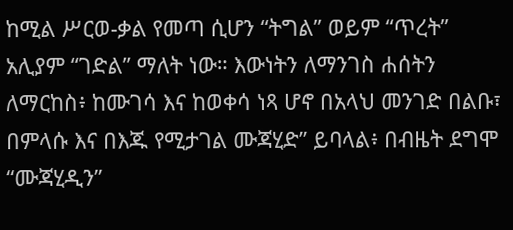ከሚል ሥርወ-ቃል የመጣ ሲሆን “ትግል” ወይም “ጥረት” አሊያም “ገድል” ማለት ነው። እውነትን ለማንገስ ሐሰትን ለማርከስ፥ ከሙገሳ እና ከወቀሳ ነጻ ሆኖ በአላህ መንገድ በልቡ፣ በምላሱ እና በእጁ የሚታገል ሙጃሂድ” ይባላል፥ በብዜት ደግሞ “ሙጃሂዲን”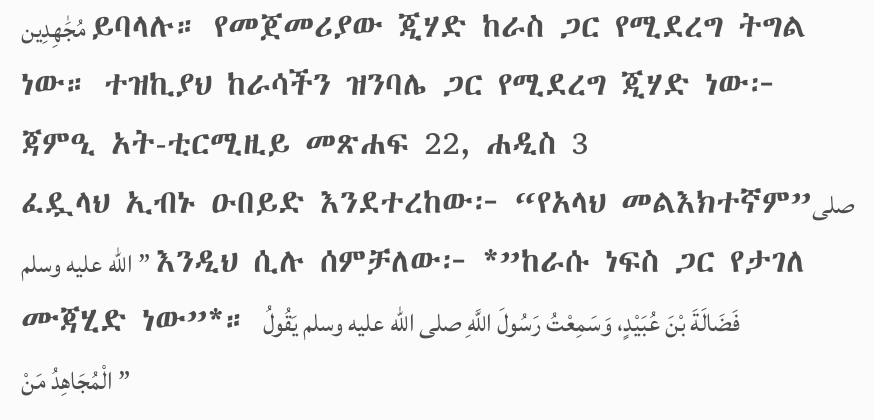مُجَٰهِدِين ይባላሉ። የመጀመሪያው ጂሃድ ከራስ ጋር የሚደረግ ትግል ነው። ተዝኪያህ ከራሳችን ዝንባሌ ጋር የሚደረግ ጂሃድ ነው፦
ጃምዒ አት-ቲርሚዚይ መጽሐፍ 22, ሐዲስ 3
ፈዷላህ ኢብኑ ዑበይድ እንደተረከው፦ “የአላህ መልእክተኛም”صلى الله عليه وسلم” እንዲህ ሲሉ ሰምቻለው፦ *”ከራሱ ነፍስ ጋር የታገለ ሙጃሂድ ነው”*። فَضَالَةَ بْنَ عُبَيْدٍ، وَسَمِعْتُ رَسُولَ اللَّهِ صلى الله عليه وسلم يَقُولُ ” الْمُجَاهِدُ مَنْ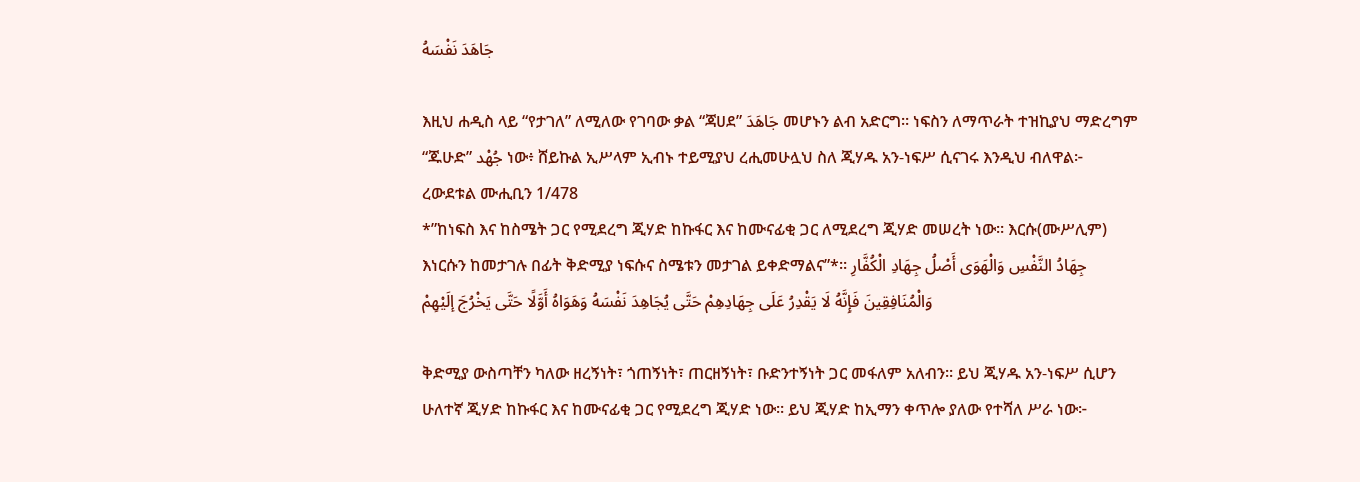جَاهَدَ نَفْسَهُ

እዚህ ሐዲስ ላይ “የታገለ” ለሚለው የገባው ቃል “ጃሀደ” جَاهَدَ መሆኑን ልብ አድርግ። ነፍስን ለማጥራት ተዝኪያህ ማድረግም “ጁሁድ” جُهْد ነው፥ ሸይኩል ኢሥላም ኢብኑ ተይሚያህ ረሒመሁሏህ ስለ ጂሃዱ አን-ነፍሥ ሲናገሩ እንዲህ ብለዋል፦
ረውደቱል ሙሒቢን 1/478
*”ከነፍስ እና ከስሜት ጋር የሚደረግ ጂሃድ ከኩፋር እና ከሙናፊቂ ጋር ለሚደረግ ጂሃድ መሠረት ነው። እርሱ(ሙሥሊም) እነርሱን ከመታገሉ በፊት ቅድሚያ ነፍሱና ስሜቱን መታገል ይቀድማልና”*። جِهَادُ النَّفْسِ وَالْهَوَى أَصْلُ جِهَادِ الْكُفَّارِ وَالْمُنَافِقِينَ فَإِنَّهُ لَا يَقْدِرُ عَلَى جِهَادِهِمْ حَتَّى يُجَاهِدَ نَفْسَهُ وَهَوَاهُ أَوَّلًا حَتَّى يَخْرُجَ إلَيْهِمْ

ቅድሚያ ውስጣቸን ካለው ዘረኝነት፣ ጎጠኝነት፣ ጠርዘኝነት፣ ቡድንተኝነት ጋር መፋለም አለብን። ይህ ጂሃዱ አን-ነፍሥ ሲሆን ሁለተኛ ጂሃድ ከኩፋር እና ከሙናፊቂ ጋር የሚደረግ ጂሃድ ነው። ይህ ጂሃድ ከኢማን ቀጥሎ ያለው የተሻለ ሥራ ነው፦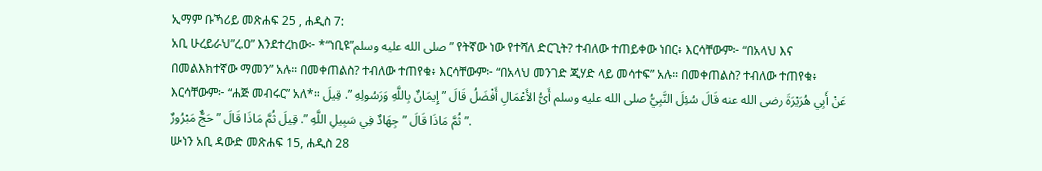ኢማም ቡኻሪይ መጽሐፍ 25 , ሐዲስ 7:
አቢ ሁረይራህ”ረ.ዐ” እንደተረከው፦ *“ነቢዩ”صلى الله عليه وسلم” የትኛው ነው የተሻለ ድርጊት? ተብለው ተጠይቀው ነበር፥ እርሳቸውም፦ “በአላህ እና በመልእክተኛው ማመን” አሉ። በመቀጠልስ? ተብለው ተጠየቁ፥ እርሳቸውም፦ “በአላህ መንገድ ጂሃድ ላይ መሳተፍ” አሉ። በመቀጠልስ? ተብለው ተጠየቁ፥ እርሳቸውም፦ “ሐጅ መብሩር” አለ*። عَنْ أَبِي هُرَيْرَةَ رضى الله عنه قَالَ سُئِلَ النَّبِيُّ صلى الله عليه وسلم أَىُّ الأَعْمَالِ أَفْضَلُ قَالَ ” إِيمَانٌ بِاللَّهِ وَرَسُولِهِ ”. قِيلَ ثُمَّ مَاذَا قَالَ ” جِهَادٌ فِي سَبِيلِ اللَّهِ ”. قِيلَ ثُمَّ مَاذَا قَالَ ” حَجٌّ مَبْرُورٌ ”.
ሡነን አቢ ዳውድ መጽሐፍ 15, ሐዲስ 28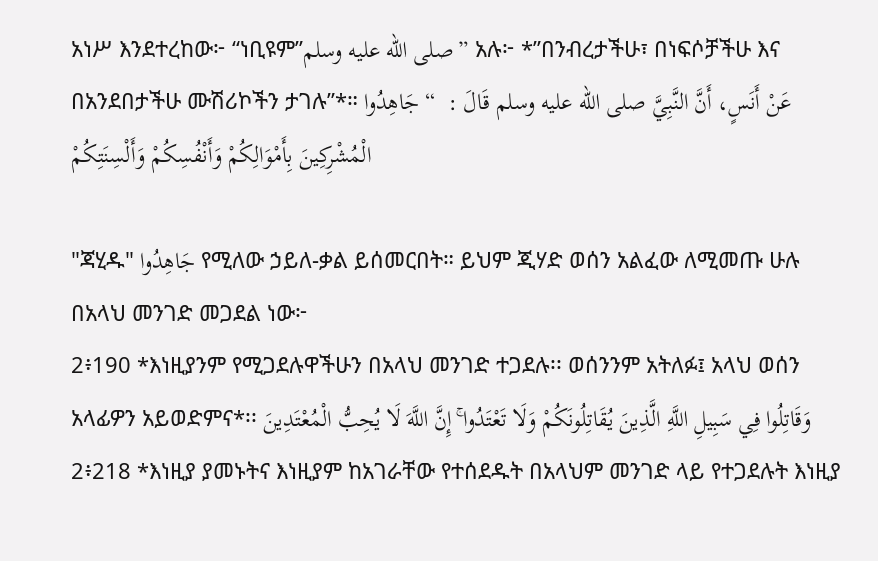አነሥ እንደተረከው፦ “ነቢዩም”صلى الله عليه وسلم” አሉ፦ *”በንብረታችሁ፣ በነፍሶቻችሁ እና በአንደበታችሁ ሙሽሪኮችን ታገሉ”*። عَنْ أَنَسٍ، أَنَّ النَّبِيَّ صلى الله عليه وسلم قَالَ :  “ جَاهِدُوا الْمُشْرِكِينَ بِأَمْوَالِكُمْ وَأَنْفُسِكُمْ وَأَلْسِنَتِكُمْ

"ጃሂዱ" جَاهِدُوا የሚለው ኃይለ-ቃል ይሰመርበት። ይህም ጂሃድ ወሰን አልፈው ለሚመጡ ሁሉ በአላህ መንገድ መጋደል ነው፦
2፥190 *እነዚያንም የሚጋደሉዋችሁን በአላህ መንገድ ተጋደሉ፡፡ ወሰንንም አትለፉ፤ አላህ ወሰን አላፊዎን አይወድምና*፡፡ وَقَاتِلُوا فِي سَبِيلِ اللَّهِ الَّذِينَ يُقَاتِلُونَكُمْ وَلَا تَعْتَدُوا ۚ إِنَّ اللَّهَ لَا يُحِبُّ الْمُعْتَدِينَ
2፥218 *እነዚያ ያመኑትና እነዚያም ከአገራቸው የተሰደዱት በአላህም መንገድ ላይ የተጋደሉት እነዚያ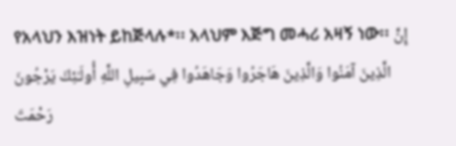የአላህን እዝነት ይከጅላሉ*፡፡ አላህም እጅግ መሓሪ አዛኝ ነው፡፡ إِنَّ الَّذِينَ آمَنُوا وَالَّذِينَ هَاجَرُوا وَجَاهَدُوا فِي سَبِيلِ اللَّهِ أُولَـٰئِكَ يَرْجُونَ رَحْمَتَ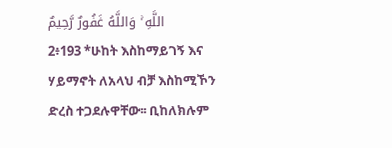اللَّهِ ۚ وَاللَّهُ غَفُورٌ رَّحِيمٌ
2፥193 *ሁከት እስከማይገኝ እና ሃይማኖት ለአላህ ብቻ እስከሚኾን ድረስ ተጋደሉዋቸው፡፡ ቢከለክሉም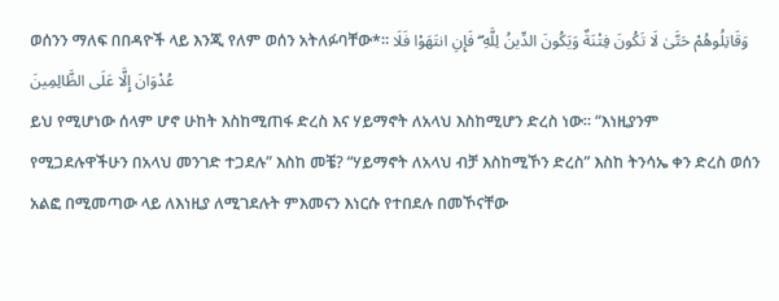ወሰንን ማለፍ በበዳዮች ላይ እንጂ የለም ወሰን አትለፉባቸው*፡፡ وَقَاتِلُوهُمْ حَتَّىٰ لَا تَكُونَ فِتْنَةٌ وَيَكُونَ الدِّينُ لِلَّهِ ۖ فَإِنِ انتَهَوْا فَلَا عُدْوَانَ إِلَّا عَلَى الظَّالِمِينَ
ይህ የሚሆነው ሰላም ሆኖ ሁከት እስከሚጠፋ ድረስ እና ሃይማኖት ለአላህ እስከሚሆን ድረስ ነው። “እነዚያንም የሚጋደሉዋችሁን በአላህ መንገድ ተጋደሉ” እስከ መቼ? “ሃይማኖት ለአላህ ብቻ እስከሚኾን ድረስ” እስከ ትንሳኤ ቀን ድረስ ወሰን አልፎ በሚመጣው ላይ ለእነዚያ ለሚገደሉት ምእመናን እነርሱ የተበደሉ በመኾናቸው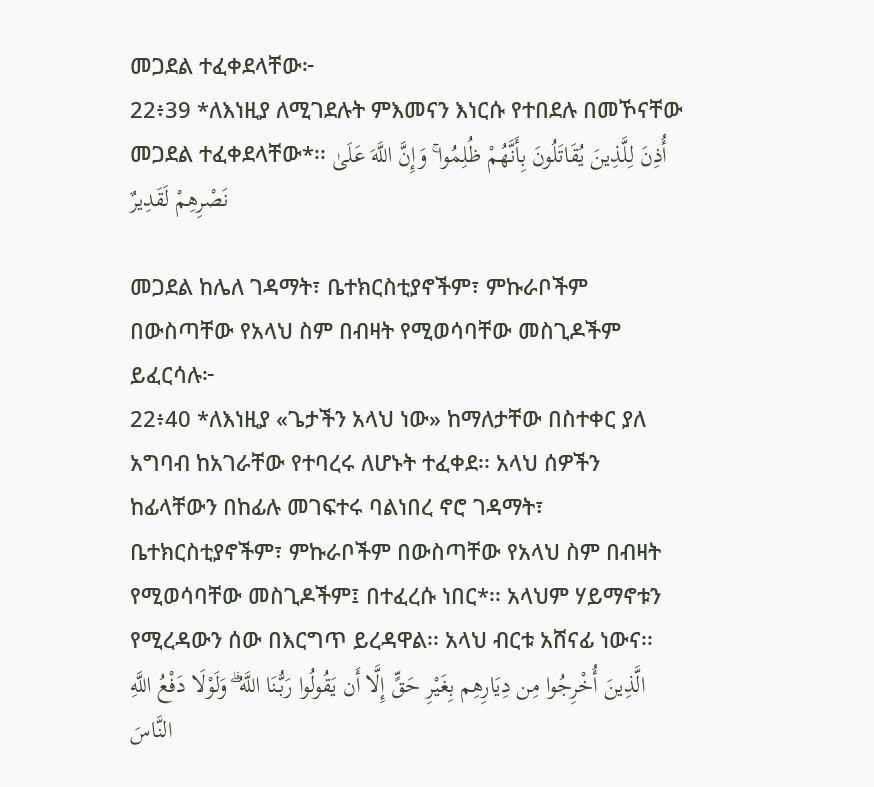መጋደል ተፈቀደላቸው፦
22፥39 *ለእነዚያ ለሚገደሉት ምእመናን እነርሱ የተበደሉ በመኾናቸው መጋደል ተፈቀደላቸው*፡፡ أُذِنَ لِلَّذِينَ يُقَاتَلُونَ بِأَنَّهُمْ ظُلِمُوا ۚ وَإِنَّ اللَّهَ عَلَىٰ نَصْرِهِمْ لَقَدِيرٌ

መጋደል ከሌለ ገዳማት፣ ቤተክርስቲያኖችም፣ ምኩራቦችም በውስጣቸው የአላህ ስም በብዛት የሚወሳባቸው መስጊዶችም ይፈርሳሉ፦
22፥40 *ለእነዚያ «ጌታችን አላህ ነው» ከማለታቸው በስተቀር ያለ አግባብ ከአገራቸው የተባረሩ ለሆኑት ተፈቀደ፡፡ አላህ ሰዎችን ከፊላቸውን በከፊሉ መገፍተሩ ባልነበረ ኖሮ ገዳማት፣ ቤተክርስቲያኖችም፣ ምኩራቦችም በውስጣቸው የአላህ ስም በብዛት የሚወሳባቸው መስጊዶችም፤ በተፈረሱ ነበር*፡፡ አላህም ሃይማኖቱን የሚረዳውን ሰው በእርግጥ ይረዳዋል፡፡ አላህ ብርቱ አሸናፊ ነውና፡፡ الَّذِينَ أُخْرِجُوا مِن دِيَارِهِم بِغَيْرِ حَقٍّ إِلَّا أَن يَقُولُوا رَبُّنَا اللَّهُ ۗ وَلَوْلَا دَفْعُ اللَّهِ النَّاسَ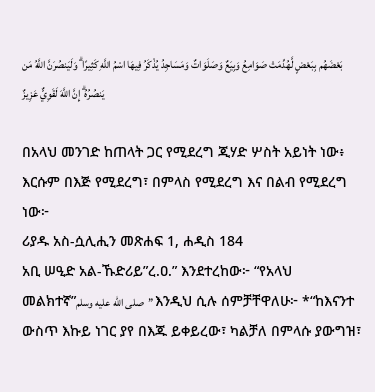بَعْضَهُم بِبَعْضٍ لَّهُدِّمَتْ صَوَامِعُ وَبِيَعٌ وَصَلَوَاتٌ وَمَسَاجِدُ يُذْكَرُ فِيهَا اسْمُ اللَّهِ كَثِيرًا ۗ وَلَيَنصُرَنَّ اللَّهُ مَن يَنصُرُهُ ۗ إِنَّ اللَّهَ لَقَوِيٌّ عَزِيزٌ

በአላህ መንገድ ከጠላት ጋር የሚደረግ ጂሃድ ሦስት አይነት ነው፥ እርሱም በእጅ የሚደረግ፣ በምላስ የሚደረግ እና በልብ የሚደረግ ነው፦
ሪያዱ አስ-ሷሊሒን መጽሐፍ 1, ሐዲስ 184
አቢ ሠዒድ አል-ኹድሪይ”ረ.ዐ.” እንደተረከው፦ “የአላህ መልክተኛ”صلى الله عليه وسلم” እንዲህ ሲሉ ሰምቻቸዋለሁ፦ *“ከእናንተ ውስጥ እኩይ ነገር ያየ በእጁ ይቀይረው፣ ካልቻለ በምላሱ ያውግዝ፣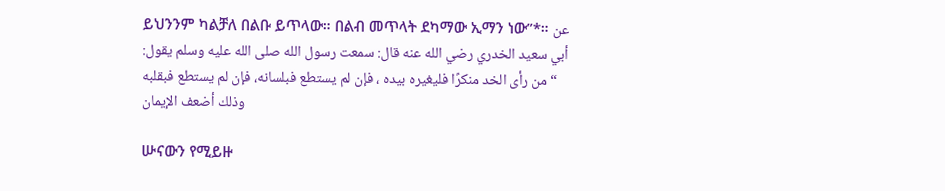ይህንንም ካልቻለ በልቡ ይጥላው። በልብ መጥላት ደካማው ኢማን ነው”*። عن أبي سعيد الخدري رضي الله عنه قال: سمعت رسول الله صلى الله عليه وسلم يقول:  “من رأى الخد منكرًا فليغيره بيده ، فإن لم يستطع فبلسانه، فإن لم يستطع فبقلبه وذلك أضعف الإيمان

ሡናውን የሚይዙ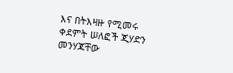እና በትእዛዙ የሚመሩ ቀደምት ሠለፎች ጂሃድን መንሃጃቸው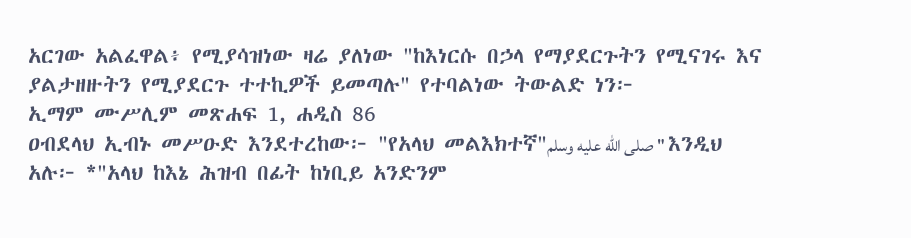አርገው አልፈዋል፥ የሚያሳዝነው ዛሬ ያለነው "ከእነርሱ በኃላ የማያደርጉትን የሚናገሩ እና ያልታዘዙትን የሚያደርጉ ተተኪዎች ይመጣሉ" የተባልነው ትውልድ ነን፦
ኢማም ሙሥሊም መጽሐፍ 1, ሐዲስ 86
ዐብደላህ ኢብኑ መሥዑድ እንደተረከው፦ "የአላህ መልእክተኛ"صلى الله عليه وسلم" እንዲህ አሉ፦ *"አላህ ከእኔ ሕዝብ በፊት ከነቢይ አንድንም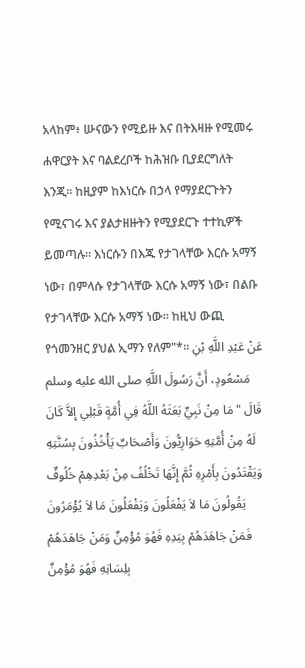አላከም፥ ሡናውን የሚይዙ እና በትእዛዙ የሚመሩ ሐዋርያት እና ባልደረቦች ከሕዝቡ ቢያደርግለት እንጂ። ከዚያም ከእነርሱ በኃላ የማያደርጉትን የሚናገሩ እና ያልታዘዙትን የሚያደርጉ ተተኪዎች ይመጣሉ። እነርሱን በእጁ የታገላቸው እርሱ አማኝ ነው፣ በምላሱ የታገላቸው እርሱ አማኝ ነው፣ በልቡ የታገላቸው እርሱ አማኝ ነው። ከዚህ ውጪ የጎመንዘር ያህል ኢማን የለም"*። عَنْ عَبْدِ اللَّهِ بْنِ مَسْعُودٍ، أَنَّ رَسُولَ اللَّهِ صلى الله عليه وسلم قَالَ " مَا مِنْ نَبِيٍّ بَعَثَهُ اللَّهُ فِي أُمَّةٍ قَبْلِي إِلاَّ كَانَ لَهُ مِنْ أُمَّتِهِ حَوَارِيُّونَ وَأَصْحَابٌ يَأْخُذُونَ بِسُنَّتِهِ وَيَقْتَدُونَ بِأَمْرِهِ ثُمَّ إِنَّهَا تَخْلُفُ مِنْ بَعْدِهِمْ خُلُوفٌ يَقُولُونَ مَا لاَ يَفْعَلُونَ وَيَفْعَلُونَ مَا لاَ يُؤْمَرُونَ فَمَنْ جَاهَدَهُمْ بِيَدِهِ فَهُوَ مُؤْمِنٌ وَمَنْ جَاهَدَهُمْ بِلِسَانِهِ فَهُوَ مُؤْمِنٌ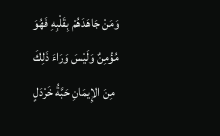وَمَنْ جَاهَدَهُمْ بِقَلْبِهِ فَهُوَ مُؤْمِنٌ وَلَيْسَ وَرَاءَ ذَلِكَ مِنَ الإِيمَانِ حَبَّةُ خَرْدَلٍ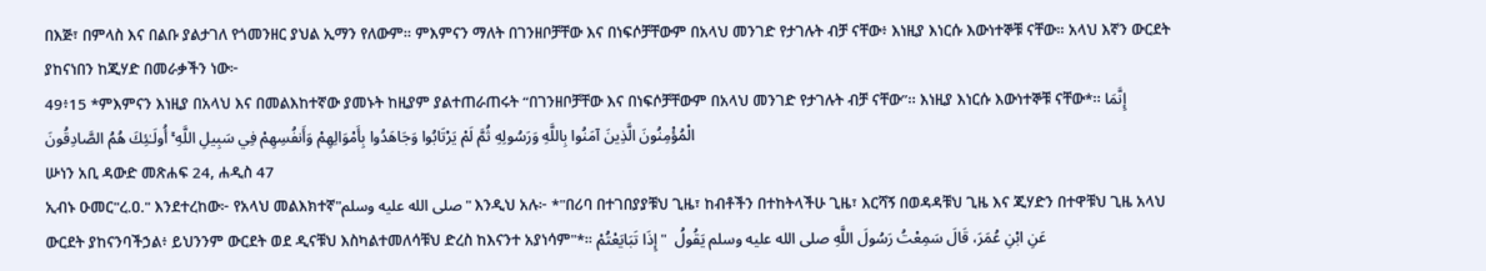በእጅ፣ በምላስ እና በልቡ ያልታገለ የጎመንዘር ያህል ኢማን የለውም። ምእምናን ማለት በገንዘቦቻቸው እና በነፍሶቻቸውም በአላህ መንገድ የታገሉት ብቻ ናቸው፥ እነዚያ እነርሱ እውነተኞቹ ናቸው። አላህ እኛን ውርደት ያከናነበን ከጂሃድ በመራቃችን ነው፦
49፥15 *ምእምናን እነዚያ በአላህ እና በመልእከተኛው ያመኑት ከዚያም ያልተጠራጠሩት “በገንዘቦቻቸው እና በነፍሶቻቸውም በአላህ መንገድ የታገሉት ብቻ ናቸው”፡፡ እነዚያ እነርሱ እውነተኞቹ ናቸው*፡፡ إِنَّمَا الْمُؤْمِنُونَ الَّذِينَ آمَنُوا بِاللَّهِ وَرَسُولِهِ ثُمَّ لَمْ يَرْتَابُوا وَجَاهَدُوا بِأَمْوَالِهِمْ وَأَنفُسِهِمْ فِي سَبِيلِ اللَّهِ ۚ أُولَـٰئِكَ هُمُ الصَّادِقُونَ
ሡነን አቢ ዳውድ መጽሐፍ 24, ሐዲስ 47
ኢብኑ ዑመር"ረ.ዐ." እንደተረከው፦ የአላህ መልእክተኛ"صلى الله عليه وسلم" እንዲህ አሉ፦ *"በሪባ በተገበያያቹህ ጊዜ፣ ከብቶችን በተከትላችሁ ጊዜ፣ እርሻኝ በወዳዳቹህ ጊዜ እና ጂሃድን በተዋቹህ ጊዜ አላህ ውርደት ያከናንባችኃል፥ ይህንንም ውርደት ወደ ዲናቹህ እስካልተመለሳቹህ ድረስ ከእናንተ አያነሳም"*። عَنِ ابْنِ عُمَرَ، قَالَ سَمِعْتُ رَسُولَ اللَّهِ صلى الله عليه وسلم يَقُولُ  " إِذَا تَبَايَعْتُمْ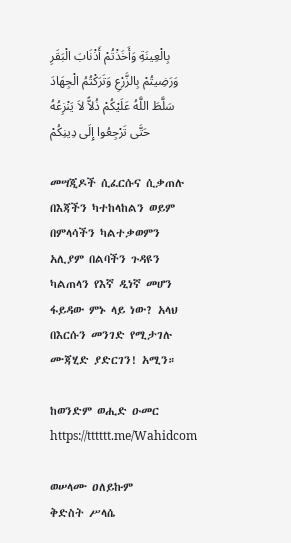بِالْعِينَةِ وَأَخَذْتُمْ أَذْنَابَ الْبَقَرِ وَرَضِيتُمْ بِالزَّرْعِ وَتَرَكْتُمُ الْجِهَادَ سَلَّطَ اللَّهُ عَلَيْكُمْ ذُلاًّ لاَ يَنْزِعُهُ حَتَّى تَرْجِعُوا إِلَى دِينِكُمْ

መሣጂዶች ሲፈርሱና ሲቃጠሉ በእጃችን ካተከላከልን ወይም በምላሳችን ካልተቃወምን አሊያም በልባችን ጉዳዩን ካልጠላን የእኛ ዲነኛ መሆን ፋይዳው ምኑ ላይ ነው? አላህ በእርሱን መንገድ የሚታገሉ ሙጃሂድ ያድርገን! አሚን።

ከወንድም ወሒድ ዑመር
https://tttttt.me/Wahidcom

ወሠላሙ ዐለይኩም
ቅድስት ሥላሴ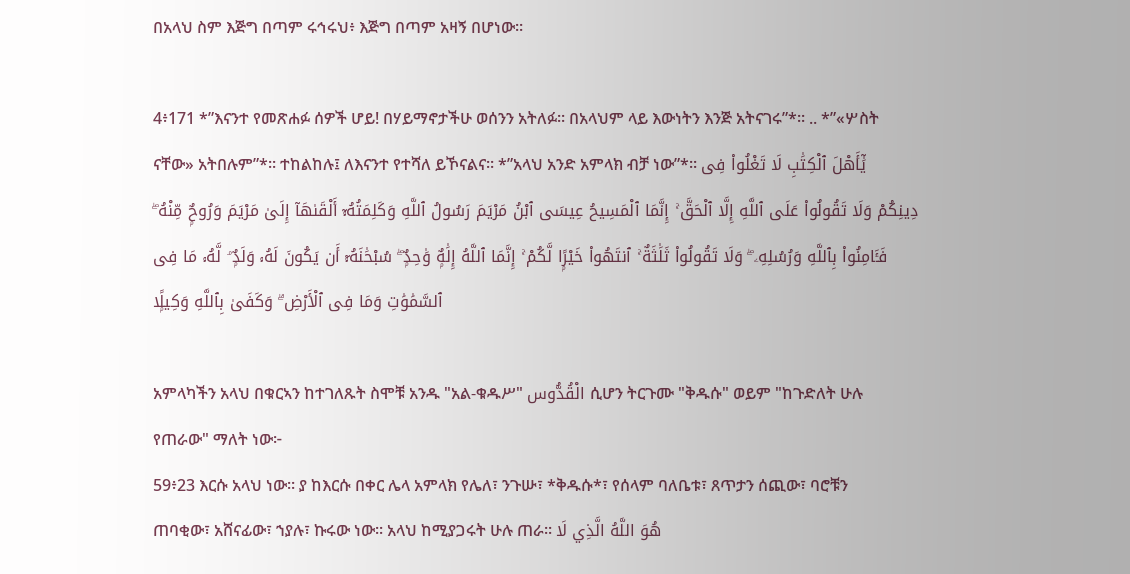በአላህ ስም እጅግ በጣም ሩኅሩህ፥ እጅግ በጣም አዛኝ በሆነው።

4፥171 *”እናንተ የመጽሐፉ ሰዎች ሆይ! በሃይማኖታችሁ ወሰንን አትለፉ፡፡ በአላህም ላይ እውነትን እንጅ አትናገሩ”*፡፡ .. *”«ሦስት ናቸው» አትበሉም”*፡፡ ተከልከሉ፤ ለእናንተ የተሻለ ይኾናልና፡፡ *”አላህ አንድ አምላክ ብቻ ነው”*፡፡ يَٰٓأَهْلَ ٱلْكِتَٰبِ لَا تَغْلُوا۟ فِى دِينِكُمْ وَلَا تَقُولُوا۟ عَلَى ٱللَّهِ إِلَّا ٱلْحَقَّ ۚ إِنَّمَا ٱلْمَسِيحُ عِيسَى ٱبْنُ مَرْيَمَ رَسُولُ ٱللَّهِ وَكَلِمَتُهُۥٓ أَلْقَىٰهَآ إِلَىٰ مَرْيَمَ وَرُوحٌۭ مِّنْهُ ۖ فَـَٔامِنُوا۟ بِٱللَّهِ وَرُسُلِهِۦ ۖ وَلَا تَقُولُوا۟ ثَلَٰثَةٌ ۚ ٱنتَهُوا۟ خَيْرًۭا لَّكُمْ ۚ إِنَّمَا ٱللَّهُ إِلَٰهٌۭ وَٰحِدٌۭ ۖ سُبْحَٰنَهُۥٓ أَن يَكُونَ لَهُۥ وَلَدٌۭ ۘ لَّهُۥ مَا فِى ٱلسَّمَٰوَٰتِ وَمَا فِى ٱلْأَرْضِ ۗ وَكَفَىٰ بِٱللَّهِ وَكِيلًۭا

አምላካችን አላህ በቁርኣን ከተገለጹት ስሞቹ አንዱ "አል-ቁዱሥ" الْقُدُّوس ሲሆን ትርጉሙ "ቅዱሱ" ወይም "ከጉድለት ሁሉ የጠራው" ማለት ነው፦
59፥23 እርሱ አላህ ነው፡፡ ያ ከእርሱ በቀር ሌላ አምላክ የሌለ፣ ንጉሡ፣ *ቅዱሱ*፣ የሰላም ባለቤቱ፣ ጸጥታን ሰጪው፣ ባሮቹን ጠባቂው፣ አሸናፊው፣ ኀያሉ፣ ኩሩው ነው፡፡ አላህ ከሚያጋሩት ሁሉ ጠራ፡፡ هُوَ اللَّهُ الَّذِي لَا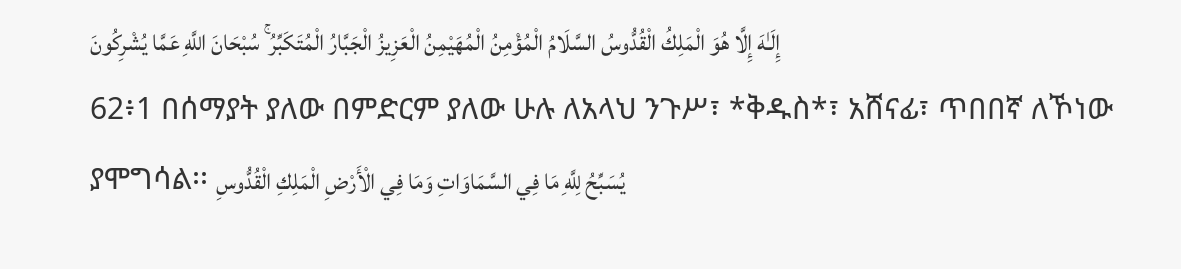إِلَـٰهَ إِلَّا هُوَ الْمَلِكُ الْقُدُّوسُ السَّلَامُ الْمُؤْمِنُ الْمُهَيْمِنُ الْعَزِيزُ الْجَبَّارُ الْمُتَكَبِّرُ ۚ سُبْحَانَ اللَّهِ عَمَّا يُشْرِكُونَ
62፥1 በሰማያት ያለው በምድርም ያለው ሁሉ ለአላህ ንጉሥ፣ *ቅዱስ*፣ አሸናፊ፣ ጥበበኛ ለኾነው ያሞግሳል፡፡ يُسَبِّحُ لِلَّهِ مَا فِي السَّمَاوَاتِ وَمَا فِي الْأَرْضِ الْمَلِكِ الْقُدُّوسِ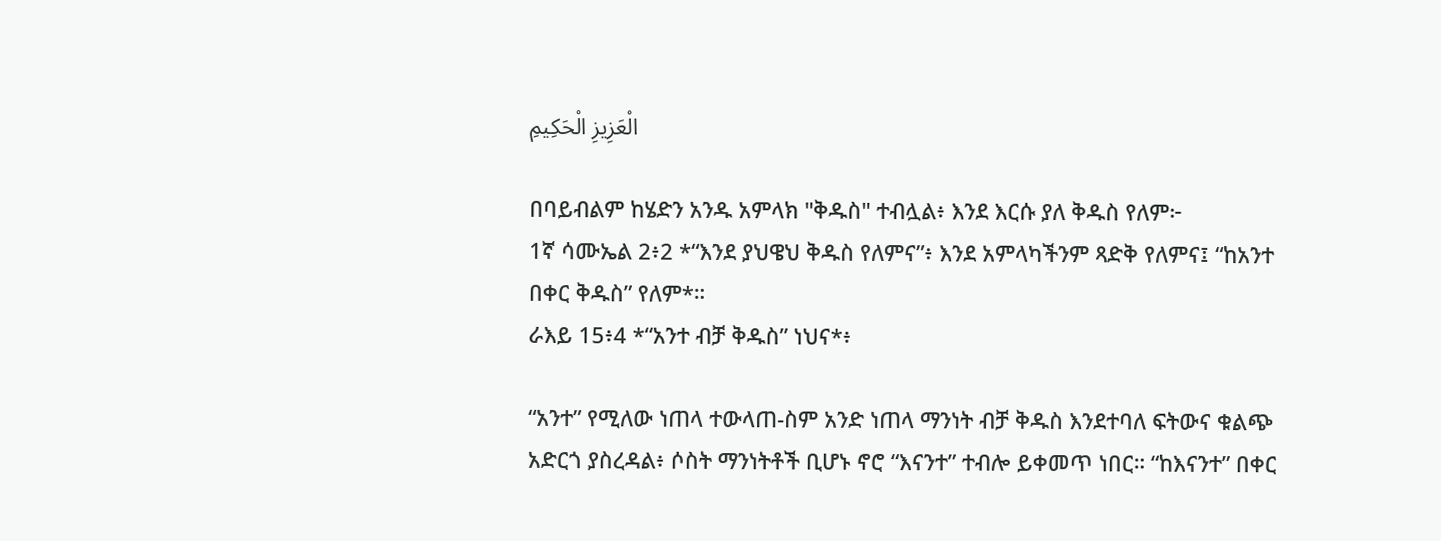الْعَزِيزِ الْحَكِيمِ

በባይብልም ከሄድን አንዱ አምላክ "ቅዱስ" ተብሏል፥ እንደ እርሱ ያለ ቅዱስ የለም፦
1ኛ ሳሙኤል 2፥2 *“እንደ ያህዌህ ቅዱስ የለምና”፥ እንደ አምላካችንም ጻድቅ የለምና፤ “ከአንተ በቀር ቅዱስ” የለም*።
ራእይ 15፥4 *“አንተ ብቻ ቅዱስ” ነህና*፥

“አንተ” የሚለው ነጠላ ተውላጠ-ስም አንድ ነጠላ ማንነት ብቻ ቅዱስ እንደተባለ ፍትውና ቁልጭ አድርጎ ያስረዳል፥ ሶስት ማንነትቶች ቢሆኑ ኖሮ “እናንተ” ተብሎ ይቀመጥ ነበር። “ከእናንተ” በቀር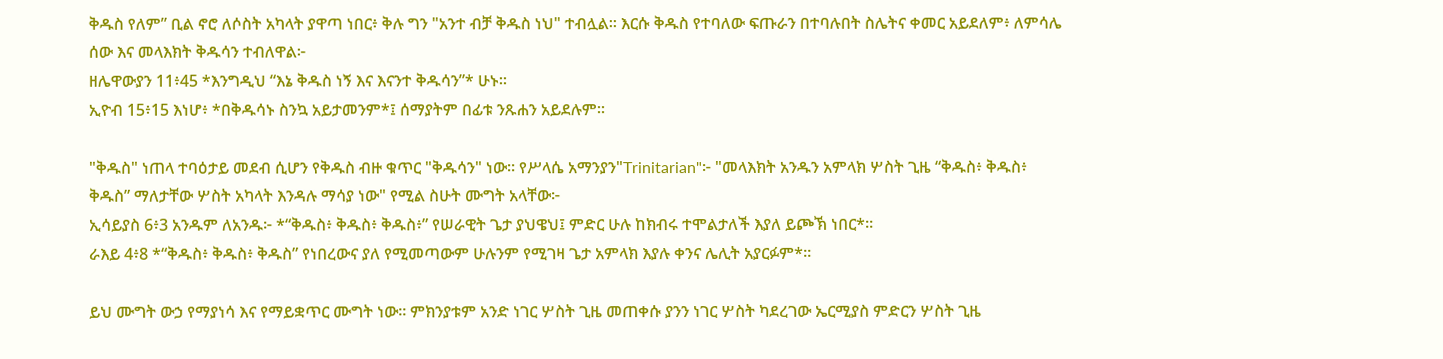ቅዱስ የለም” ቢል ኖሮ ለሶስት አካላት ያዋጣ ነበር፥ ቅሉ ግን "አንተ ብቻ ቅዱስ ነህ" ተብሏል። እርሱ ቅዱስ የተባለው ፍጡራን በተባሉበት ስሌትና ቀመር አይደለም፥ ለምሳሌ ሰው እና መላእክት ቅዱሳን ተብለዋል፦
ዘሌዋውያን 11፥45 *እንግዲህ “እኔ ቅዱስ ነኝ እና እናንተ ቅዱሳን”* ሁኑ።
ኢዮብ 15፥15 እነሆ፥ *በቅዱሳኑ ስንኳ አይታመንም*፤ ሰማያትም በፊቱ ንጹሐን አይደሉም።

"ቅዱስ" ነጠላ ተባዕታይ መደብ ሲሆን የቅዱስ ብዙ ቁጥር "ቅዱሳን" ነው። የሥላሴ አማንያን"Trinitarian"፦ "መላእክት አንዱን አምላክ ሦስት ጊዜ “ቅዱስ፥ ቅዱስ፥ ቅዱስ” ማለታቸው ሦስት አካላት እንዳሉ ማሳያ ነው" የሚል ስሁት ሙግት አላቸው፦
ኢሳይያስ 6፥3 አንዱም ለአንዱ፦ *“ቅዱስ፥ ቅዱስ፥ ቅዱስ፥” የሠራዊት ጌታ ያህዌህ፤ ምድር ሁሉ ከክብሩ ተሞልታለች እያለ ይጮኽ ነበር*።
ራእይ 4፥8 *“ቅዱስ፥ ቅዱስ፥ ቅዱስ” የነበረውና ያለ የሚመጣውም ሁሉንም የሚገዛ ጌታ አምላክ እያሉ ቀንና ሌሊት አያርፉም*።

ይህ ሙግት ውኃ የማያነሳ እና የማይቋጥር ሙግት ነው። ምክንያቱም አንድ ነገር ሦስት ጊዜ መጠቀሱ ያንን ነገር ሦስት ካደረገው ኤርሚያስ ምድርን ሦስት ጊዜ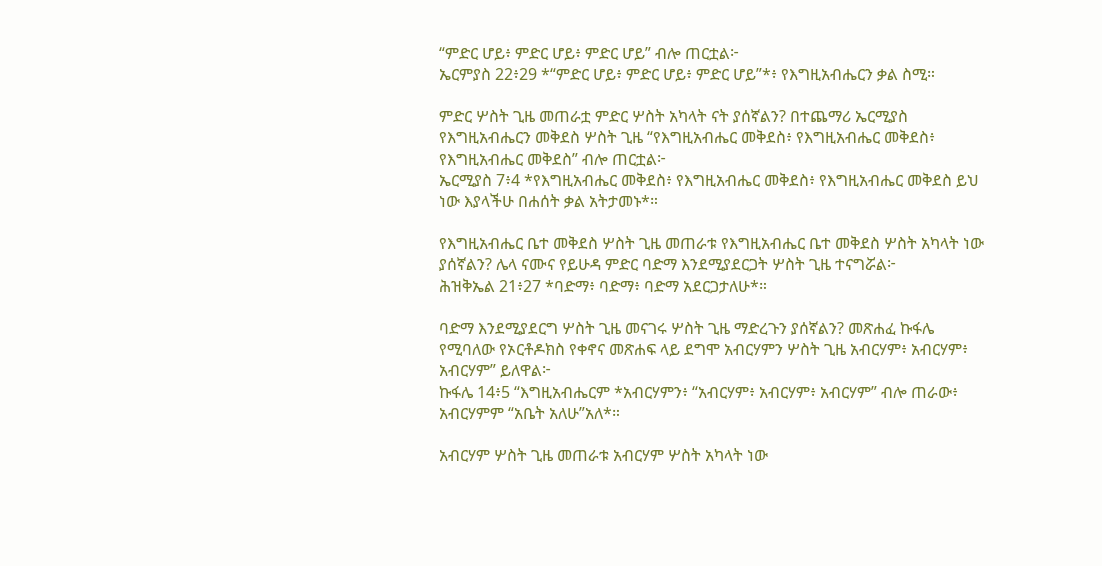“ምድር ሆይ፥ ምድር ሆይ፥ ምድር ሆይ” ብሎ ጠርቷል፦
ኤርምያስ 22፥29 *“ምድር ሆይ፥ ምድር ሆይ፥ ምድር ሆይ”*፥ የእግዚአብሔርን ቃል ስሚ።

ምድር ሦስት ጊዜ መጠራቷ ምድር ሦስት አካላት ናት ያሰኛልን? በተጨማሪ ኤርሚያስ የእግዚአብሔርን መቅደስ ሦስት ጊዜ “የእግዚአብሔር መቅደስ፥ የእግዚአብሔር መቅደስ፥ የእግዚአብሔር መቅደስ” ብሎ ጠርቷል፦
ኤርሚያስ 7፥4 *የእግዚአብሔር መቅደስ፥ የእግዚአብሔር መቅደስ፥ የእግዚአብሔር መቅደስ ይህ ነው እያላችሁ በሐሰት ቃል አትታመኑ*።

የእግዚአብሔር ቤተ መቅደስ ሦስት ጊዜ መጠራቱ የእግዚአብሔር ቤተ መቅደስ ሦስት አካላት ነው ያሰኛልን? ሌላ ናሙና የይሁዳ ምድር ባድማ እንደሚያደርጋት ሦስት ጊዜ ተናግሯል፦
ሕዝቅኤል 21፥27 *ባድማ፥ ባድማ፥ ባድማ አደርጋታለሁ*።

ባድማ እንደሚያደርግ ሦስት ጊዜ መናገሩ ሦስት ጊዜ ማድረጉን ያሰኛልን? መጽሐፈ ኩፋሌ የሚባለው የኦርቶዶክስ የቀኖና መጽሐፍ ላይ ደግሞ አብርሃምን ሦስት ጊዜ አብርሃም፥ አብርሃም፥ አብርሃም” ይለዋል፦
ኩፋሌ 14፥5 “እግዚአብሔርም *አብርሃምን፥ “አብርሃም፥ አብርሃም፥ አብርሃም” ብሎ ጠራው፥ አብርሃምም “አቤት አለሁ”አለ*።

አብርሃም ሦስት ጊዜ መጠራቱ አብርሃም ሦስት አካላት ነው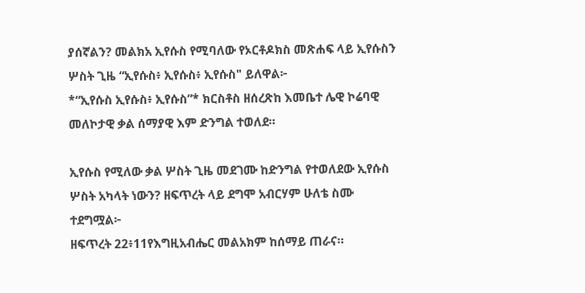ያሰኛልን? መልክአ ኢየሱስ የሚባለው የኦርቶዶክስ መጽሐፍ ላይ ኢየሱስን ሦስት ጊዜ “ኢየሱስ፥ ኢየሱስ፥ ኢየሱስ" ይለዋል፦
*“ኢየሱስ ኢየሱስ፥ ኢየሱስ”* ክርስቶስ ዘሰረጽከ እመቤተ ሌዊ ኮሬባዊ መለኮታዊ ቃል ሰማያዊ እም ድንግል ተወለደ።

ኢየሱስ የሚለው ቃል ሦስት ጊዜ መደገሙ ከድንግል የተወለደው ኢየሱስ ሦስት አካላት ነውን? ዘፍጥረት ላይ ደግሞ አብርሃም ሁለቴ ስሙ ተደግሟል፦
ዘፍጥረት 22፥11የእግዚአብሔር መልአክም ከሰማይ ጠራና።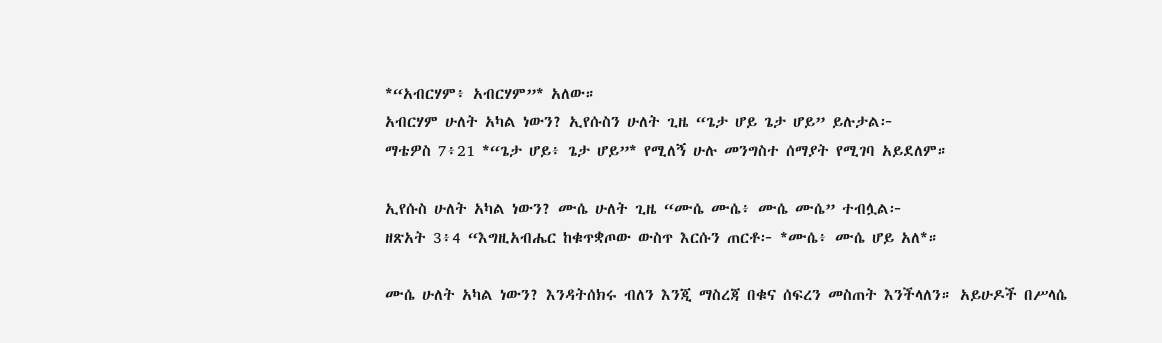*“አብርሃም፥ አብርሃም”* አለው።
አብርሃም ሁለት አካል ነውን? ኢየሱስን ሁለት ጊዜ “ጌታ ሆይ ጌታ ሆይ” ይሉታል፦
ማቴዎስ 7፥21 *“ጌታ ሆይ፥ ጌታ ሆይ”* የሚለኝ ሁሉ መንግስተ ሰማያት የሚገባ አይደለም።

ኢየሱስ ሁለት አካል ነውን? ሙሴ ሁለት ጊዜ “ሙሴ ሙሴ፥ ሙሴ ሙሴ” ተብሏል፦
ዘጽአት 3፥4 “እግዚአብሔር ከቁጥቋጦው ውስጥ እርሱን ጠርቶ፦ *ሙሴ፥ ሙሴ ሆይ አለ*።

ሙሴ ሁለት አካል ነውን? እንዳትሰክሩ ብለን እንጂ ማስረጃ በቁና ሰፍረን መስጠት እንችላለን። አይሁዶች በሥላሴ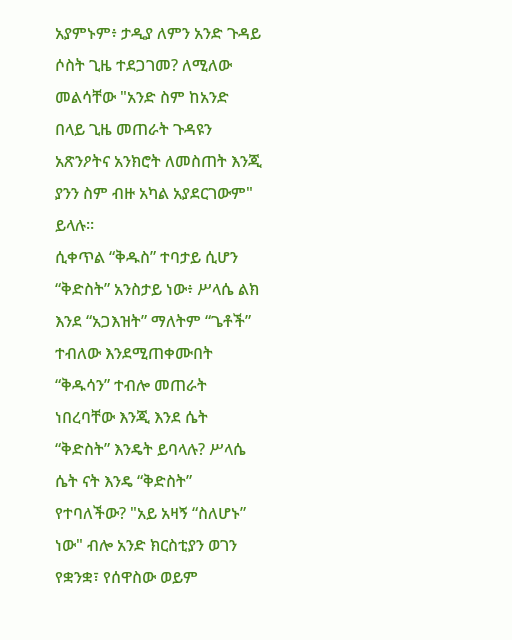አያምኑም፥ ታዲያ ለምን አንድ ጉዳይ ሶስት ጊዜ ተደጋገመ? ለሚለው መልሳቸው "አንድ ስም ከአንድ በላይ ጊዜ መጠራት ጉዳዩን አጽንዖትና አንክሮት ለመስጠት እንጂ ያንን ስም ብዙ አካል አያደርገውም" ይላሉ።
ሲቀጥል “ቅዱስ” ተባታይ ሲሆን “ቅድስት” አንስታይ ነው፥ ሥላሴ ልክ እንደ “አጋእዝት” ማለትም “ጌቶች” ተብለው እንደሚጠቀሙበት “ቅዱሳን” ተብሎ መጠራት ነበረባቸው እንጂ እንደ ሴት “ቅድስት” እንዴት ይባላሉ? ሥላሴ ሴት ናት እንዴ “ቅድስት” የተባለችው? "አይ አዛኝ “ስለሆኑ” ነው" ብሎ አንድ ክርስቲያን ወገን የቋንቋ፣ የሰዋስው ወይም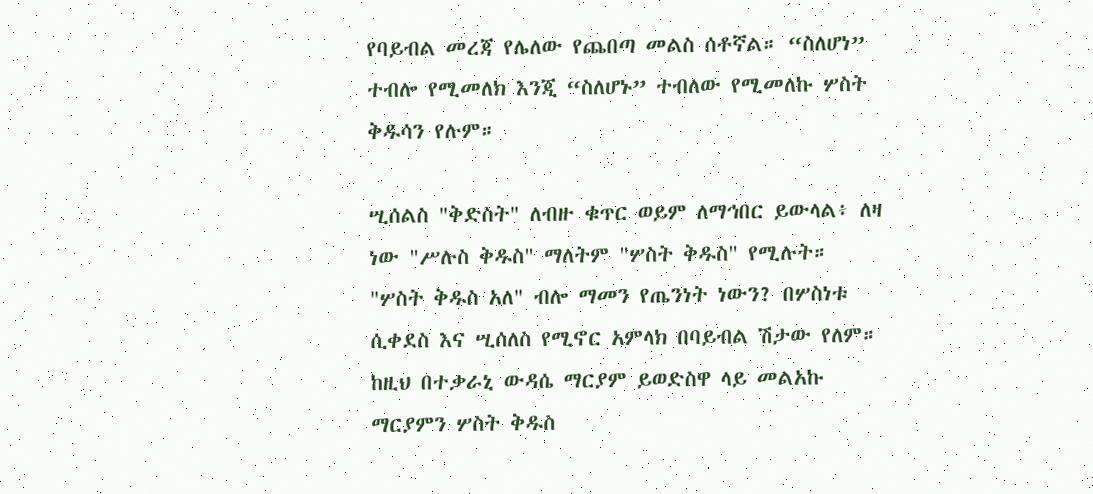የባይብል መረጃ የሌለው የጨበጣ መልስ ሰቶኛል። “ስለሆነ” ተብሎ የሚመለክ እንጂ “ስለሆኑ” ተብለው የሚመለኩ ሦስት ቅዱሳን የሉም።

ሢሰልስ "ቅድስት" ለብዙ ቁጥር ወይም ለማኅበር ይውላል፥ ለዛ ነው "ሥሉስ ቅዱስ" ማለትም "ሦስት ቅዱስ" የሚሉት። "ሦስት ቅዱስ አለ" ብሎ ማመን የጤንነት ነውን? በሦስነቱ ሲቀደስ እና ሢሰለስ የሚኖር አምላክ በባይብል ሽታው የለም። ከዚህ በተቃራኒ ውዳሴ ማርያም ይወድስዋ ላይ መልአኩ ማርያምን ሦስት ቅዱስ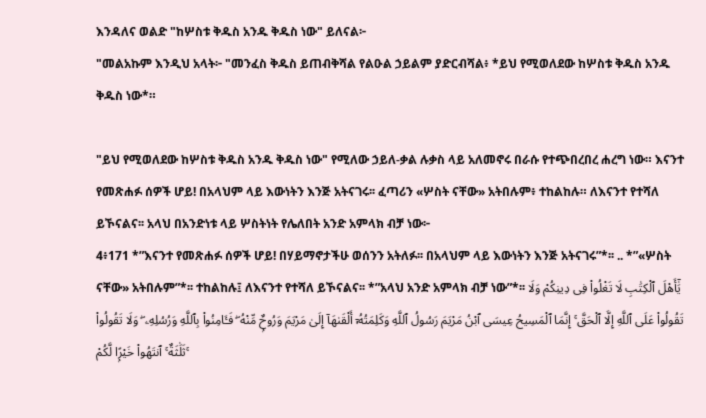እንዳለና ወልድ "ከሦስቱ ቅዱስ አንዱ ቅዱስ ነው" ይለናል፦
"መልአኩም እንዲህ አላት፦ "መንፈስ ቅዱስ ይጠብቅሻል የልዑል ኃይልም ያድርብሻል፥ *ይህ የሚወለደው ከሦስቱ ቅዱስ አንዱ ቅዱስ ነው*።

"ይህ የሚወለደው ከሦስቱ ቅዱስ አንዱ ቅዱስ ነው" የሚለው ኃይለ-ቃል ሉቃስ ላይ አለመኖሩ በራሱ የተጭበረበረ ሐረግ ነው። እናንተ የመጽሐፉ ሰዎች ሆይ! በአላህም ላይ እውነትን እንጅ አትናገሩ፡፡ ፈጣሪን «ሦስት ናቸው» አትበሉም፥ ተከልከሉ። ለእናንተ የተሻለ ይኾናልና፡፡ አላህ በአንድነቱ ላይ ሦስትነት የሌለበት አንድ አምላክ ብቻ ነው፦
4፥171 *”እናንተ የመጽሐፉ ሰዎች ሆይ! በሃይማኖታችሁ ወሰንን አትለፉ፡፡ በአላህም ላይ እውነትን እንጅ አትናገሩ”*፡፡ .. *”«ሦስት ናቸው» አትበሉም”*፡፡ ተከልከሉ፤ ለእናንተ የተሻለ ይኾናልና፡፡ *”አላህ አንድ አምላክ ብቻ ነው”*፡፡ يَٰٓأَهْلَ ٱلْكِتَٰبِ لَا تَغْلُوا۟ فِى دِينِكُمْ وَلَا تَقُولُوا۟ عَلَى ٱللَّهِ إِلَّا ٱلْحَقَّ ۚ إِنَّمَا ٱلْمَسِيحُ عِيسَى ٱبْنُ مَرْيَمَ رَسُولُ ٱللَّهِ وَكَلِمَتُهُۥٓ أَلْقَىٰهَآ إِلَىٰ مَرْيَمَ وَرُوحٌۭ مِّنْهُ ۖ فَـَٔامِنُوا۟ بِٱللَّهِ وَرُسُلِهِۦ ۖ وَلَا تَقُولُوا۟ ثَلَٰثَةٌ ۚ ٱنتَهُوا۟ خَيْرًۭا لَّكُمْ ۚ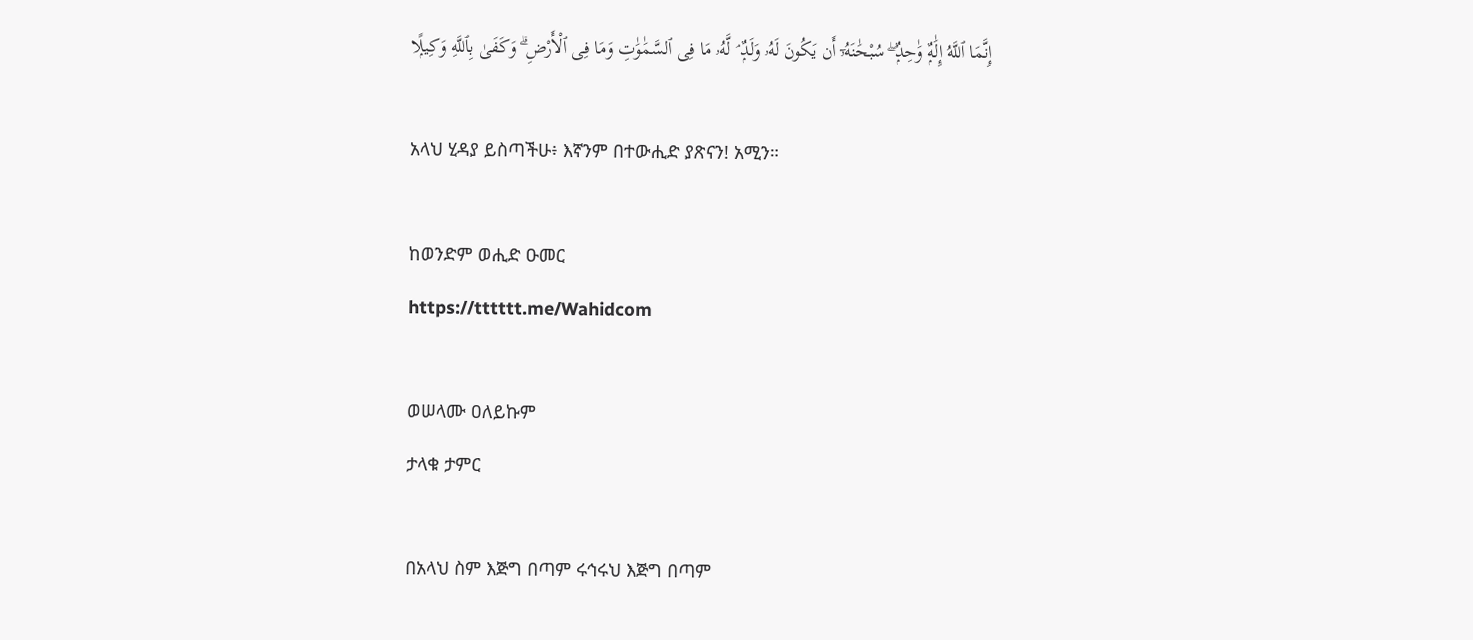إِنَّمَا ٱللَّهُ إِلَٰهٌۭ وَٰحِدٌۭ ۖ سُبْحَٰنَهُۥٓ أَن يَكُونَ لَهُۥ وَلَدٌۭ ۘ لَّهُۥ مَا فِى ٱلسَّمَٰوَٰتِ وَمَا فِى ٱلْأَرْضِ ۗ وَكَفَىٰ بِٱللَّهِ وَكِيلًۭا

አላህ ሂዳያ ይስጣችሁ፥ እኛንም በተውሒድ ያጽናን! አሚን።

ከወንድም ወሒድ ዑመር
https://tttttt.me/Wahidcom

ወሠላሙ ዐለይኩም
ታላቁ ታምር

በአላህ ስም እጅግ በጣም ሩኅሩህ እጅግ በጣም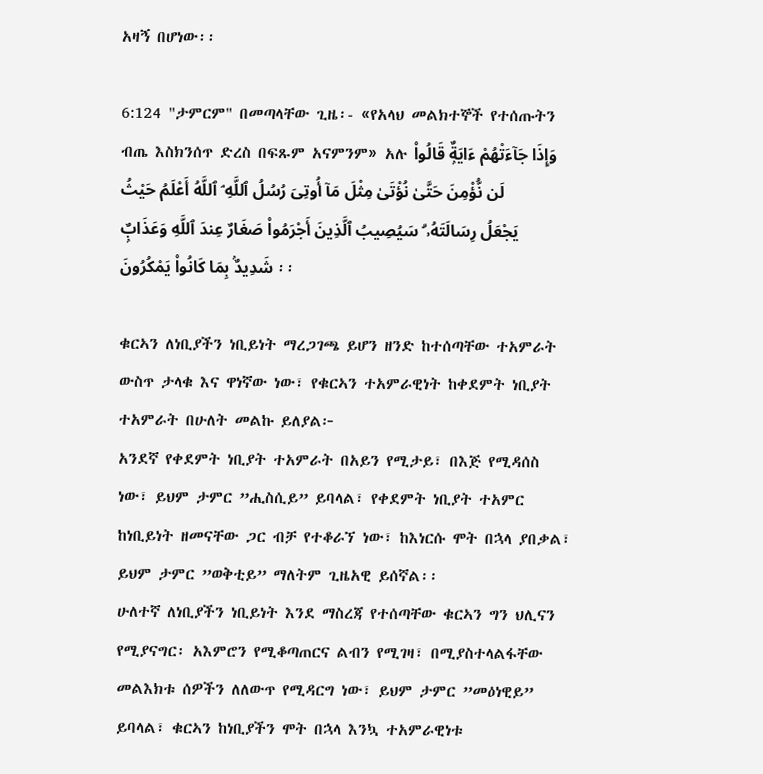አዛኝ በሆነው፡፡

6:124 "ታምርም" በመጣላቸው ጊዜ፡- «የአላህ መልክተኞች የተሰጡትን ብጤ እስክንሰጥ ድረስ በፍጹም አናምንም» አሉ وَإِذَا جَآءَتْهُمْ ءَايَةٌۭ قَالُوا۟ لَن نُّؤْمِنَ حَتَّىٰ نُؤْتَىٰ مِثْلَ مَآ أُوتِىَ رُسُلُ ٱللَّهِ ۘ ٱللَّهُ أَعْلَمُ حَيْثُ يَجْعَلُ رِسَالَتَهُۥ ۗ سَيُصِيبُ ٱلَّذِينَ أَجْرَمُوا۟ صَغَارٌ عِندَ ٱللَّهِ وَعَذَابٌۭ شَدِيدٌۢ بِمَا كَانُوا۟ يَمْكُرُونَ ፡፡

ቁርኣን ለነቢያችን ነቢይነት ማረጋገጫ ይሆን ዘንድ ከተሰጣቸው ተአምራት ውስጥ ታላቁ እና ዋነኛው ነው፣ የቁርኣን ተአምራዊነት ከቀደምት ነቢያት ተአምራት በሁለት መልኩ ይለያል፦
አንደኛ የቀደምት ነቢያት ተአምራት በአይን የሚታይ፣ በእጅ የሚዳሰስ ነው፣ ይህም ታምር ”ሒስሲይ” ይባላል፣ የቀደምት ነቢያት ተአምር ከነቢይነት ዘመናቸው ጋር ብቻ የተቆራኘ ነው፣ ከእነርሱ ሞት በኋላ ያበቃል፣ ይህም ታምር ”ወቅቲይ” ማለትም ጊዜአዊ ይሰኛል፡፡
ሁለተኛ ለነቢያችን ነቢይነት እንደ ማስረጃ የተሰጣቸው ቁርኣን ግን ህሊናን የሚያናግር፡ አእምሮን የሚቆጣጠርና ልብን የሚገዛ፣ በሚያስተላልፋቸው መልእክቱ ሰዎችን ለለውጥ የሚዳርግ ነው፣ ይህም ታምር ”መዕነዊይ” ይባላል፣ ቁርኣን ከነቢያችን ሞት በኋላ እንኳ ተአምራዊነቱ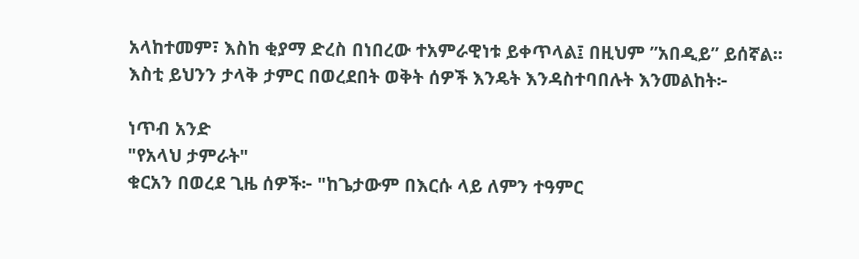አላከተመም፣ እስከ ቂያማ ድረስ በነበረው ተአምራዊነቱ ይቀጥላል፤ በዚህም ”አበዲይ” ይሰኛል፡፡ እስቲ ይህንን ታላቅ ታምር በወረደበት ወቅት ሰዎች እንዴት እንዳስተባበሉት እንመልከት፦

ነጥብ አንድ
"የአላህ ታምራት"
ቁርአን በወረደ ጊዜ ሰዎች፦ "ከጌታውም በእርሱ ላይ ለምን ተዓምር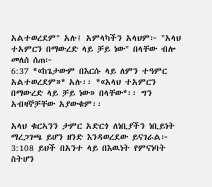አልተወረደም" አሉ፤ አምላካችን አላህም፦ "አላህ ተአምርን በማውረድ ላይ ቻይ ነው" በላቸው ብሎ መለሰ ሰጠ፦
6:37 *«ከጌታውም በእርሱ ላይ ለምን ተዓምር አልተወረደም»* አሉ፡፡ *«አላህ ተአምርን በማውረድ ላይ ቻይ ነው» በላቸው*፡፡ ግን አብዛኞቻቸው አያውቁም፡፡

አላህ ቁርኣንን ታምር አድርጎ ለነቢያችን ነቢይነት ማረጋገጫ ይሆን ዘንድ እንዳወረደው ይናገራል፦
3:108 ይህች በአንተ ላይ በእዉነት የምናነባት ስትሆን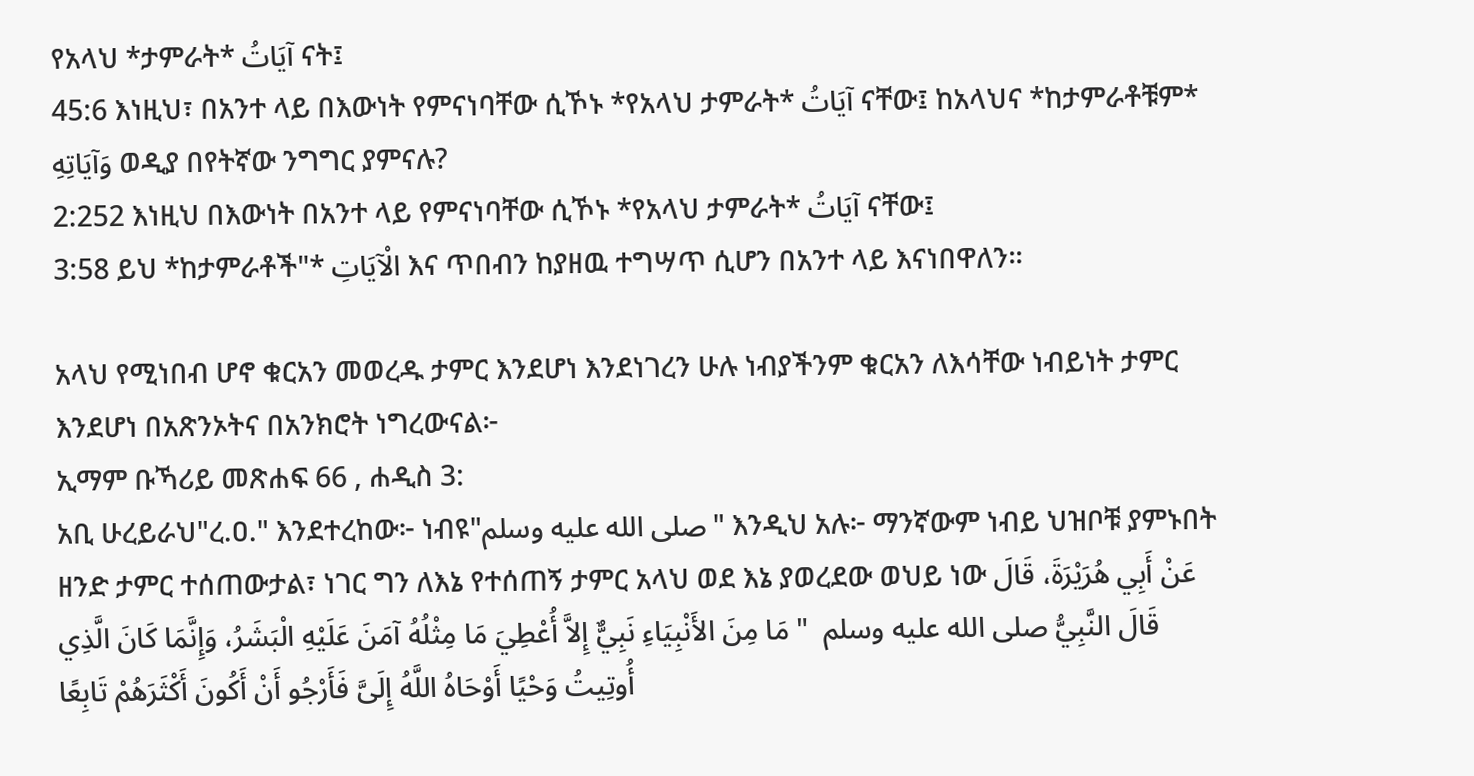የአላህ *ታምራት* آيَاتُ ናት፤
45:6 እነዚህ፣ በአንተ ላይ በእውነት የምናነባቸው ሲኾኑ *የአላህ ታምራት* آيَاتُ ናቸው፤ ከአላህና *ከታምራቶቹም* وَآيَاتِهِ ወዲያ በየትኛው ንግግር ያምናሉ?
2:252 እነዚህ በእውነት በአንተ ላይ የምናነባቸው ሲኾኑ *የአላህ ታምራት* آيَاتُ ናቸው፤
3:58 ይህ *ከታምራቶች"* الْآيَاتِ እና ጥበብን ከያዘዉ ተግሣጥ ሲሆን በአንተ ላይ እናነበዋለን።

አላህ የሚነበብ ሆኖ ቁርአን መወረዱ ታምር እንደሆነ እንደነገረን ሁሉ ነብያችንም ቁርአን ለእሳቸው ነብይነት ታምር እንደሆነ በአጽንኦትና በአንክሮት ነግረውናል፦
ኢማም ቡኻሪይ መጽሐፍ 66 , ሐዲስ 3:
አቢ ሁረይራህ"ረ.ዐ." እንደተረከው፦ ነብዩ"صلى الله عليه وسلم" እንዲህ አሉ፦ ማንኛውም ነብይ ህዝቦቹ ያምኑበት ዘንድ ታምር ተሰጠውታል፣ ነገር ግን ለእኔ የተሰጠኝ ታምር አላህ ወደ እኔ ያወረደው ወህይ ነው عَنْ أَبِي هُرَيْرَةَ، قَالَ قَالَ النَّبِيُّ صلى الله عليه وسلم  " مَا مِنَ الأَنْبِيَاءِ نَبِيٌّ إِلاَّ أُعْطِيَ مَا مِثْلُهُ آمَنَ عَلَيْهِ الْبَشَرُ، وَإِنَّمَا كَانَ الَّذِي أُوتِيتُ وَحْيًا أَوْحَاهُ اللَّهُ إِلَىَّ فَأَرْجُو أَنْ أَكُونَ أَكْثَرَهُمْ تَابِعًا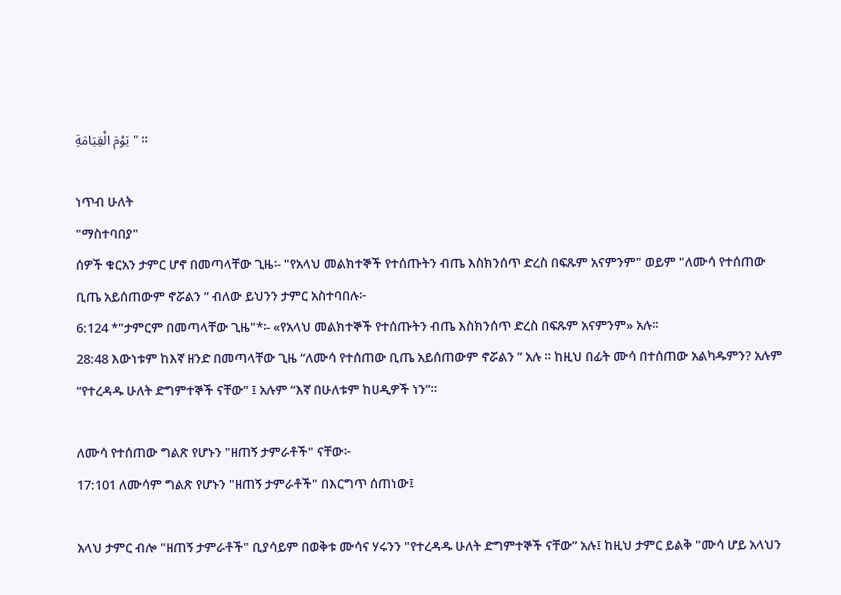يَوْمَ الْقِيَامَةِ " ።

ነጥብ ሁለት
"ማስተባበያ"
ሰዎች ቁርአን ታምር ሆኖ በመጣላቸው ጊዜ፡- "የአላህ መልክተኞች የተሰጡትን ብጤ እስክንሰጥ ድረስ በፍጹም አናምንም" ወይም "ለሙሳ የተሰጠው ቢጤ አይሰጠውም ኖሯልን ” ብለው ይህንን ታምር አስተባበሉ፦
6:124 *"ታምርም በመጣላቸው ጊዜ"*፡- «የአላህ መልክተኞች የተሰጡትን ብጤ እስክንሰጥ ድረስ በፍጹም አናምንም» አሉ፡፡
28:48 እውነቱም ከእኛ ዘንድ በመጣላቸው ጊዜ “ለሙሳ የተሰጠው ቢጤ አይሰጠውም ኖሯልን ” አሉ ። ከዚህ በፊት ሙሳ በተሰጠው አልካዱምን? አሉም “የተረዳዱ ሁለት ድግምተኞች ናቸው” ፤ አሉም “እኛ በሁለቱም ከሀዲዎች ነን”።

ለሙሳ የተሰጠው ግልጽ የሆኑን "ዘጠኝ ታምራቶች" ናቸው፦
17:101 ለሙሳም ግልጽ የሆኑን "ዘጠኝ ታምራቶች" በእርግጥ ሰጠነው፤

አላህ ታምር ብሎ "ዘጠኝ ታምራቶች" ቢያሳይም በወቅቱ ሙሳና ሃሩንን "የተረዳዱ ሁለት ድግምተኞች ናቸው” አሉ፤ ከዚህ ታምር ይልቅ "ሙሳ ሆይ አላህን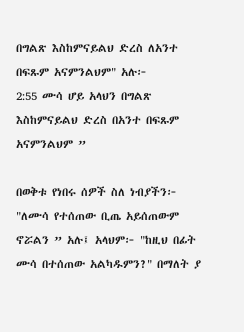በግልጽ እስከምናይልህ ድረስ ለአንተ በፍጹም አናምንልህም" አሉ፦
2:55 ሙሳ ሆይ አላህን በግልጽ እስከምናይልህ ድረስ በአንተ በፍጹም አናምንልህም ”

በወቅቱ የነበሩ ሰዎች ስለ ነብያችን፦ "ለሙሳ የተሰጠው ቢጤ አይሰጠውም ኖሯልን ” አሉ፤ አላህም፦ "ከዚህ በፊት ሙሳ በተሰጠው አልካዱምን?" በማለት ያ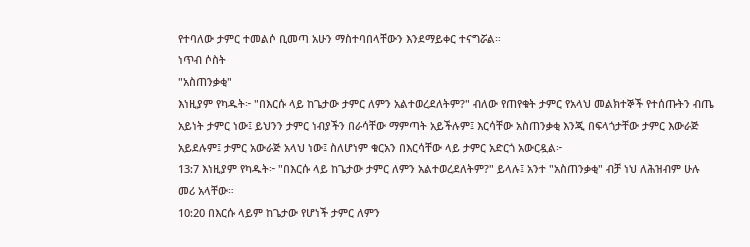የተባለው ታምር ተመልሶ ቢመጣ አሁን ማስተባበላቸውን እንደማይቀር ተናግሯል።
ነጥብ ሶስት
"አስጠንቃቂ"
እነዚያም የካዱት፦ "በእርሱ ላይ ከጌታው ታምር ለምን አልተወረደለትም?" ብለው የጠየቁት ታምር የአላህ መልክተኞች የተሰጡትን ብጤ አይነት ታምር ነው፤ ይህንን ታምር ነብያችን በራሳቸው ማምጣት አይችሉም፤ እርሳቸው አስጠንቃቂ እንጂ በፍላጎታቸው ታምር እውራጅ አይደሉም፤ ታምር አውራጅ አላህ ነው፤ ስለሆነም ቁርአን በእርሳቸው ላይ ታምር አድርጎ አውርዷል፦
13:7 እነዚያም የካዱት፦ "በእርሱ ላይ ከጌታው ታምር ለምን አልተወረደለትም?" ይላሉ፤ አንተ "አስጠንቃቂ" ብቻ ነህ ለሕዝብም ሁሉ መሪ አላቸው።
10:20 በእርሱ ላይም ከጌታው የሆነች ታምር ለምን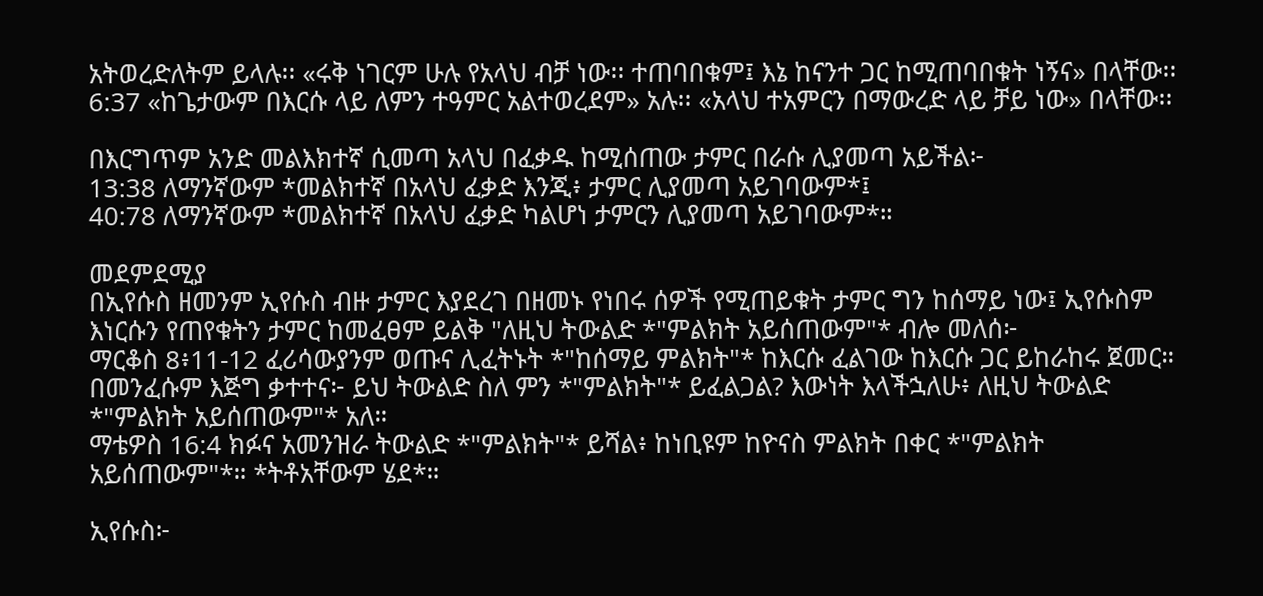አትወረድለትም ይላሉ፡፡ «ሩቅ ነገርም ሁሉ የአላህ ብቻ ነው፡፡ ተጠባበቁም፤ እኔ ከናንተ ጋር ከሚጠባበቁት ነኝና» በላቸው፡፡
6:37 «ከጌታውም በእርሱ ላይ ለምን ተዓምር አልተወረደም» አሉ፡፡ «አላህ ተአምርን በማውረድ ላይ ቻይ ነው» በላቸው፡፡

በእርግጥም አንድ መልእክተኛ ሲመጣ አላህ በፈቃዱ ከሚሰጠው ታምር በራሱ ሊያመጣ አይችል፦
13:38 ለማንኛውም *መልክተኛ በአላህ ፈቃድ እንጂ፥ ታምር ሊያመጣ አይገባውም*፤
40:78 ለማንኛውም *መልክተኛ በአላህ ፈቃድ ካልሆነ ታምርን ሊያመጣ አይገባውም*።

መደምደሚያ
በኢየሱስ ዘመንም ኢየሱስ ብዙ ታምር እያደረገ በዘመኑ የነበሩ ሰዎች የሚጠይቁት ታምር ግን ከሰማይ ነው፤ ኢየሱስም እነርሱን የጠየቁትን ታምር ከመፈፀም ይልቅ "ለዚህ ትውልድ *"ምልክት አይሰጠውም"* ብሎ መለሰ፦
ማርቆስ 8፥11-12 ፈሪሳውያንም ወጡና ሊፈትኑት *"ከሰማይ ምልክት"* ከእርሱ ፈልገው ከእርሱ ጋር ይከራከሩ ጀመር። በመንፈሱም እጅግ ቃተተና፦ ይህ ትውልድ ስለ ምን *"ምልክት"* ይፈልጋል? እውነት እላችኋለሁ፥ ለዚህ ትውልድ *"ምልክት አይሰጠውም"* አለ።
ማቴዎስ 16:4 ክፉና አመንዝራ ትውልድ *"ምልክት"* ይሻል፥ ከነቢዩም ከዮናስ ምልክት በቀር *"ምልክት አይሰጠውም"*። *ትቶአቸውም ሄደ*።

ኢየሱስ፦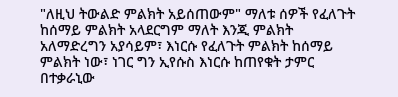"ለዚህ ትውልድ ምልክት አይሰጠውም" ማለቱ ሰዎች የፈለጉት ከሰማይ ምልክት አላደርግም ማለት እንጂ ምልክት አለማድረግን አያሳይም፣ እነርሱ የፈለጉት ምልክት ከሰማይ ምልክት ነው፣ ነገር ግን ኢየሱስ እነርሱ ከጠየቁት ታምር በተቃራኒው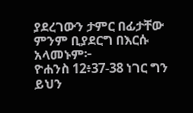ያደረገውን ታምር በፊታቸው ምንም ቢያደርግ በእርሱ አላመኑም፦
ዮሐንስ 12፥37-38 ነገር ግን ይህን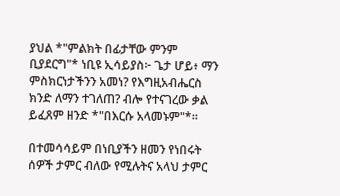ያህል *"ምልክት በፊታቸው ምንም ቢያደርግ"* ነቢዩ ኢሳይያስ፦ ጌታ ሆይ፥ ማን ምስክርነታችንን አመነ? የእግዚአብሔርስ ክንድ ለማን ተገለጠ? ብሎ የተናገረው ቃል ይፈጸም ዘንድ *"በእርሱ አላመኑም"*።

በተመሳሳይም በነቢያችን ዘመን የነበሩት ሰዎች ታምር ብለው የሚሉትና አላህ ታምር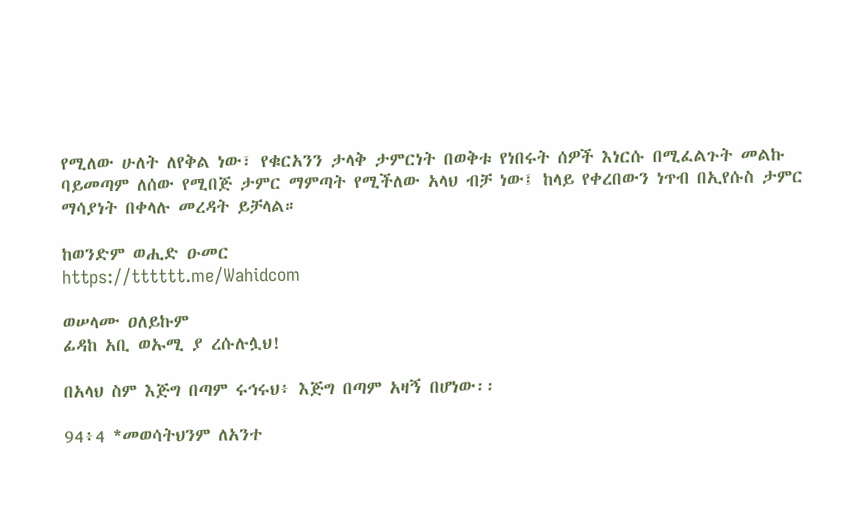የሚለው ሁለት ለየቅል ነው፣ የቁርአንን ታላቅ ታምርነት በወቅቱ የነበሩት ሰዎች እነርሱ በሚፈልጉት መልኩ ባይመጣም ለሰው የሚበጅ ታምር ማምጣት የሚችለው አላህ ብቻ ነው፤ ከላይ የቀረበውን ነጥብ በኢየሱስ ታምር ማሳያነት በቀላሉ መረዳት ይቻላል።

ከወንድም ወሒድ ዑመር
https://tttttt.me/Wahidcom

ወሠላሙ ዐለይኩም
ፊዳከ አቢ ወኡሚ ያ ረሱሉሏህ!

በአላህ ስም እጅግ በጣም ሩኅሩህ፥ እጅግ በጣም አዛኝ በሆነው፡፡

94፥4 *መወሳትህንም ለአንተ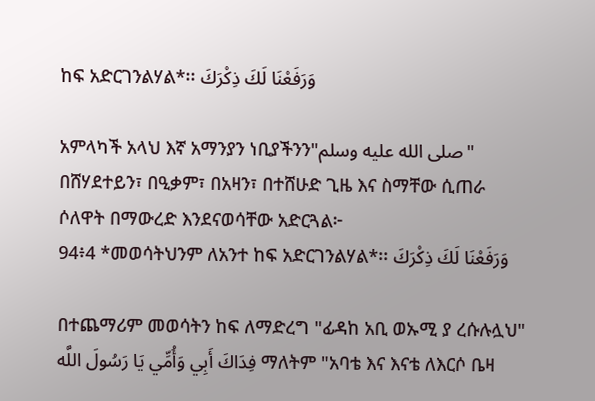ከፍ አድርገንልሃል*፡፡ وَرَفَعْنَا لَكَ ذِكْرَكَ

አምላካች አላህ እኛ አማንያን ነቢያችንን"صلى الله عليه وسلم" በሸሃደተይን፣ በዒቃም፣ በአዛን፣ በተሸሁድ ጊዜ እና ስማቸው ሲጠራ ሶለዋት በማውረድ እንደናወሳቸው አድርጓል፦
94፥4 *መወሳትህንም ለአንተ ከፍ አድርገንልሃል*፡፡ وَرَفَعْنَا لَكَ ذِكْرَكَ

በተጨማሪም መወሳትን ከፍ ለማድረግ "ፊዳከ አቢ ወኡሚ ያ ረሱሉሏህ" فِدَاكَ أَبِي وَأُمِّي يَا رَسُولَ اللَّه ማለትም "አባቴ እና እናቴ ለእርሶ ቤዛ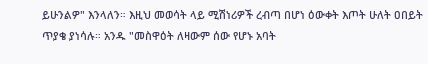ይሁንልዎ" እንላለን። እዚህ መወሳት ላይ ሚሽነሪዎች ረብጣ በሆነ ዕውቀት እጦት ሁለት ዐበይት ጥያቄ ያነሳሉ። አንዱ "መስዋዕት ለዛውም ሰው የሆኑ አባት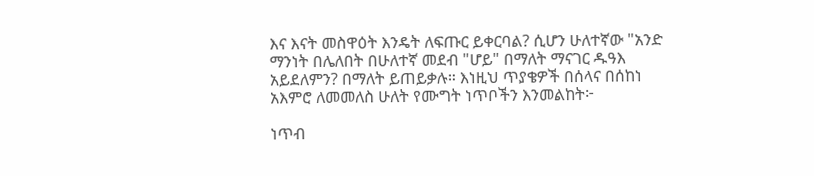እና እናት መስዋዕት እንዴት ለፍጡር ይቀርባል? ሲሆን ሁለተኛው "አንድ ማንነት በሌለበት በሁለተኛ መደብ "ሆይ" በማለት ማናገር ዱዓእ አይደለምን? በማለት ይጠይቃሉ። እነዚህ ጥያቄዎች በሰላና በሰከነ አእምሮ ለመመለስ ሁለት የሙግት ነጥቦችን እንመልከት፦

ነጥብ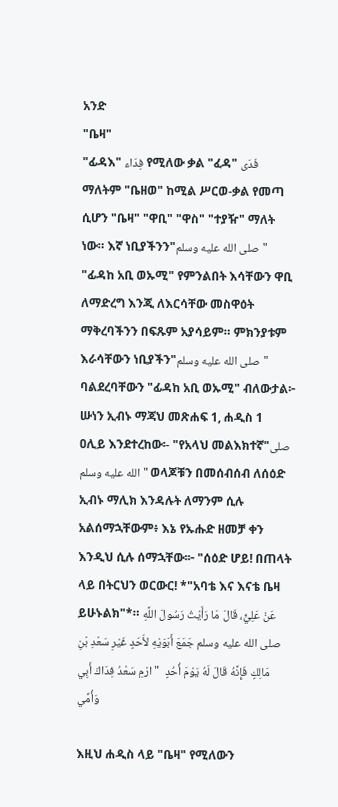አንድ
"ቤዛ"
"ፊዳእ" فِدَاء የሚለው ቃል "ፈዳ" فَدَى ማለትም "ቤዘወ" ከሚል ሥርወ-ቃል የመጣ ሲሆን "ቤዛ" "ዋቢ" "ዋስ" "ተያዥ" ማለት ነው። እኛ ነቢያችንን"صلى الله عليه وسلم" "ፊዳከ አቢ ወኡሚ" የምንልበት እሳቸውን ዋቢ ለማድረግ እንጂ ለእርሳቸው መስዋዕት ማቅረባችንን በፍጹም አያሳይም። ምክንያቱም እራሳቸውን ነቢያችን"صلى الله عليه وسلم" ባልደረባቸውን "ፊዳከ አቢ ወኡሚ" ብለውታል፦
ሡነን ኢብኑ ማጃህ መጽሐፍ 1, ሐዲስ 1
ዐሊይ እንደተረከው፡- "የአላህ መልእክተኛ"صلى الله عليه وسلم" ወላጆቹን በመሰብሰብ ለሰዕድ ኢብኑ ማሊክ እንዳሉት ለማንም ሲሉ አልሰማኋቸውም፥ እኔ የኡሑድ ዘመቻ ቀን እንዲህ ሲሉ ሰማኋቸው፡፦ "ሰዕድ ሆይ! በጠላት ላይ በትርህን ወርውር! *"አባቴ እና እናቴ ቤዛ ይሁኑልክ"*። عَنْ عَلِيٍّ، قَالَ مَا رَأَيْتُ رَسُولَ اللَّهِ صلى الله عليه وسلم جَمَعَ أَبَوَيْهِ لأَحَدٍ غَيْرِ سَعْدِ بْنِ مَالِكٍ فَإِنَّهُ قَالَ لَهُ يَوْمَ أُحُدٍ  " ارْمِ سَعْدُ فِدَاكَ أَبِي وَأُمِّي

እዚህ ሐዲስ ላይ "ቤዛ" የሚለውን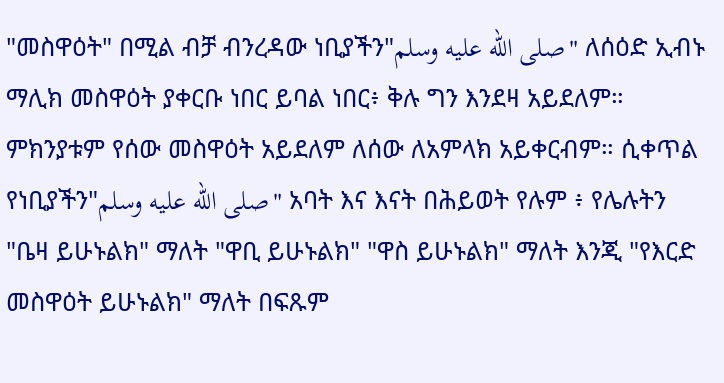"መስዋዕት" በሚል ብቻ ብንረዳው ነቢያችን"صلى الله عليه وسلم" ለሰዕድ ኢብኑ ማሊክ መስዋዕት ያቀርቡ ነበር ይባል ነበር፥ ቅሉ ግን እንደዛ አይደለም። ምክንያቱም የሰው መስዋዕት አይደለም ለሰው ለአምላክ አይቀርብም። ሲቀጥል የነቢያችን"صلى الله عليه وسلم" አባት እና እናት በሕይወት የሉም ፥ የሌሉትን "ቤዛ ይሁኑልክ" ማለት "ዋቢ ይሁኑልክ" "ዋስ ይሁኑልክ" ማለት እንጂ "የእርድ መስዋዕት ይሁኑልክ" ማለት በፍጹም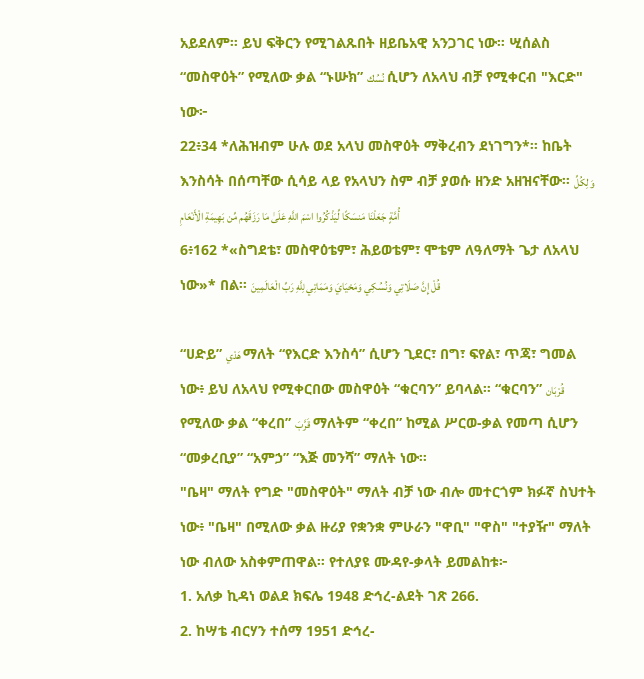አይደለም። ይህ ፍቅርን የሚገልጹበት ዘይቤአዊ አንጋገር ነው። ሢሰልስ “መስዋዕት” የሚለው ቃል “ኑሡክ” نُسُك ሲሆን ለአላህ ብቻ የሚቀርብ "እርድ" ነው፦
22፥34 *ለሕዝብም ሁሉ ወደ አላህ መስዋዕት ማቅረብን ደነገግን*፡፡ ከቤት እንስሳት በሰጣቸው ሲሳይ ላይ የአላህን ስም ብቻ ያወሱ ዘንድ አዘዝናቸው፡፡ وَلِكُلِّ أُمَّةٍ جَعَلْنَا مَنسَكًا لِّيَذْكُرُوا اسْمَ اللَّهِ عَلَىٰ مَا رَزَقَهُم مِّن بَهِيمَةِ الْأَنْعَامِ
6፥162 *«ስግደቴ፣ መስዋዕቴም፣ ሕይወቴም፣ ሞቴም ለዓለማት ጌታ ለአላህ ነው»* በል፡፡ قُلْ إِنَّ صَلَاتِي وَنُسُكِي وَمَحْيَايَ وَمَمَاتِي لِلَّهِ رَبِّ الْعَالَمِينَ

“ሀድይ” هَدْي ማለት “የእርድ እንስሳ” ሲሆን ጊደር፣ በግ፣ ፍየል፣ ጥጃ፣ ግመል ነው፥ ይህ ለአላህ የሚቀርበው መስዋዕት “ቁርባን” ይባላል። “ቁርባን” قُرْبَان የሚለው ቃል “ቀረበ” قَرَّبَ ማለትም “ቀረበ” ከሚል ሥርወ-ቃል የመጣ ሲሆን “መቃረቢያ” “አምኃ” “እጅ መንሻ” ማለት ነው።
"ቤዛ" ማለት የግድ "መስዋዕት" ማለት ብቻ ነው ብሎ መተርጎም ክፉኛ ስህተት ነው፥ "ቤዛ" በሚለው ቃል ዙሪያ የቋንቋ ምሁራን "ዋቢ" "ዋስ" "ተያዥ" ማለት ነው ብለው አስቀምጠዋል። የተለያዩ ሙዳየ-ቃላት ይመልከቱ፦
1. አለቃ ኪዳነ ወልደ ክፍሌ 1948 ድኅረ-ልደት ገጽ 266.
2. ከሣቴ ብርሃን ተሰማ 1951 ድኅረ-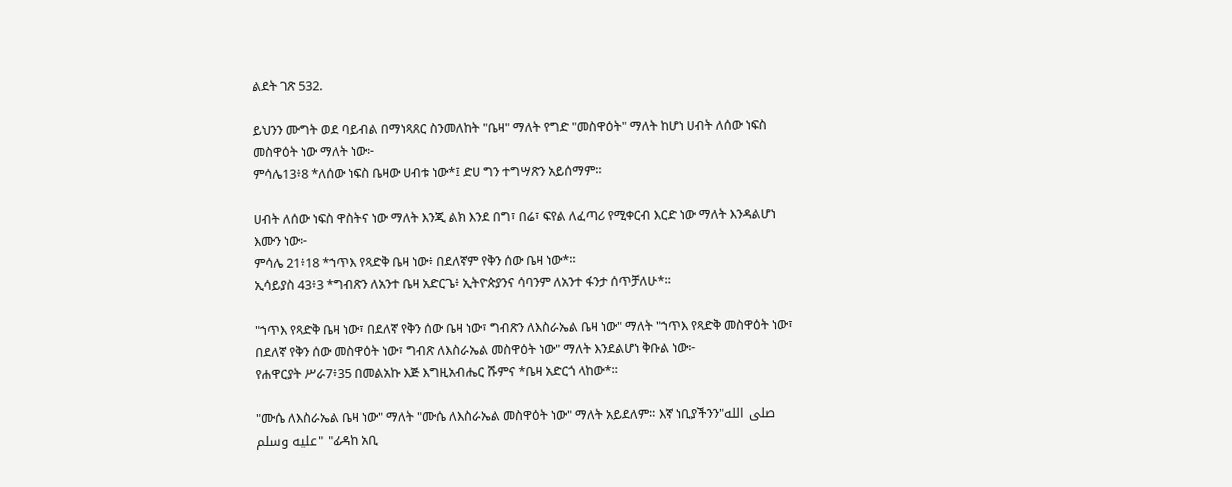ልደት ገጽ 532.

ይህንን ሙግት ወደ ባይብል በማነጻጸር ስንመለከት "ቤዛ" ማለት የግድ "መስዋዕት" ማለት ከሆነ ሀብት ለሰው ነፍስ መስዋዕት ነው ማለት ነው፦
ምሳሌ13፥8 *ለሰው ነፍስ ቤዛው ሀብቱ ነው*፤ ድሀ ግን ተግሣጽን አይሰማም።

ሀብት ለሰው ነፍስ ዋስትና ነው ማለት እንጂ ልክ እንደ በግ፣ በሬ፣ ፍየል ለፈጣሪ የሚቀርብ እርድ ነው ማለት እንዳልሆነ እሙን ነው፦
ምሳሌ 21፥18 *ኀጥእ የጻድቅ ቤዛ ነው፥ በደለኛም የቅን ሰው ቤዛ ነው*።
ኢሳይያስ 43፥3 *ግብጽን ለአንተ ቤዛ አድርጌ፥ ኢትዮጵያንና ሳባንም ለአንተ ፋንታ ሰጥቻለሁ*።

"ኀጥእ የጻድቅ ቤዛ ነው፣ በደለኛ የቅን ሰው ቤዛ ነው፣ ግብጽን ለእስራኤል ቤዛ ነው" ማለት "ኀጥእ የጻድቅ መስዋዕት ነው፣ በደለኛ የቅን ሰው መስዋዕት ነው፣ ግብጽ ለእስራኤል መስዋዕት ነው" ማለት እንደልሆነ ቅቡል ነው፦
የሐዋርያት ሥራ7፥35 በመልአኩ እጅ እግዚአብሔር ሹምና *ቤዛ አድርጎ ላከው*።

"ሙሴ ለእስራኤል ቤዛ ነው" ማለት "ሙሴ ለእስራኤል መስዋዕት ነው" ማለት አይደለም። እኛ ነቢያችንን"صلى الله عليه وسلم" "ፊዳከ አቢ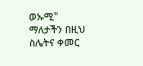ወኡሚ" ማለታችን በዚህ ስሌትና ቀመር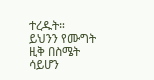ተረዱት። ይህንን የሙግት ዚቅ በስሜት ሳይሆን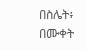በስሌት፥ በሙቀት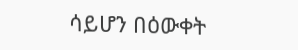ሳይሆን በዕውቀት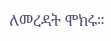ለመረዳት ሞክሩ።